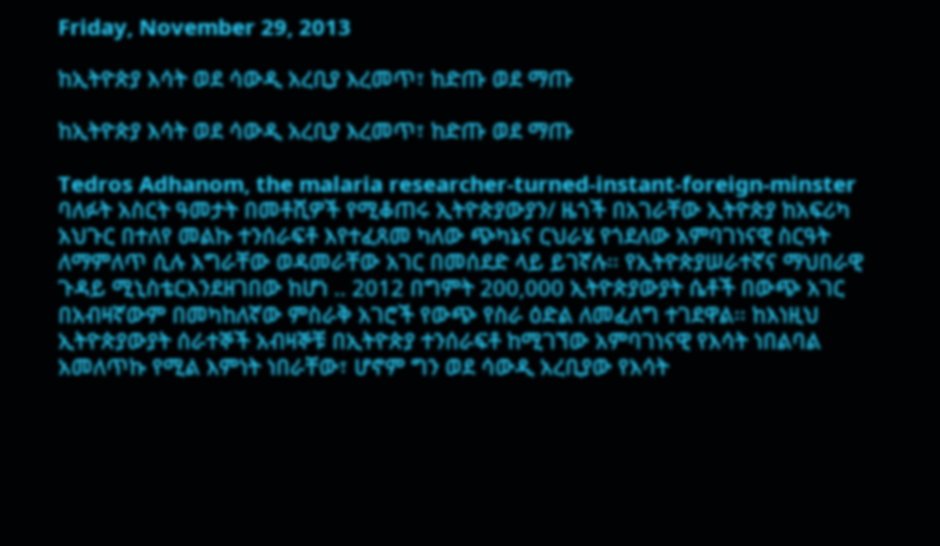Friday, November 29, 2013

ከኢትዮጵያ እሳት ወደ ሳውዲ አረቢያ እረመጥ፣ ከድጡ ወደ ማጡ

ከኢትዮጵያ እሳት ወደ ሳውዲ አረቢያ እረመጥ፣ ከድጡ ወደ ማጡ

Tedros Adhanom, the malaria researcher-turned-instant-foreign-minster
ባለፉት አስርት ዓመታት በመቶሺዎች የሚቆጠሩ ኢትዮጵያውያን/ ዜጎች በአገራቸው ኢትዮጵያ ከአፍሪካ አህጉር በተለየ መልኩ ተንሰራፍቶ እየተፈጸመ ካለው ጭካኔና ርህራሄ የጎደለው አምባገነናዊ ስርዓት ለማምለጥ ሲሉ እግራቸው ወዳመራቸው አገር በመሰደድ ላይ ይገኛሉ፡፡ የኢትዮጵያሠራተኛና ማህበራዊ ጉዳይ ሚኒስቴርእንደዘገበው ከሆነ .. 2012 በግምት 200,000 ኢትዮጵያውያት ሴቶች በውጭ አገር በአብዛኛውም በመካከለኛው ምስራቅ አገሮች የውጭ የስራ ዕድል ለመፈለግ ተገደዋል፡፡ ከእነዚህ ኢትዮጵያውያት ሰራተኞች አብዛኞቹ በኢትዮጵያ ተንሰራፍቶ ከሚገኘው አምባገነናዊ የእሳት ነበልባል አመለጥኩ የሚል እምነት ነበራቸው፣ ሆኖም ግን ወደ ሳውዲ አረቢያው የእሳት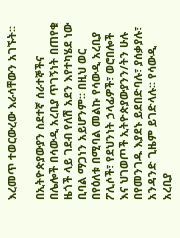እረመጥ ተወርውረው እራሳቸውን አገኙት፡፡

በኢትዮጵያውያን ስደተኛ ሰራተኞችና በሌሎች በሳውዲ አረቢያ ጥገኝነት በጠየቁ ዜጎች ላይ ገደብ የለሽ አደን እየተካሄደ ነው ቢባል ማጋነን አይሆንም፡፡ በዚህ ወር በየዕለቱ በሚባል መልኩ የሳውዲ አረቢያ ፖሊሶች፣ የደህንነት ኃላፊዎች፣ ወሮበሎች እና ህገወጦች ኢትዮጵያውያንን/ትን ሁሉ በየመንገዱ እያደኑ ይደበድባሉ፣ ያሰቃያሉ፣ አንዳንድ ጊዜም ይገድላሉ፡፡ የሳውዲ አረቢያ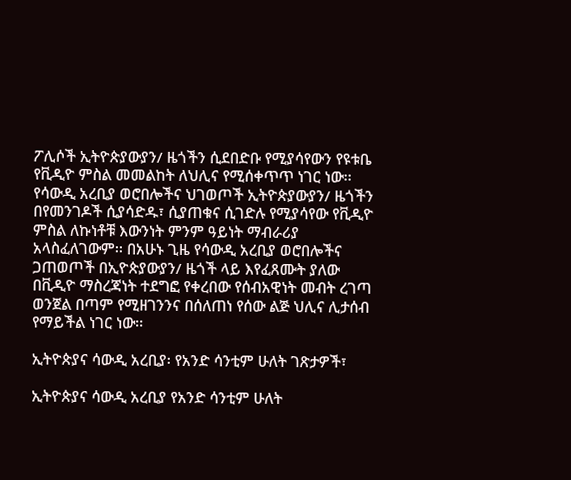ፖሊሶች ኢትዮጵያውያን/ ዜጎችን ሲደበድቡ የሚያሳየውን የዩቱቤ የቪዲዮ ምስል መመልከት ለህሊና የሚሰቀጥጥ ነገር ነው፡፡ የሳውዲ አረቢያ ወሮበሎችና ህገወጦች ኢትዮጵያውያን/ ዜጎችን በየመንገዶች ሲያሳድዱ፣ ሲያጠቁና ሲገድሉ የሚያሳየው የቪዲዮ ምስል ለኩነቶቹ እውንነት ምንም ዓይነት ማብራሪያ አላስፈለገውም፡፡ በአሁኑ ጊዜ የሳውዲ አረቢያ ወሮበሎችና ጋጠወጦች በኢዮጵያውያን/ ዜጎች ላይ እየፈጸሙት ያለው በቪዲዮ ማስረጃነት ተደግፎ የቀረበው የሰብአዊነት መብት ረገጣ ወንጀል በጣም የሚዘገንንና በሰለጠነ የሰው ልጅ ህሊና ሊታሰብ የማይችል ነገር ነው፡፡

ኢትዮጵያና ሳውዲ አረቢያ፡ የአንድ ሳንቲም ሁለት ገጽታዎች፣

ኢትዮጵያና ሳውዲ አረቢያ የአንድ ሳንቲም ሁለት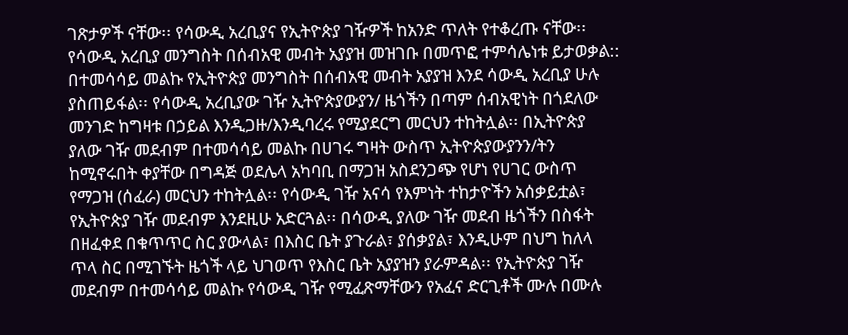ገጽታዎች ናቸው፡፡ የሳውዲ አረቢያና የኢትዮጵያ ገዥዎች ከአንድ ጥለት የተቆረጡ ናቸው፡፡ የሳውዲ አረቢያ መንግስት በሰብአዊ መብት አያያዝ መዝገቡ በመጥፎ ተምሳሌነቱ ይታወቃል:: በተመሳሳይ መልኩ የኢትዮጵያ መንግስት በሰብአዊ መብት አያያዝ እንደ ሳውዲ አረቢያ ሁሉ ያስጠይፋል፡፡ የሳውዲ አረቢያው ገዥ ኢትዮጵያውያን/ ዜጎችን በጣም ሰብአዊነት በጎደለው መንገድ ከግዛቱ በኃይል እንዲጋዙ/እንዲባረሩ የሚያደርግ መርህን ተከትሏል፡፡ በኢትዮጵያ ያለው ገዥ መደብም በተመሳሳይ መልኩ በሀገሩ ግዛት ውስጥ ኢትዮጵያውያንን/ትን ከሚኖሩበት ቀያቸው በግዳጅ ወደሌላ አካባቢ በማጋዝ አስደንጋጭ የሆነ የሀገር ውስጥ የማጋዝ (ሰፈራ) መርህን ተከትሏል፡፡ የሳውዲ ገዥ አናሳ የእምነት ተከታዮችን አሰቃይቷል፣ የኢትዮጵያ ገዥ መደብም እንደዚሁ አድርጓል፡፡ በሳውዲ ያለው ገዥ መደብ ዜጎችን በስፋት በዘፈቀደ በቁጥጥር ስር ያውላል፣ በእስር ቤት ያጉራል፣ ያሰቃያል፣ እንዲሁም በህግ ከለላ ጥላ ስር በሚገኙት ዜጎች ላይ ህገወጥ የእስር ቤት አያያዝን ያራምዳል፡፡ የኢትዮጵያ ገዥ መደብም በተመሳሳይ መልኩ የሳውዲ ገዥ የሚፈጽማቸውን የአፈና ድርጊቶች ሙሉ በሙሉ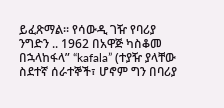ይፈጽማል፡፡ የሳውዲ ገዥ የባሪያ ንግድን .. 1962 በአዋጅ ካስቆመ በኋላከፋላ” “kafala” (ተያዥ ያላቸው ስደተኛ ሰራተኞች፣ ሆኖም ግን በባሪያ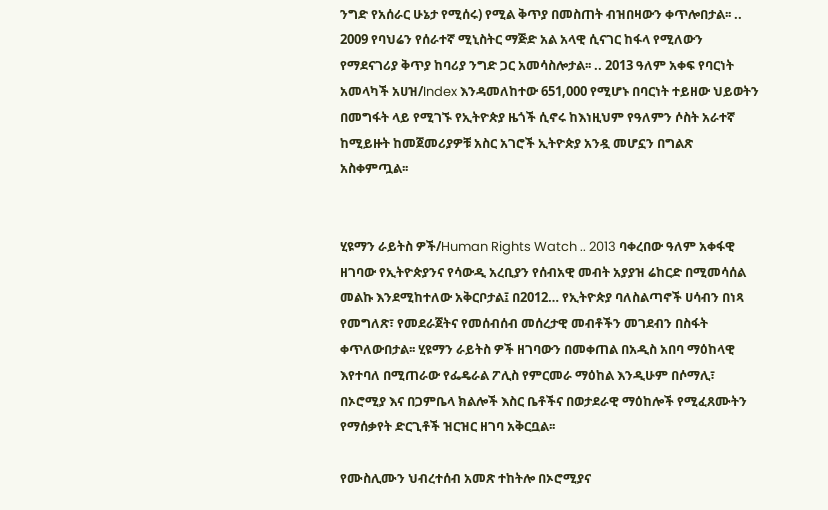ንግድ የአሰራር ሁኔታ የሚሰሩ) የሚል ቅጥያ በመስጠት ብዝበዛውን ቀጥሎበታል፡፡ .. 2009 የባህሬን የሰራተኛ ሚኒስትር ማጅድ አል አላዊ ሲናገር ከፋላ የሚለውን የማደናገሪያ ቅጥያ ከባሪያ ንግድ ጋር አመሳስሎታል፡፡ .. 2013 ዓለም አቀፍ የባርነት አመላካች አሀዝ/Index እንዳመለከተው 651,000 የሚሆኑ በባርነት ተይዘው ህይወትን በመግፋት ላይ የሚገኙ የኢትዮጵያ ዜጎች ሲኖሩ ከእነዚህም የዓለምን ሶስት አራተኛ ከሚይዙት ከመጀመሪያዎቹ አስር አገሮች ኢትዮጵያ አንዷ መሆኗን በግልጽ አስቀምጧል፡፡


ሂዩማን ራይትስ ዎች/Human Rights Watch .. 2013 ባቀረበው ዓለም አቀፋዊ ዘገባው የኢትዮጵያንና የሳውዲ አረቢያን የሰብአዊ መብት አያያዝ ሬከርድ በሚመሳሰል መልኩ እንደሚከተለው አቅርቦታል፤ በ2012… የኢትዮጵያ ባለስልጣኖች ሀሳብን በነጻ የመግለጽ፣ የመደራጀትና የመሰብሰብ መሰረታዊ መብቶችን መገደብን በስፋት ቀጥለውበታል፡፡ ሂዩማን ራይትስ ዎች ዘገባውን በመቀጠል በአዲስ አበባ ማዕከላዊ እየተባለ በሚጠራው የፌዴራል ፖሊስ የምርመራ ማዕከል እንዲሁም በሶማሊ፣ በኦሮሚያ እና በጋምቤላ ክልሎች እስር ቤቶችና በወታደራዊ ማዕከሎች የሚፈጸሙትን የማሰቃየት ድርጊቶች ዝርዝር ዘገባ አቅርቧል፡፡

የሙስሊሙን ህብረተሰብ አመጽ ተከትሎ በኦሮሚያና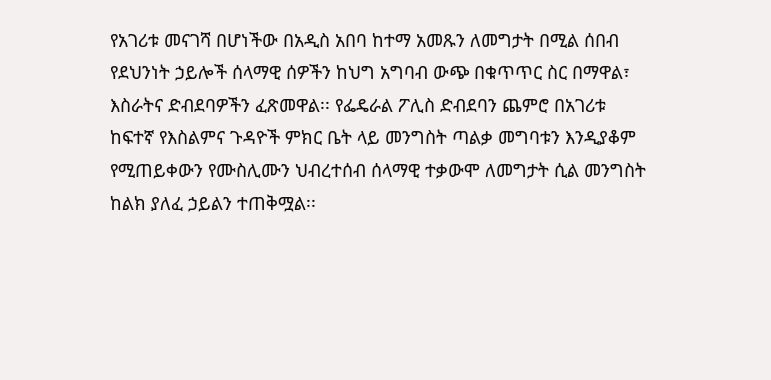የአገሪቱ መናገሻ በሆነችው በአዲስ አበባ ከተማ አመጹን ለመግታት በሚል ሰበብ የደህንነት ኃይሎች ሰላማዊ ሰዎችን ከህግ አግባብ ውጭ በቁጥጥር ስር በማዋል፣ እስራትና ድብደባዎችን ፈጽመዋል፡፡ የፌዴራል ፖሊስ ድብደባን ጨምሮ በአገሪቱ ከፍተኛ የእስልምና ጉዳዮች ምክር ቤት ላይ መንግስት ጣልቃ መግባቱን እንዲያቆም የሚጠይቀውን የሙስሊሙን ህብረተሰብ ሰላማዊ ተቃውሞ ለመግታት ሲል መንግስት ከልክ ያለፈ ኃይልን ተጠቅሟል፡፡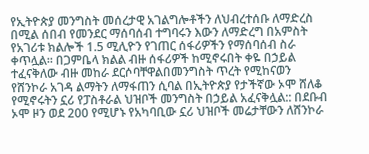የኢትዮጵያ መንግስት መሰረታዊ አገልግሎቶችን ለህብረተሰቡ ለማድረስ በሚል ሰበብ የመንደር ማሰባሰብ ተግባሩን እውን ለማድረግ በአምስት የአገሪቱ ክልሎች 1.5 ሚሊዮን የገጠር ሰፋሪዎችን የማሰባሰብ ስራ ቀጥሏል፡፡ በጋምቤላ ክልል ብዙ ሰፋሪዎች ከሚኖሩበት ቀዬ በኃይል ተፈናቅለው ብዙ መከራ ደርሶባቸዋልበመንግስት ጥረት የሚከናወን የሸንኮራ አገዳ ልማትን ለማፋጠን ሲባል በኢትዮጵያ የታችኛው ኦሞ ሸለቆ የሚኖሩትን ኗሪ የፓስቶራል ህዝቦች መንግስት በኃይል አፈናቅሏል:: በደቡብ ኦሞ ዞን ወደ 200 የሚሆኑ የአካባቢው ኗሪ ህዝቦች መሬታቸውን ለሸንኮራ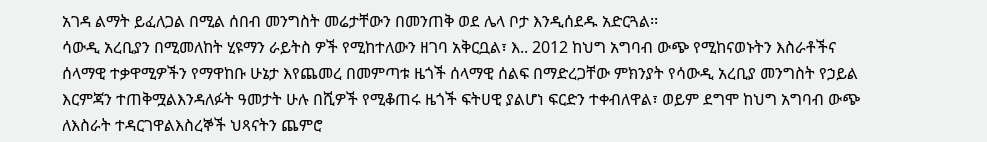አገዳ ልማት ይፈለጋል በሚል ሰበብ መንግስት መሬታቸውን በመንጠቅ ወደ ሌላ ቦታ እንዲሰደዱ አድርጓል፡፡
ሳውዲ አረቢያን በሚመለከት ሂዩማን ራይትስ ዎች የሚከተለውን ዘገባ አቅርቧል፣ እ.. 2012 ከህግ አግባብ ውጭ የሚከናወኑትን እስራቶችና ሰላማዊ ተቃዋሚዎችን የማዋከቡ ሁኔታ እየጨመረ በመምጣቱ ዜጎች ሰላማዊ ሰልፍ በማድረጋቸው ምክንያት የሳውዲ አረቢያ መንግስት የኃይል እርምጃን ተጠቅሟልእንዳለፉት ዓመታት ሁሉ በሺዎች የሚቆጠሩ ዜጎች ፍትሀዊ ያልሆነ ፍርድን ተቀብለዋል፣ ወይም ደግሞ ከህግ አግባብ ውጭ ለእስራት ተዳርገዋልእስረኞች ህጻናትን ጨምሮ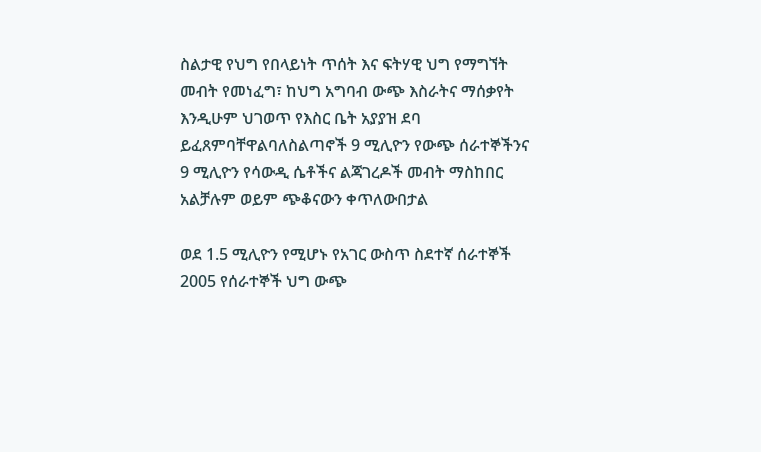ስልታዊ የህግ የበላይነት ጥሰት እና ፍትሃዊ ህግ የማግኘት መብት የመነፈግ፣ ከህግ አግባብ ውጭ እስራትና ማሰቃየት እንዲሁም ህገወጥ የእስር ቤት አያያዝ ደባ ይፈጸምባቸዋልባለስልጣኖች 9 ሚሊዮን የውጭ ሰራተኞችንና 9 ሚሊዮን የሳውዲ ሴቶችና ልጃገረዶች መብት ማስከበር አልቻሉም ወይም ጭቆናውን ቀጥለውበታል

ወደ 1.5 ሚሊዮን የሚሆኑ የአገር ውስጥ ስደተኛ ሰራተኞች 2005 የሰራተኞች ህግ ውጭ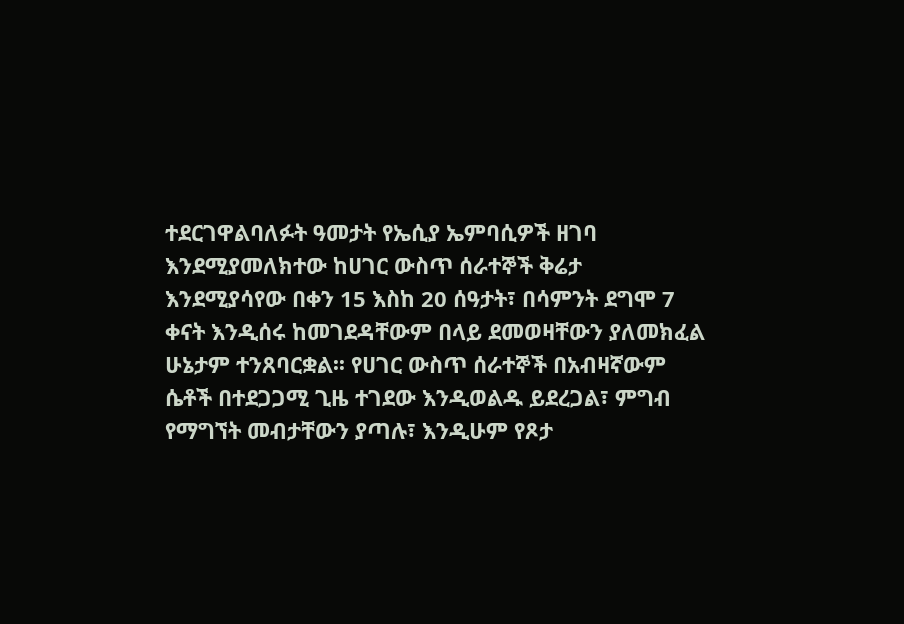ተደርገዋልባለፉት ዓመታት የኤሲያ ኤምባሲዎች ዘገባ እንደሚያመለክተው ከሀገር ውስጥ ሰራተኞች ቅሬታ እንደሚያሳየው በቀን 15 እስከ 20 ሰዓታት፣ በሳምንት ደግሞ 7 ቀናት እንዲሰሩ ከመገደዳቸውም በላይ ደመወዛቸውን ያለመክፈል ሁኔታም ተንጸባርቋል፡፡ የሀገር ውስጥ ሰራተኞች በአብዛኛውም ሴቶች በተደጋጋሚ ጊዜ ተገደው እንዲወልዱ ይደረጋል፣ ምግብ የማግኘት መብታቸውን ያጣሉ፣ እንዲሁም የጾታ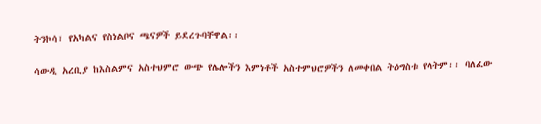ትንኮሳ፣ የአካልና የስነልቦና ጫናዎች ይደረጉባቸዋል፡፡

ሳውዲ አረቢያ ከእስልምና አስተህምሮ ውጭ የሌሎችን እምነቶች አስተምህሮዎችን ለመቀበል ትዕግስቱ የላትም፡፡ ባለፈው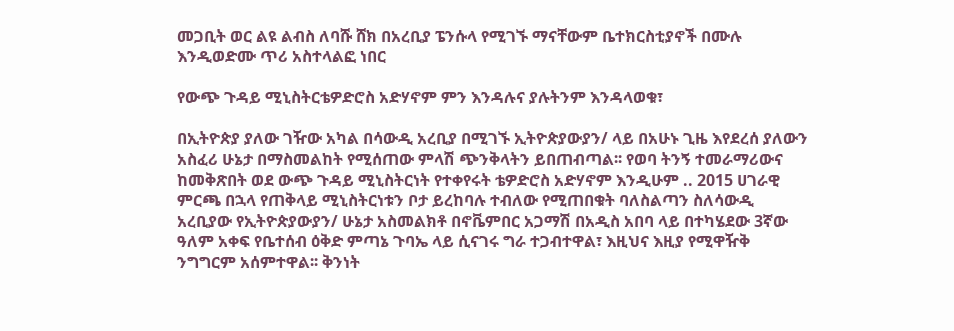መጋቢት ወር ልዩ ልብስ ለባሹ ሸክ በአረቢያ ፔንሱላ የሚገኙ ማናቸውም ቤተክርስቲያኖች በሙሉ እንዲወድሙ ጥሪ አስተላልፎ ነበር

የውጭ ጉዳይ ሚኒስትርቴዎድሮስ አድሃኖም ምን እንዳሉና ያሉትንም እንዳላወቁ፣

በኢትዮጵያ ያለው ገዥው አካል በሳውዲ አረቢያ በሚገኙ ኢትዮጵያውያን/ ላይ በአሁኑ ጊዜ እየደረሰ ያለውን አስፈሪ ሁኔታ በማስመልከት የሚሰጠው ምላሽ ጭንቅላትን ይበጠብጣል፡፡ የወባ ትንኝ ተመራማሪውና ከመቅጽበት ወደ ውጭ ጉዳይ ሚኒስትርነት የተቀየሩት ቴዎድሮስ አድሃኖም እንዲሁም .. 2015 ሀገራዊ ምርጫ በኋላ የጠቅላይ ሚኒስትርነቱን ቦታ ይረከባሉ ተብለው የሚጠበቁት ባለስልጣን ስለሳውዲ አረቢያው የኢትዮጵያውያን/ ሁኔታ አስመልክቶ በኖቬምበር አጋማሽ በአዲስ አበባ ላይ በተካሄደው 3ኛው ዓለም አቀፍ የቤተሰብ ዕቅድ ምጣኔ ጉባኤ ላይ ሲናገሩ ግራ ተጋብተዋል፣ እዚህና እዚያ የሚዋዥቅ ንግግርም አሰምተዋል፡፡ ቅንነት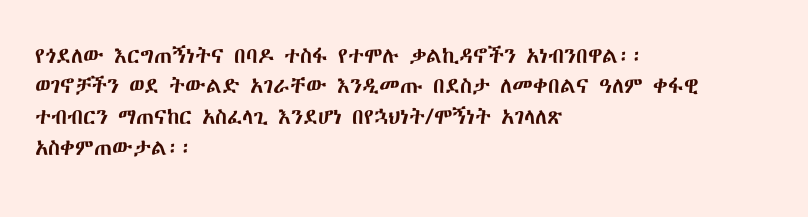የጎደለው እርግጠኝነትና በባዶ ተስፋ የተሞሉ ቃልኪዳኖችን አነብንበዋል፡፡ ወገኖቻችን ወደ ትውልድ አገራቸው እንዲመጡ በደስታ ለመቀበልና ዓለም ቀፋዊ ተብብርን ማጠናከር አስፈላጊ እንደሆነ በየኋህነት/ሞኝነት አገላለጽ አስቀምጠውታል፡፡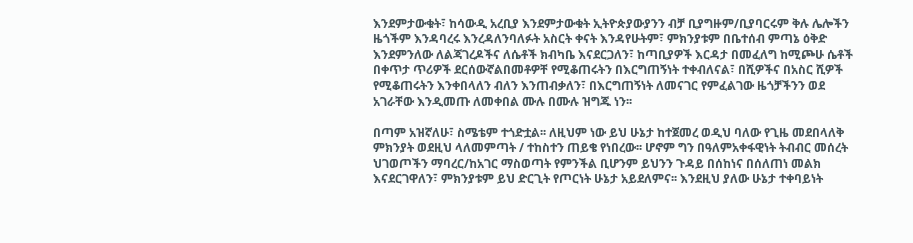እንደምታውቁት፣ ከሳውዲ አረቢያ እንደምታውቁት ኢትዮጵያውያንን ብቻ ቢያግዙም/ቢያባርሩም ቅሉ ሌሎችን ዜጎችም እንዳባረሩ እንረዳለንባለፉት አስርት ቀናት እንዳየሁትም፣ ምክንያቱም በቤተሰብ ምጣኔ ዕቅድ እንደምንለው ለልጃገረዶችና ለሴቶች ክብካቤ እናደርጋለን፣ ከጣቢያዎች እርዳታ በመፈለግ ከሚጮሁ ሴቶች በቀጥታ ጥሪዎች ደርሰውኛልበመቶዎቸ የሚቆጠሩትን በእርግጠኝነት ተቀብለናል፣ በሺዎችና በአስር ሺዎች የሚቆጠሩትን እንቀበላለን ብለን እንጠብቃለን፣ በእርግጠኝነት ለመናገር የምፈልገው ዜጎቻችንን ወደ አገራቸው እንዲመጡ ለመቀበል ሙሉ በሙሉ ዝግጁ ነን፡፡

በጣም አዝኛለሁ፣ ስሜቴም ተጎድቷል፡፡ ለዚህም ነው ይህ ሁኔታ ከተጀመረ ወዲህ ባለው የጊዜ መደበላለቅ ምክንያት ወደዚህ ላለመምጣት / ተከስተን ጠይቄ የነበረው፡፡ ሆኖም ግን በዓለምአቀፋዊነት ትብብር መሰረት ህገወጦችን ማባረር/ከአገር ማስወጣት የምንችል ቢሆንም ይህንን ጉዳይ በሰከነና በሰለጠነ መልክ እናደርገዋለን፣ ምክንያቱም ይህ ድርጊት የጦርነት ሁኔታ አይደለምና፡፡ እንደዚህ ያለው ሁኔታ ተቀባይነት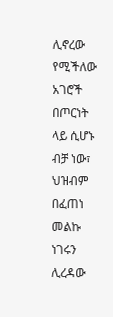ሊኖረው የሚችለው አገሮች በጦርነት  ላይ ሲሆኑ ብቻ ነው፣ ህዝብም በፈጠነ መልኩ ነገሩን ሊረዳው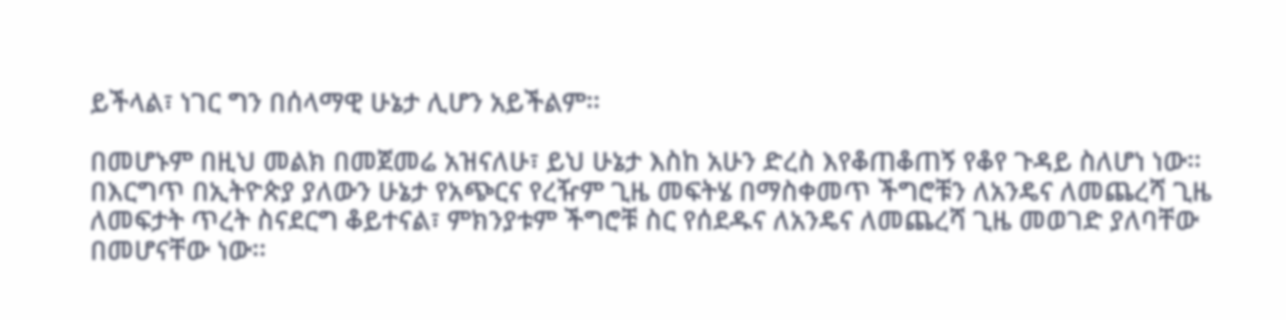ይችላል፣ ነገር ግን በሰላማዊ ሁኔታ ሊሆን አይችልም፡፡

በመሆኑም በዚህ መልክ በመጀመሬ አዝናለሁ፣ ይህ ሁኔታ እስከ አሁን ድረስ እየቆጠቆጠኝ የቆየ ጉዳይ ስለሆነ ነው፡፡
በእርግጥ በኢትዮጵያ ያለውን ሁኔታ የአጭርና የረዥም ጊዜ መፍትሄ በማስቀመጥ ችግሮቹን ለአንዴና ለመጨረሻ ጊዜ ለመፍታት ጥረት ስናደርግ ቆይተናል፣ ምክንያቱም ችግሮቹ ስር የሰደዱና ለአንዴና ለመጨረሻ ጊዜ መወገድ ያለባቸው በመሆናቸው ነው፡፡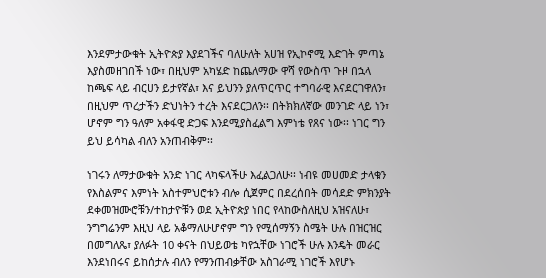እንደምታውቁት ኢትዮጵያ እያደገችና ባለሁለት አሀዝ የኢኮኖሚ እድገት ምጣኔ እያስመዘገበች ነው፣ በዚህም አካሄድ ከጨለማው ዋሻ የውስጥ ጉዞ በኋላ ከጫፍ ላይ ብርሀን ይታየኛል፣ እና ይህንን ያለጥርጥር ተግባራዊ እናደርገዋለን፣ በዚህም ጥረታችን ድህነትን ተረት እናደርጋለን፡፡ በትክክለኛው መንገድ ላይ ነን፣ ሆኖም ግን ዓለም አቀፋዊ ድጋፍ እንደሚያስፈልግ እምነቴ የጸና ነው፡፡ ነገር ግን ይህ ይሳካል ብለን አንጠብቅም፡፡

ነገሩን ለማታውቁት አንድ ነገር ላካፍላችሁ እፈልጋለሁ፡፡ ነብዩ መሀመድ ታላቁን የእስልምና እምነት አስተምህሮቱን ብሎ ሲጀምር በደረሰበት መሳደድ ምክንያት ደቀመዝሙሮቹን/ተከታዮቹን ወደ ኢትዮጵያ ነበር የላከውስለዚህ አዝናለሁ፣ ንግግሬንም እዚህ ላይ አቆማለሁሆኖም ግን የሚሰማኝን ስሜት ሁሉ በዝርዝር በመግለጼ፣ ያለፉት 10 ቀናት በህይወቴ ካየኋቸው ነገሮች ሁሉ እንዴት መራር እንደነበሩና ይከሰታሉ ብለን የማንጠብቃቸው አስገራሚ ነገሮች እየሆኑ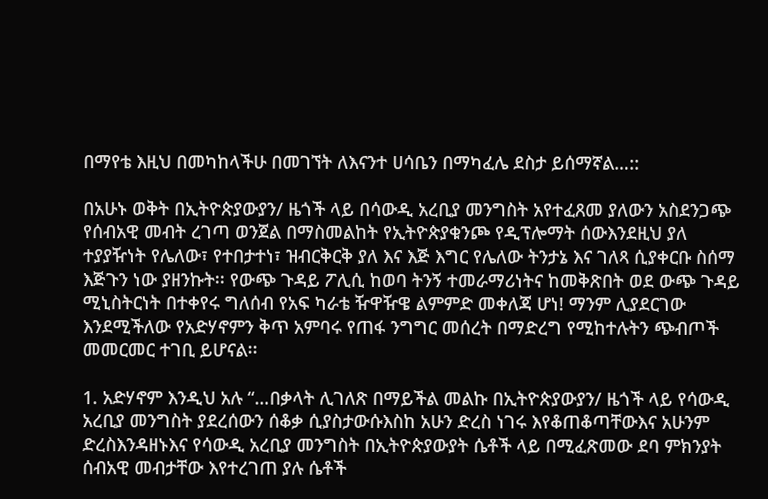በማየቴ እዚህ በመካከላችሁ በመገኘት ለእናንተ ሀሳቤን በማካፈሌ ደስታ ይሰማኛል…::

በአሁኑ ወቅት በኢትዮጵያውያን/ ዜጎች ላይ በሳውዲ አረቢያ መንግስት አየተፈጸመ ያለውን አስደንጋጭ የሰብአዊ መብት ረገጣ ወንጀል በማስመልከት የኢትዮጵያቁንጮ የዲፕሎማት ሰውእንደዚህ ያለ ተያያዥነት የሌለው፣ የተበታተነ፣ ዝብርቅርቅ ያለ እና እጅ እግር የሌለው ትንታኔ እና ገለጻ ሲያቀርቡ ስሰማ እጅጉን ነው ያዘንኩት፡፡ የውጭ ጉዳይ ፖሊሲ ከወባ ትንኝ ተመራማሪነትና ከመቅጽበት ወደ ውጭ ጉዳይ ሚኒስትርነት በተቀየሩ ግለሰብ የአፍ ካራቴ ዥዋዥዌ ልምምድ መቀለጃ ሆነ! ማንም ሊያደርገው እንደሚችለው የአድሃኖምን ቅጥ አምባሩ የጠፋ ንግግር መሰረት በማድረግ የሚከተሉትን ጭብጦች መመርመር ተገቢ ይሆናል፡፡

1. አድሃኖም እንዲህ አሉ “…በቃላት ሊገለጽ በማይችል መልኩ በኢትዮጵያውያን/ ዜጎች ላይ የሳውዲ አረቢያ መንግስት ያደረሰውን ሰቆቃ ሲያስታውሱእስከ አሁን ድረስ ነገሩ እየቆጠቆጣቸውእና አሁንም ድረስእንዳዘኑእና የሳውዲ አረቢያ መንግስት በኢትዮጵያውያት ሴቶች ላይ በሚፈጽመው ደባ ምክንያት ሰብአዊ መብታቸው እየተረገጠ ያሉ ሴቶች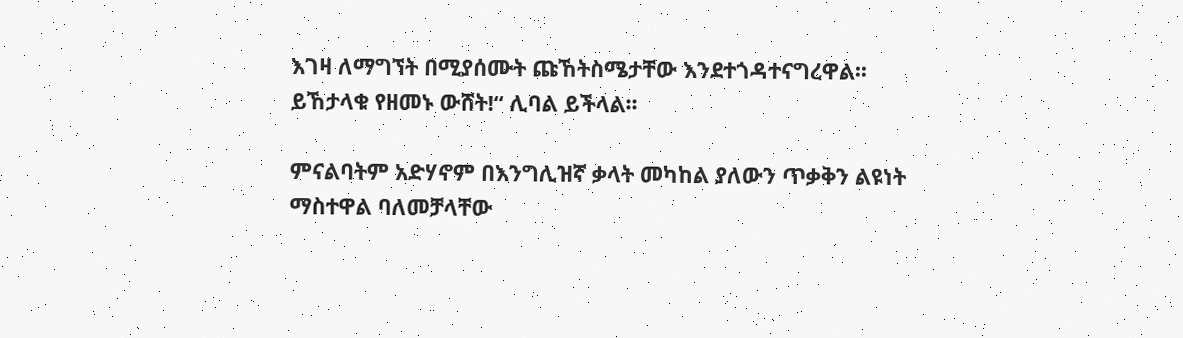እገዛ ለማግኘት በሚያሰሙት ጩኸትስሜታቸው እንደተጎዳተናግረዋል፡፡ ይኸታላቁ የዘመኑ ውሸት!“ ሊባል ይችላል፡፡

ምናልባትም አድሃኖም በእንግሊዝኛ ቃላት መካከል ያለውን ጥቃቅን ልዩነት ማስተዋል ባለመቻላቸው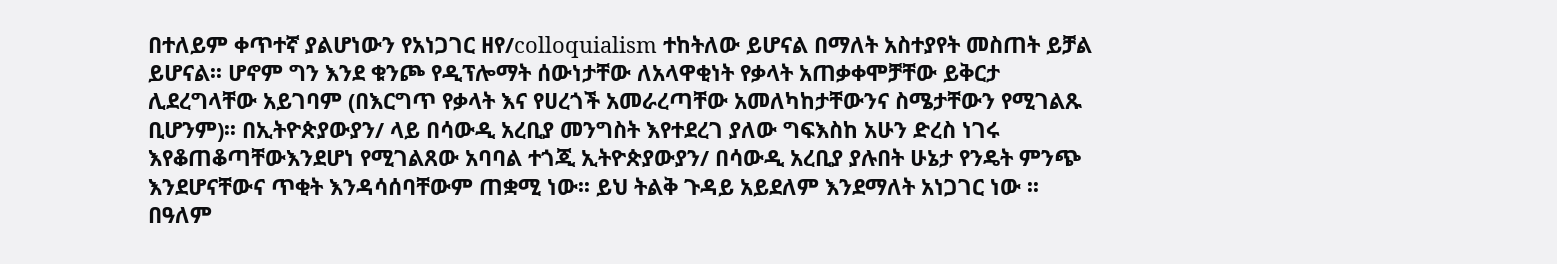በተለይም ቀጥተኛ ያልሆነውን የአነጋገር ዘየ/colloquialism ተከትለው ይሆናል በማለት አስተያየት መስጠት ይቻል ይሆናል፡፡ ሆኖም ግን እንደ ቁንጮ የዲፕሎማት ሰውነታቸው ለአላዋቂነት የቃላት አጠቃቀሞቻቸው ይቅርታ ሊደረግላቸው አይገባም (በእርግጥ የቃላት እና የሀረጎች አመራረጣቸው አመለካከታቸውንና ስሜታቸውን የሚገልጹ ቢሆንም)፡፡ በኢትዮጵያውያን/ ላይ በሳውዲ አረቢያ መንግስት እየተደረገ ያለው ግፍእስከ አሁን ድረስ ነገሩ እየቆጠቆጣቸውእንደሆነ የሚገልጸው አባባል ተጎጂ ኢትዮጵያውያን/ በሳውዲ አረቢያ ያሉበት ሁኔታ የንዴት ምንጭ እንደሆናቸውና ጥቂት እንዳሳሰባቸውም ጠቋሚ ነው፡፡ ይህ ትልቅ ጉዳይ አይደለም እንደማለት አነጋገር ነው ፡፡ በዓለም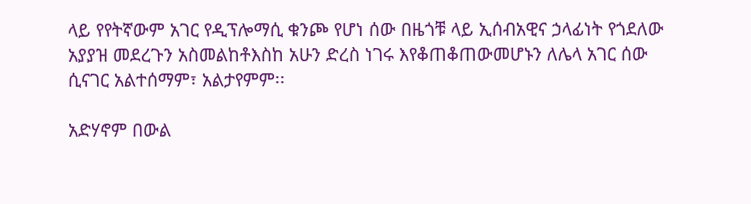ላይ የየትኛውም አገር የዲፕሎማሲ ቁንጮ የሆነ ሰው በዜጎቹ ላይ ኢሰብአዊና ኃላፊነት የጎደለው አያያዝ መደረጉን አስመልከቶእስከ አሁን ድረስ ነገሩ እየቆጠቆጠውመሆኑን ለሌላ አገር ሰው ሲናገር አልተሰማም፣ አልታየምም፡፡

አድሃኖም በውል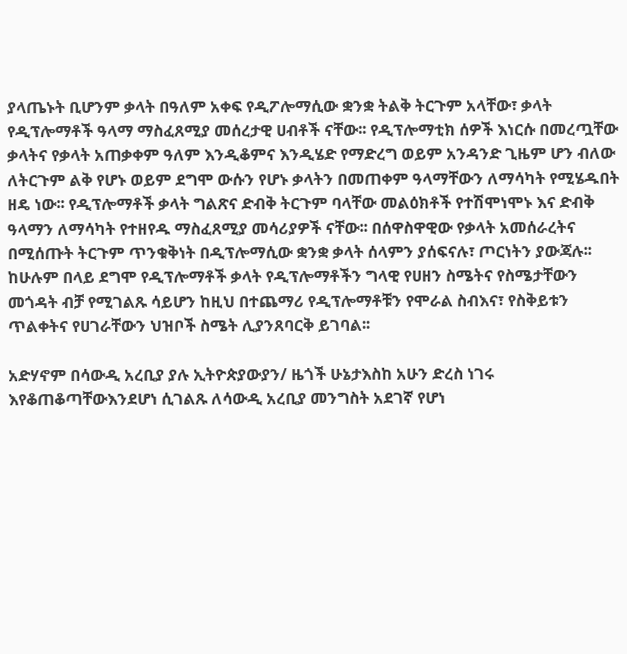ያላጤኑት ቢሆንም ቃላት በዓለም አቀፍ የዲፖሎማሲው ቋንቋ ትልቅ ትርጉም አላቸው፣ ቃላት የዲፕሎማቶች ዓላማ ማስፈጸሚያ መሰረታዊ ሀብቶች ናቸው፡፡ የዲፕሎማቲክ ሰዎች እነርሱ በመረጧቸው ቃላትና የቃላት አጠቃቀም ዓለም እንዲቆምና እንዲሄድ የማድረግ ወይም አንዳንድ ጊዜም ሆን ብለው ለትርጉም ልቅ የሆኑ ወይም ደግሞ ውሱን የሆኑ ቃላትን በመጠቀም ዓላማቸውን ለማሳካት የሚሄዱበት ዘዴ ነው፡፡ የዲፕሎማቶች ቃላት ግልጽና ድብቅ ትርጉም ባላቸው መልዕክቶች የተሽሞነሞኑ እና ድብቅ ዓላማን ለማሳካት የተዘየዱ ማስፈጸሚያ መሳሪያዎች ናቸው፡፡ በሰዋስዋዊው የቃላት አመሰራረትና በሚሰጡት ትርጉም ጥንቁቅነት በዲፕሎማሲው ቋንቋ ቃላት ሰላምን ያሰፍናሉ፣ ጦርነትን ያውጃሉ፡፡ ከሁሉም በላይ ደግሞ የዲፕሎማቶች ቃላት የዲፕሎማቶችን ግላዊ የሀዘን ስሜትና የስሜታቸውን መጎዳት ብቻ የሚገልጹ ሳይሆን ከዚህ በተጨማሪ የዲፕሎማቶቹን የሞራል ስብእና፣ የስቅይቱን ጥልቀትና የሀገራቸውን ህዝቦች ስሜት ሊያንጸባርቅ ይገባል፡፡

አድሃኖም በሳውዲ አረቢያ ያሉ ኢትዮጵያውያን/ ዜጎች ሁኔታእስከ አሁን ድረስ ነገሩ እየቆጠቆጣቸውእንደሆነ ሲገልጹ ለሳውዲ አረቢያ መንግስት አደገኛ የሆነ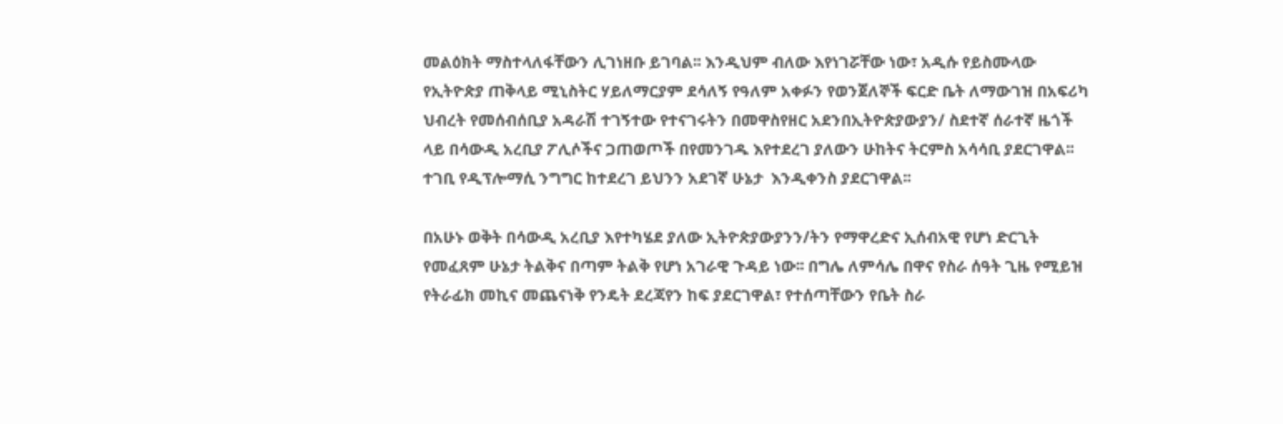መልዕክት ማስተላለፋቸውን ሊገነዘቡ ይገባል፡፡ እንዲህም ብለው እየነገሯቸው ነው፣ አዲሱ የይስሙላው የኢትዮጵያ ጠቅላይ ሚኒስትር ሃይለማርያም ደሳለኝ የዓለም አቀፉን የወንጀለኞች ፍርድ ቤት ለማውገዝ በአፍሪካ ህብረት የመሰብሰቢያ አዳራሽ ተገኝተው የተናገሩትን በመዋስየዘር አደንበኢትዮጵያውያን/ ስደተኛ ሰራተኛ ዜጎች ላይ በሳውዲ አረቢያ ፖሊሶችና ጋጠወጦች በየመንገዱ እየተደረገ ያለውን ሁከትና ትርምስ አሳሳቢ ያደርገዋል፡፡ ተገቢ የዲፕሎማሲ ንግግር ከተደረገ ይህንን አደገኛ ሁኔታ  እንዲቀንስ ያደርገዋል፡፡

በአሁኑ ወቅት በሳውዲ አረቢያ እየተካሄደ ያለው ኢትዮጵያውያንን/ትን የማዋረድና ኢሰብአዊ የሆነ ድርጊት የመፈጸም ሁኔታ ትልቅና በጣም ትልቅ የሆነ አገራዊ ጉዳይ ነው፡፡ በግሌ ለምሳሌ በዋና የስራ ሰዓት ጊዜ የሚይዝ የትራፊክ መኪና መጨናነቅ የንዴት ደረጃየን ከፍ ያደርገዋል፣ የተሰጣቸውን የቤት ስራ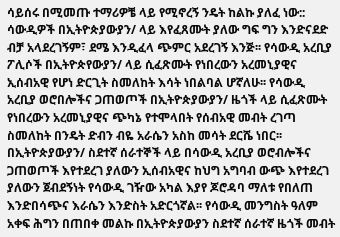ሳይሰሩ በሚመጡ ተማሪዎቼ ላይ የሚኖረኝ ንዴት ከልኩ ያለፈ ነው:: ሳውዲዎች በኢትዮጵያውያን/ ላይ እየፈጸሙት ያለው ግፍ ግን እንድናደድ ብቻ አላደረገኝም፣ ደሜ እንዲፈላ ጭምር አደረገኝ እንጅ፡፡ የሳውዲ አረቢያ ፖሊሶች በኢትዮጵየውያን/ ላይ ሲፈጽሙት የነበረውን አረመኒያዊና ኢሰብአዊ የሆነ ድርጊት ስመለከት እሳት ነበልባል ሆኛለሁ፡፡ የሳውዲ አረቢያ ወሮበሎችና ጋጠወጦች በኢትዮጵያውያን/ ዜጎች ላይ ሲፈጽሙት የነበረውን አረመኒያዊና ጭካኔ የተሞላበት የሰብአዊ መብት ረገጣ ስመለከት በንዴት ድብን ብዬ አራሴን አስከ መሳት ደርሼ ነበር፡፡ በኢትዮጵያውያን/ ስደተኛ ሰራተኞች ላይ በሳውዲ አረቢያ ወሮብሎችና ጋጠወጦች እየተደረገ ያለውን ኢሰብአዊና ከህግ አግባብ ውጭ እየተደረገ ያለውን ጀብደኝነት የሳውዲ ገዥው አካል እያየ ጆሮዳባ ማለቱ የበለጠ እንድበሳጭና እራሴን እንድስት አድርጎኛል፡፡ የሳውዲ መንግስት ዓለም አቀፍ ሕግን በጠበቀ መልኩ በኢትዮጵያውያን ስደተኛ ሰራተኛ ዜጎች መብት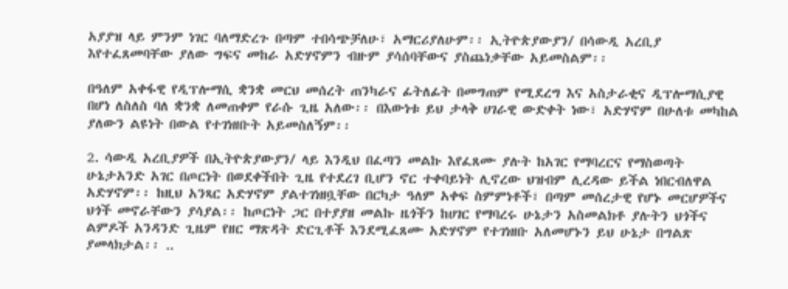አያያዝ ላይ ምንም ነገር ባለማድረጉ በጣም ተበሳጭቻለሁ፣ አማርሪያለሁም፡፡ ኢትዮጵያውያን/ በሳውዲ አረቢያ እየተፈጸመባቸው ያለው ግፍና መከራ አድሃኖምን ብዙም ያሳሰባቸውና ያስጨነቃቸው አይመስልም፡፡

በዓለም አቀፋዊ የዲፕሎማሲ ቋንቋ መርህ መሰረት ጠንካራና ፊትለፊት በመግጠም የሚደረግ እና አስታራቂና ዲፕሎማሲያዊ በሆነ ለስለስ ባለ ቋንቋ ለመጠቀም የራሱ ጊዜ አለው፡፡ በእውነቱ ይህ ታላቅ ሀገራዊ ውድቀት ነው፣ አድሃኖም በሁለቱ መካከል ያለውን ልዩነት በውል የተገነዘቡት አይመስለኝም፡፡

2. ሳውዲ አረቢያዎች በኢትዮጵያውያን/ ላይ እንዲህ በፈጣን መልኩ እየፈጸሙ ያሉት ከአገር የማባረርና የማስወጣት ሁኔታአንድ አገር በጦርነት በወደቀችበት ጊዜ የተደረገ ቢሆን ኖር ተቀባይነት ሊኖረው ህዝብም ሊረዳው ይችል ነበርብለዋል አድሃኖም፡፡ ከዚህ አንጻር አድሃኖም ያልተገነዘቧቸው በርካታ ዓለም አቀፍ ስምምነቶች፣ በጣም መሰረታዊ የሆኑ መርሆዎችና ህጎች መኖራቸውን ያሳያል፡፡ ከጦርነት ጋር በተያያዘ መልኩ ዜጎችን ከሀገር የማባረሩ ሁኔታን አስመልክቶ ያሉትን ህጎችና ልምዶች አንዳንድ ጊዜም የዘር ማጽዳት ድርጊቶች እንደሚፈጸሙ አድሃኖም የተገነዘቡ አለመሆኑን ይህ ሁኔታ በግልጽ ያመላክታል፡፡ ..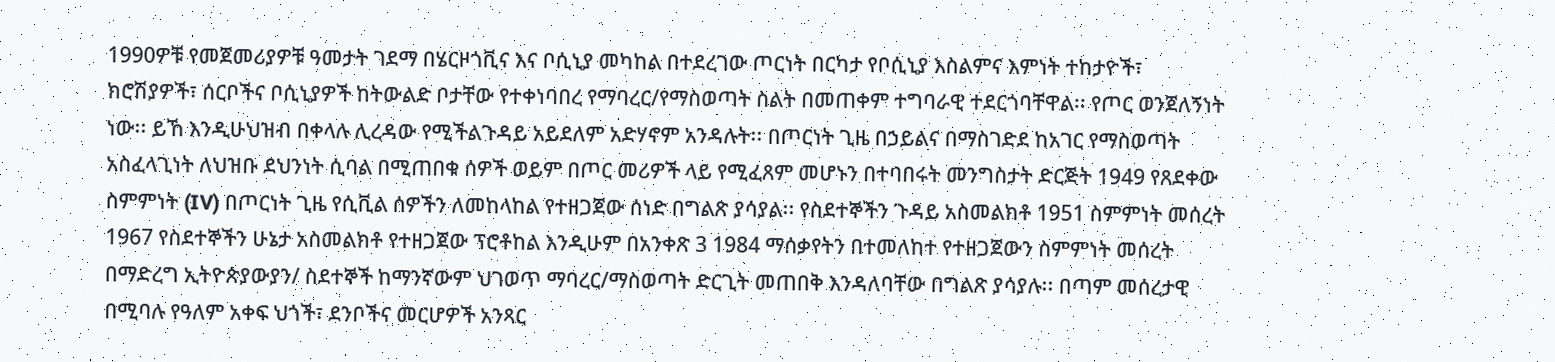1990ዎቹ የመጀመሪያዎቹ ዓመታት ገደማ በሄርዞጎቪና እና ቦሲኒያ መካከል በተደረገው ጦርነት በርካታ የቦሲኒያ እስልምና እምነት ተከታዮች፣ ክሮሽያዎች፣ ሰርቦችና ቦሲኒያዎች ከትውልድ ቦታቸው የተቀነባበረ የማባረር/የማስወጣት ስልት በመጠቀም ተግባራዊ ተደርጎባቸዋል፡፡ የጦር ወንጀለኝነት ነው፡፡ ይኸ እንዲሁህዝብ በቀላሉ ሊረዳው የሚችልጉዳይ አይደለም አድሃኖም አንዳሉት፡፡ በጦርነት ጊዜ በኃይልና በማስገድደ ከአገር የማስወጣት አስፈላጊነት ለህዝቡ ደህንነት ሲባል በሚጠበቁ ሰዎች ወይም በጦር መሪዎች ላይ የሚፈጸም መሆኑን በተባበሩት መንግስታት ድርጅት 1949 የጸደቀው ስምምነት (IV) በጦርነት ጊዜ የሲቪል ሰዎችን ለመከላከል የተዘጋጀው ሰነድ በግልጽ ያሳያል፡፡ የስደተኞችን ጉዳይ አስመልክቶ 1951 ስምምነት መሰረት 1967 የስደተኞችን ሁኔታ አስመልክቶ የተዘጋጀው ፕሮቶከል እንዲሁም በአንቀጽ 3 1984 ማሰቃየትን በተመለከተ የተዘጋጀውን ስምምነት መሰረት በማድረግ ኢትዮጵያውያን/ ስደተኞች ከማንኛውም ህገወጥ ማባረር/ማስወጣት ድርጊት መጠበቅ እንዳለባቸው በግልጽ ያሳያሉ፡፡ በጣም መሰረታዊ በሚባሉ የዓለም አቀፍ ህጎች፣ ደንቦችና መርሆዎች አንጻር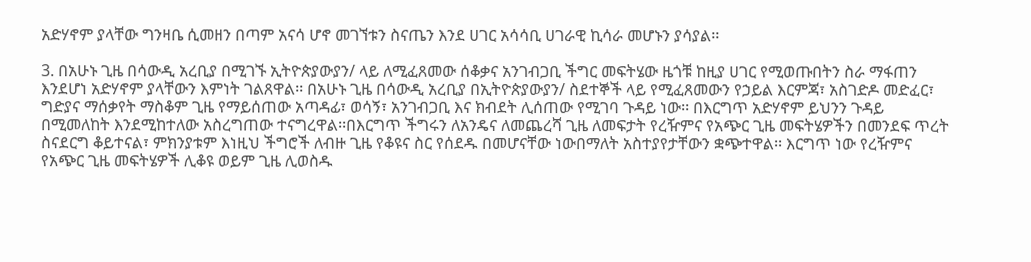አድሃኖም ያላቸው ግንዛቤ ሲመዘን በጣም አናሳ ሆኖ መገኘቱን ስናጤን እንደ ሀገር አሳሳቢ ሀገራዊ ኪሳራ መሆኑን ያሳያል፡፡

3. በአሁኑ ጊዜ በሳውዲ አረቢያ በሚገኙ ኢትዮጵያውያን/ ላይ ለሚፈጸመው ሰቆቃና አንገብጋቢ ችግር መፍትሄው ዜጎቹ ከዚያ ሀገር የሚወጡበትን ስራ ማፋጠን እንደሆነ አድሃኖም ያላቸውን እምነት ገልጸዋል፡፡ በአሁኑ ጊዜ በሳውዲ አረቢያ በኢትዮጵያውያን/ ስደተኞች ላይ የሚፈጸመውን የኃይል እርምጃ፣ አስገድዶ መድፈር፣ ግድያና ማሰቃየት ማስቆም ጊዜ የማይሰጠው አጣዳፊ፣ ወሳኝ፣ አንገብጋቢ እና ክብደት ሊሰጠው የሚገባ ጉዳይ ነው፡፡ በእርግጥ አድሃኖም ይህንን ጉዳይ በሚመለከት እንደሚከተለው አስረግጠው ተናግረዋል፡፡በእርግጥ ችግሩን ለአንዴና ለመጨረሻ ጊዜ ለመፍታት የረዥምና የአጭር ጊዜ መፍትሄዎችን በመንደፍ ጥረት ስናደርግ ቆይተናል፣ ምክንያቱም እነዚህ ችግሮች ለብዙ ጊዜ የቆዩና ስር የሰደዱ በመሆናቸው ነውበማለት አስተያየታቸውን ቋጭተዋል፡፡ እርግጥ ነው የረዥምና የአጭር ጊዜ መፍትሄዎች ሊቆዩ ወይም ጊዜ ሊወስዱ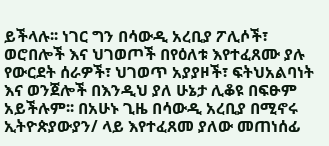ይችላሉ፡፡ ነገር ግን በሳውዲ አረቢያ ፖሊሶች፣ ወሮበሎች እና ህገወጦች በየዕለቱ እየተፈጸሙ ያሉ የውርደት ሰራዎች፣ ህገወጥ አያያዞች፣ ፍትህአልባነት እና ወንጀሎች በእንዲህ ያለ ሁኔታ ሊቆዩ በፍፁም አይችሉም፡፡ በአሁኑ ጊዜ በሳውዲ አረቢያ በሚኖሩ ኢትዮጵያውያን/ ላይ እየተፈጸመ ያለው መጠነሰፊ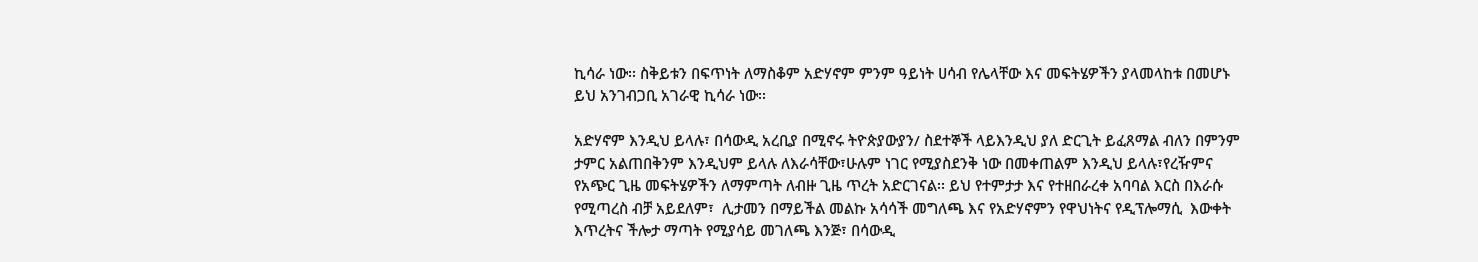ኪሳራ ነው፡፡ ስቅይቱን በፍጥነት ለማስቆም አድሃኖም ምንም ዓይነት ሀሳብ የሌላቸው እና መፍትሄዎችን ያላመላከቱ በመሆኑ ይህ አንገብጋቢ አገራዊ ኪሳራ ነው፡፡

አድሃኖም እንዲህ ይላሉ፣ በሳውዲ አረቢያ በሚኖሩ ትዮጵያውያን/ ስደተኞች ላይእንዲህ ያለ ድርጊት ይፈጸማል ብለን በምንም ታምር አልጠበቅንም እንዲህም ይላሉ ለእራሳቸው፣ሁሉም ነገር የሚያስደንቅ ነው በመቀጠልም እንዲህ ይላሉ፣የረዥምና የአጭር ጊዜ መፍትሄዎችን ለማምጣት ለብዙ ጊዜ ጥረት አድርገናል፡፡ ይህ የተምታታ እና የተዘበራረቀ አባባል እርስ በእራሱ የሚጣረስ ብቻ አይደለም፣  ሊታመን በማይችል መልኩ አሳሳች መግለጫ እና የአድሃኖምን የዋህነትና የዲፕሎማሲ  እውቀት እጥረትና ችሎታ ማጣት የሚያሳይ መገለጫ እንጅ፣ በሳውዲ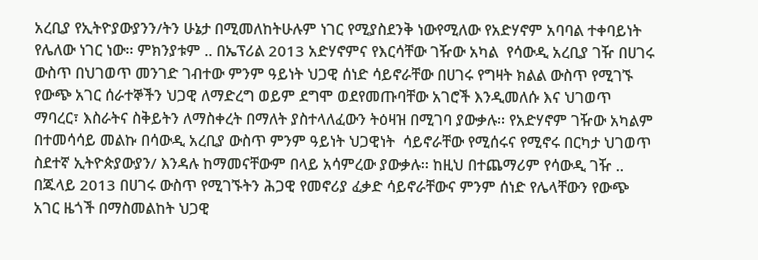አረቢያ የኢትዮያውያንን/ትን ሁኔታ በሚመለከትሁሉም ነገር የሚያስደንቅ ነውየሚለው የአድሃኖም አባባል ተቀባይነት የሌለው ነገር ነው፡፡ ምክንያቱም .. በኤፕሪል 2013 አድሃኖምና የእርሳቸው ገዥው አካል  የሳውዲ አረቢያ ገዥ በሀገሩ ውስጥ በህገወጥ መንገድ ገብተው ምንም ዓይነት ህጋዊ ሰነድ ሳይኖራቸው በሀገሩ የግዛት ክልል ውስጥ የሚገኙ የውጭ አገር ሰራተኞችን ህጋዊ ለማድረግ ወይም ደግሞ ወደየመጡባቸው አገሮች እንዲመለሱ እና ህገወጥ ማባረር፣ እስራትና ስቅይትን ለማስቀረት በማለት ያስተላለፈውን ትዕዛዝ በሚገባ ያውቃሉ፡፡ የአድሃኖም ገዥው አካልም በተመሳሳይ መልኩ በሳውዲ አረቢያ ውስጥ ምንም ዓይነት ህጋዊነት  ሳይኖራቸው የሚሰሩና የሚኖሩ በርካታ ህገወጥ ስደተኛ ኢትዮጵያውያን/ እንዳሉ ከማመናቸውም በላይ አሳምረው ያውቃሉ፡፡ ከዚህ በተጨማሪም የሳውዲ ገዥ .. በጁላይ 2013 በሀገሩ ውስጥ የሚገኙትን ሕጋዊ የመኖሪያ ፈቃድ ሳይኖራቸውና ምንም ሰነድ የሌላቸውን የውጭ አገር ዜጎች በማስመልከት ህጋዊ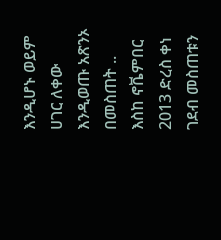እንዲሆኑ ወይም ሀገር ለቀው እንዲወጡ አጽንኦ በመስጠት .. እስከ ኖቬምበር 2013 ድረስ ቀነ ገደብ መስጠቱን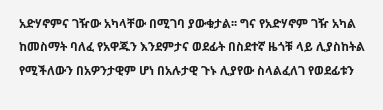አድሃኖምና ገዥው አካላቸው በሚገባ ያውቁታል፡፡ ግና የአድሃኖም ገዥ አካል ከመስማት ባለፈ የአዋጁን እንደምታና ወደፊት በስደተኛ ዜጎቹ ላይ ሊያስከትል የሚችለውን በአዎንታዊም ሆነ በአሉታዊ ጉኑ ሊያየው ስላልፈለገ የወደፊቱን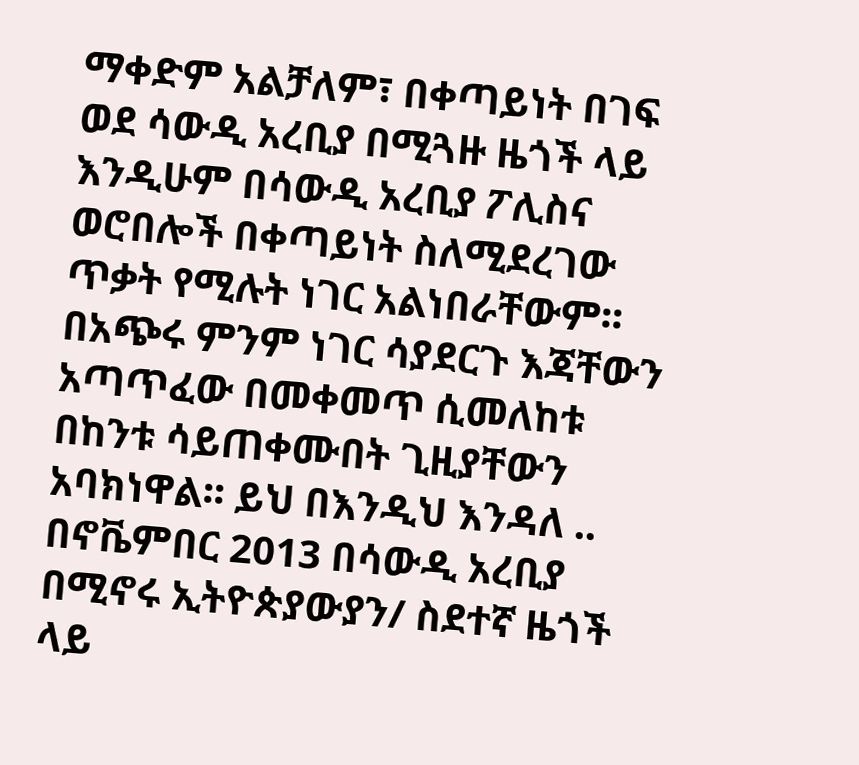ማቀድም አልቻለም፣ በቀጣይነት በገፍ ወደ ሳውዲ አረቢያ በሚጓዙ ዜጎች ላይ እንዲሁም በሳውዲ አረቢያ ፖሊስና ወሮበሎች በቀጣይነት ስለሚደረገው ጥቃት የሚሉት ነገር አልነበራቸውም፡፡ በአጭሩ ምንም ነገር ሳያደርጉ እጃቸውን አጣጥፈው በመቀመጥ ሲመለከቱ በከንቱ ሳይጠቀሙበት ጊዚያቸውን አባክነዋል፡፡ ይህ በእንዲህ እንዳለ .. በኖቬምበር 2013 በሳውዲ አረቢያ በሚኖሩ ኢትዮጵያውያን/ ስደተኛ ዜጎች ላይ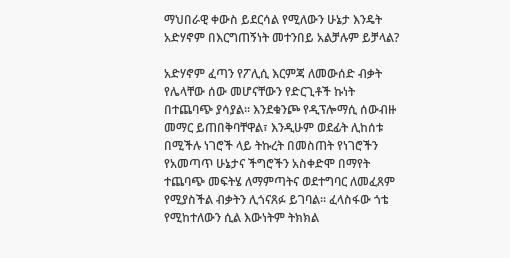ማህበራዊ ቀውስ ይደርሳል የሚለውን ሁኔታ እንዴት አድሃኖም በእርግጠኝነት መተንበይ አልቻሉም ይቻላል?

አድሃኖም ፈጣን የፖሊሲ እርምጃ ለመውሰድ ብቃት የሌላቸው ሰው መሆናቸውን የድርጊቶች ኩነት በተጨባጭ ያሳያል፡፡ እንደቁንጮ የዲፕሎማሲ ሰውብዙ መማር ይጠበቅባቸዋል፣ እንዲሁም ወደፊት ሊከሰቱ በሚችሉ ነገሮች ላይ ትኩረት በመስጠት የነገሮችን የአመጣጥ ሁኔታና ችግሮችን አስቀድሞ በማየት ተጨባጭ መፍትሄ ለማምጣትና ወደተግባር ለመፈጸም የሚያስችል ብቃትን ሊጎናጸፉ ይገባል፡፡ ፈላስፋው ጎቴ የሚከተለውን ሲል እውነትም ትክክል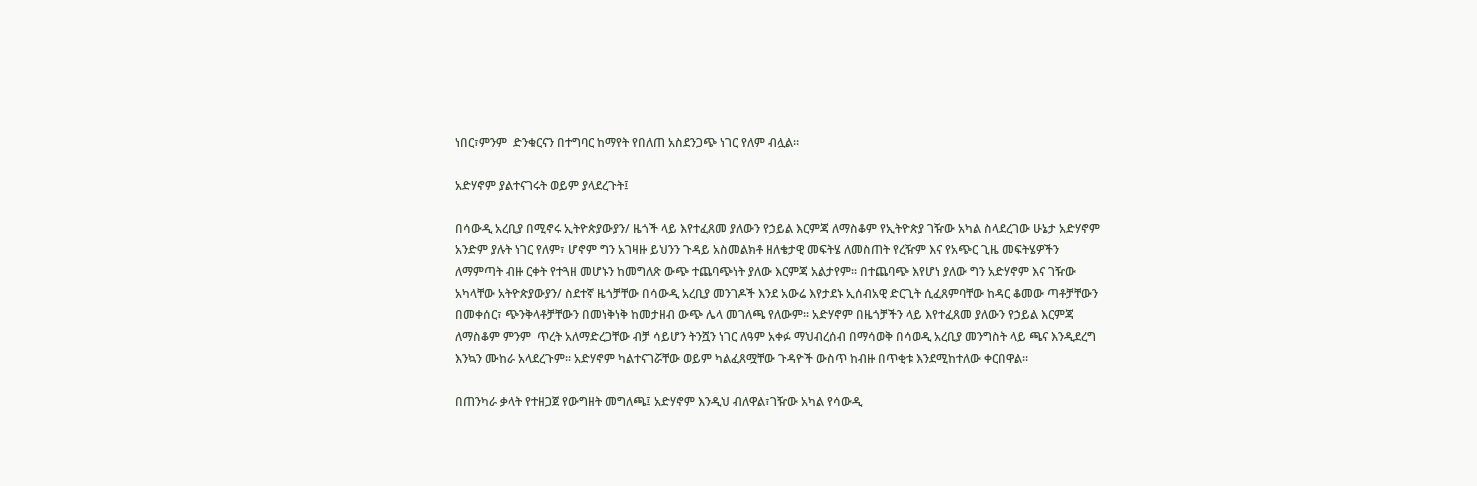ነበር፣ምንም  ድንቁርናን በተግባር ከማየት የበለጠ አስደንጋጭ ነገር የለም ብሏል።

አድሃኖም ያልተናገሩት ወይም ያላደረጉት፤

በሳውዲ አረቢያ በሚኖሩ ኢትዮጵያውያን/ ዜጎች ላይ እየተፈጸመ ያለውን የኃይል እርምጃ ለማስቆም የኢትዮጵያ ገዥው አካል ስላደረገው ሁኔታ አድሃኖም አንድም ያሉት ነገር የለም፣ ሆኖም ግን አገዛዙ ይህንን ጉዳይ አስመልክቶ ዘለቄታዊ መፍትሄ ለመስጠት የረዥም እና የአጭር ጊዜ መፍትሄዎችን ለማምጣት ብዙ ርቀት የተጓዘ መሆኑን ከመግለጽ ውጭ ተጨባጭነት ያለው እርምጃ አልታየም፡፡ በተጨባጭ እየሆነ ያለው ግን አድሃኖም እና ገዥው አካላቸው አትዮጵያውያን/ ስደተኛ ዜጎቻቸው በሳውዲ አረቢያ መንገዶች እንደ አውሬ እየታደኑ ኢሰብአዊ ድርጊት ሲፈጸምባቸው ከዳር ቆመው ጣቶቻቸውን በመቀሰር፣ ጭንቅላቶቻቸውን በመነቅነቅ ከመታዘብ ውጭ ሌላ መገለጫ የለውም፡፡ አድሃኖም በዜጎቻችን ላይ እየተፈጸመ ያለውን የኃይል እርምጃ ለማስቆም ምንም  ጥረት አለማድረጋቸው ብቻ ሳይሆን ትንሿን ነገር ለዓም አቀፉ ማህብረሰብ በማሳወቅ በሳወዲ አረቢያ መንግስት ላይ ጫና እንዲደረግ እንኳን ሙከራ አላደረጉም፡፡ አድሃኖም ካልተናገሯቸው ወይም ካልፈጸሟቸው ጉዳዮች ውስጥ ከብዙ በጥቂቱ እንደሚከተለው ቀርበዋል፡፡

በጠንካራ ቃላት የተዘጋጀ የውግዘት መግለጫ፤ አድሃኖም እንዲህ ብለዋል፣ገዥው አካል የሳውዲ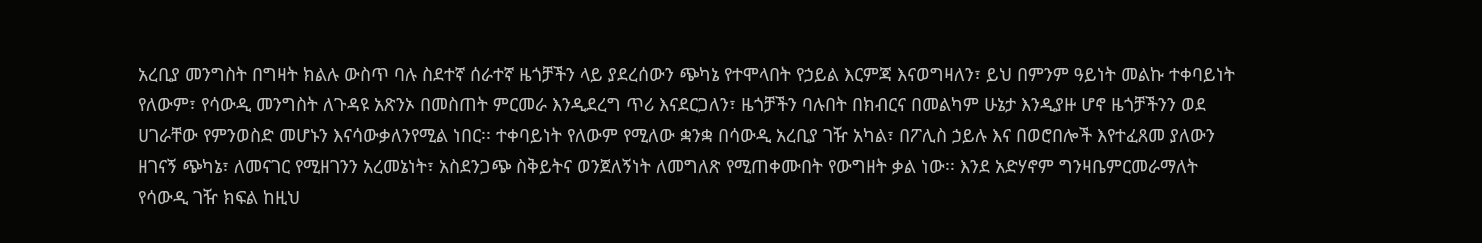አረቢያ መንግስት በግዛት ክልሉ ውስጥ ባሉ ስደተኛ ሰራተኛ ዜጎቻችን ላይ ያደረሰውን ጭካኔ የተሞላበት የኃይል እርምጃ እናወግዛለን፣ ይህ በምንም ዓይነት መልኩ ተቀባይነት የለውም፣ የሳውዲ መንግስት ለጉዳዩ አጽንኦ በመስጠት ምርመራ እንዲደረግ ጥሪ እናደርጋለን፣ ዜጎቻችን ባሉበት በክብርና በመልካም ሁኔታ እንዲያዙ ሆኖ ዜጎቻችንን ወደ ሀገራቸው የምንወስድ መሆኑን እናሳውቃለንየሚል ነበር፡፡ ተቀባይነት የለውም የሚለው ቋንቋ በሳውዲ አረቢያ ገዥ አካል፣ በፖሊስ ኃይሉ እና በወሮበሎች እየተፈጸመ ያለውን ዘገናኝ ጭካኔ፣ ለመናገር የሚዘገንን አረመኔነት፣ አስደንጋጭ ስቅይትና ወንጀለኝነት ለመግለጽ የሚጠቀሙበት የውግዘት ቃል ነው፡፡ እንደ አድሃኖም ግንዛቤምርመራማለት የሳውዲ ገዥ ክፍል ከዚህ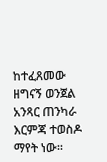ከተፈጸመው ዘግናኝ ወንጀል አንጻር ጠንካራ እርምጃ ተወስዶ ማየት ነው፡፡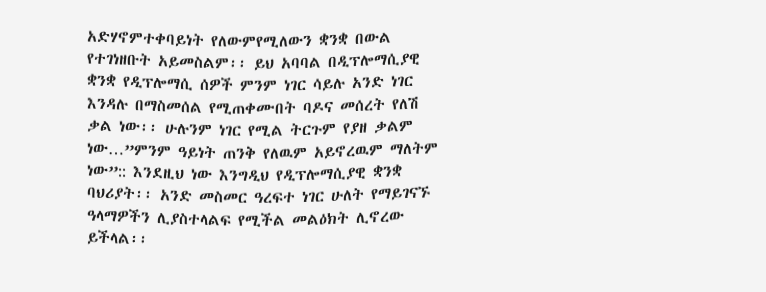አድሃኖምተቀባይነት የለውምየሚለውን ቋንቋ በውል የተገነዘቡት አይመስልም፡፡ ይህ አባባል በዲፕሎማሲያዊ ቋንቋ የዲፕሎማሲ ሰዎች ምንም ነገር ሳይሉ አንድ ነገር እንዳሉ በማስመሰል የሚጠቀሙበት ባዶና መሰረት የለሽ ቃል ነው፡፡ ሁሉንም ነገር የሚል ትርጉም የያዘ ቃልም ነው…”ምንም ዓይነት ጠንቅ የለዉም አይኖረዉም ማለትም  ነው”:: እንደዚህ ነው እንግዲህ የዲፕሎማሲያዊ ቋንቋ  ባህሪያት፡፡ አንድ መስመር ዓረፍተ ነገር ሁለት የማይገናኙ ዓላማዎችን ሊያስተላልፍ የሚችል መልዕክት ሊኖረው ይችላል፡፡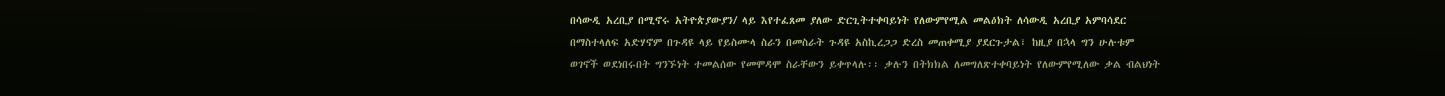በሳውዲ አረቢያ በሚኖሩ አትዮጵያውያን/ ላይ እየተፈጸመ ያለው ድርጊትተቀባይነት የለውምየሚል መልዕክት ለሳውዲ አረቢያ አምባሳደር በማስተላለፍ አድሃኖም በጉዳዩ ላይ የይስሙላ ስራን በመስራት ጉዳዩ አስኪረጋጋ ድረስ መጠቀሚያ ያደርጉታል፣ ከዚያ በኋላ ግን ሁሉቱም ወገኖች ወደነበሩበት ግንኙነት ተመልሰው የመሞዳሞ ስራቸውን ይቀጥላሉ፡፡ ቃሉን በትክክል ለመግለጽተቀባይነት የለውምየሚለው ቃል ብልህነት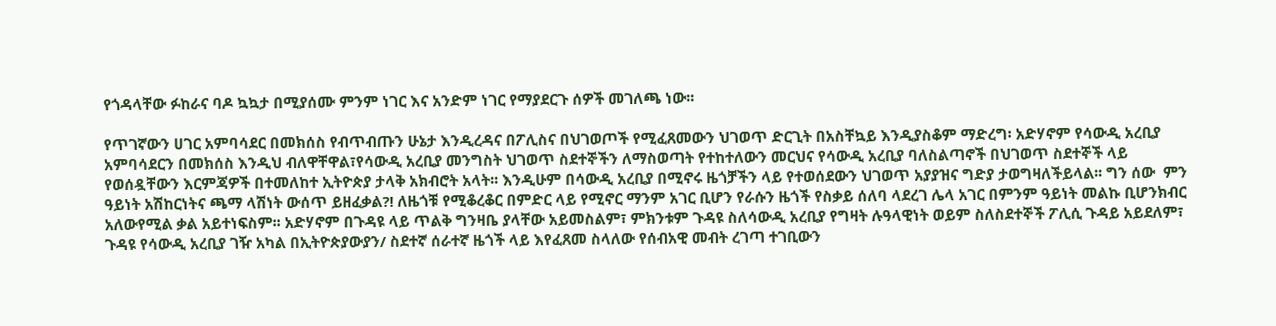የጎዳላቸው ፉከራና ባዶ ኳኳታ በሚያሰሙ ምንም ነገር እና አንድም ነገር የማያደርጉ ሰዎች መገለጫ ነው፡፡

የጥገኛውን ሀገር አምባሳደር በመክሰስ የብጥብጡን ሁኔታ እንዲረዳና በፖሊስና በህገወጦች የሚፈጸመውን ህገወጥ ድርጊት በአስቸኳይ እንዲያስቆም ማድረግ፡ አድሃኖም የሳውዲ አረቢያ አምባሳደርን በመክሰስ እንዲህ ብለዋቸዋል፣የሳውዲ አረቢያ መንግስት ህገወጥ ስደተኞችን ለማስወጣት የተከተለውን መርህና የሳውዲ አረቢያ ባለስልጣኖች በህገወጥ ስደተኞች ላይ የወሰዷቸውን እርምጃዎች በተመለከተ ኢትዮጵያ ታላቅ አክብሮት አላት፡፡ እንዲሁም በሳውዲ አረቢያ በሚኖሩ ዜጎቻችን ላይ የተወሰደውን ህገወጥ አያያዝና ግድያ ታወግዛለችይላል፡፡ ግን ሰው  ምን ዓይነት አሽከርነትና ጫማ ላሽነት ውሰጥ ይዘፈቃል?! ለዜጎቹ የሚቆረቆር በምድር ላይ የሚኖር ማንም አገር ቢሆን የራሱን ዜጎች የስቃይ ሰለባ ላደረገ ሌላ አገር በምንም ዓይነት መልኩ ቢሆንክብር አለውየሚል ቃል አይተነፍስም፡፡ አድሃኖም በጉዳዩ ላይ ጥልቅ ግንዛቤ ያላቸው አይመስልም፣ ምክንቱም ጉዳዩ ስለሳውዲ አረቢያ የግዛት ሉዓላዊነት ወይም ስለስደተኞች ፖሊሲ ጉዳይ አይደለም፣ ጉዳዩ የሳውዲ አረቢያ ገዥ አካል በኢትዮጵያውያን/ ስደተኛ ሰራተኛ ዜጎች ላይ እየፈጸመ ስላለው የሰብአዊ መብት ረገጣ ተገቢውን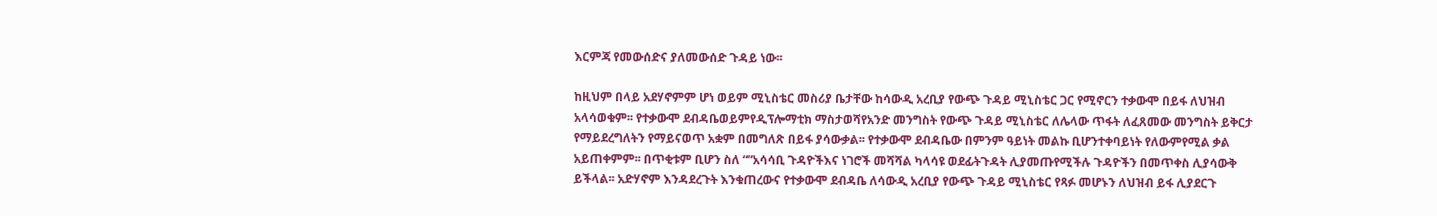እርምጃ የመውሰድና ያለመውሰድ ጉዳይ ነው፡፡

ከዚህም በላይ አደሃኖምም ሆነ ወይም ሚኒስቴር መስሪያ ቤታቸው ከሳውዲ አረቢያ የውጭ ጉዳይ ሚኒስቴር ጋር የሚኖርን ተቃውሞ በይፋ ለህዝብ አላሳወቁም፡፡ የተቃውሞ ደብዳቤወይምየዲፕሎማቲክ ማስታወሻየአንድ መንግስት የውጭ ጉዳይ ሚኒስቴር ለሌላው ጥፋት ለፈጸመው መንግስት ይቅርታ የማይደረግለትን የማይናወጥ አቋም በመግለጽ በይፋ ያሳውቃል፡፡ የተቃውሞ ደብዳቤው በምንም ዓይነት መልኩ ቢሆንተቀባይነት የለውምየሚል ቃል አይጠቀምም፡፡ በጥቂቱም ቢሆን ስለ “”አሳሳቢ ጉዳዮችእና ነገሮች መሻሻል ካላሳዩ ወደፊትጉዳት ሊያመጡየሚችሉ ጉዳዮችን በመጥቀስ ሊያሳውቅ ይችላል፡፡ አድሃኖም እንዳደረጉት እንቁጠረውና የተቃውሞ ደብዳቤ ለሳውዲ አረቢያ የውጭ ጉዳይ ሚኒስቴር የጻፉ መሆኑን ለህዝብ ይፋ ሊያደርጉ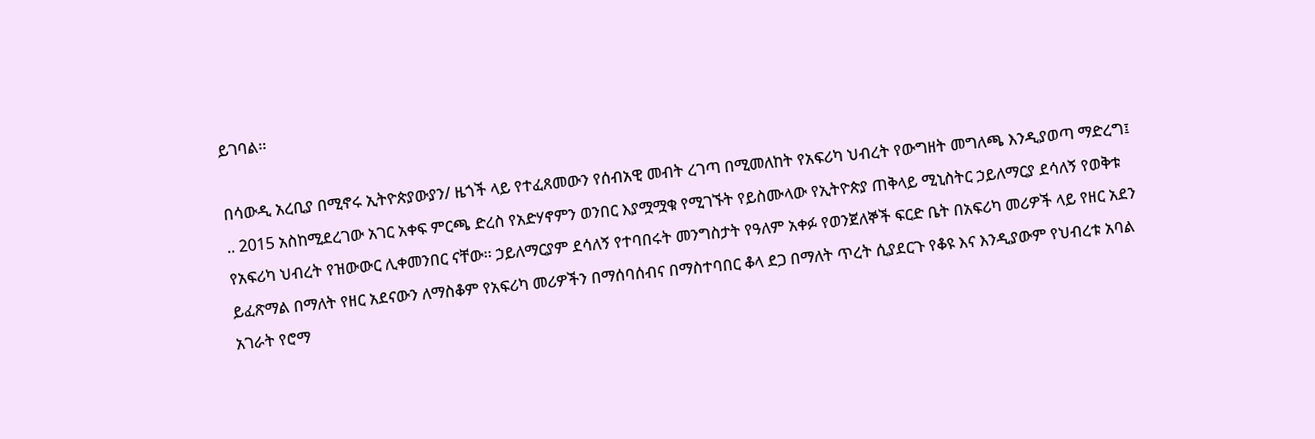ይገባል፡፡

በሳውዲ አረቢያ በሚኖሩ ኢትዮጵያውያን/ ዜጎች ላይ የተፈጸመውን የሰብአዊ መብት ረገጣ በሚመለከት የአፍሪካ ህብረት የውግዘት መግለጫ እንዲያወጣ ማድረግ፤ .. 2015 አስከሚደረገው አገር አቀፍ ምርጫ ድረስ የአድሃኖምን ወንበር እያሟሟቁ የሚገኙት የይስሙላው የኢትዮጵያ ጠቅላይ ሚኒስትር ኃይለማርያ ደሳለኝ የወቅቱ የአፍሪካ ህብረት የዝውውር ሊቀመንበር ናቸው፡፡ ኃይለማርያም ደሳለኝ የተባበሩት መንግስታት የዓለም አቀፉ የወንጀለኞች ፍርድ ቤት በአፍሪካ መሪዎች ላይ የዘር አደን ይፈጽማል በማለት የዘር አደናውን ለማስቆም የአፍሪካ መሪዎችን በማሰባሰብና በማስተባበር ቆላ ደጋ በማለት ጥረት ሲያደርጉ የቆዩ እና እንዲያውም የህብረቱ አባል አገራት የሮማ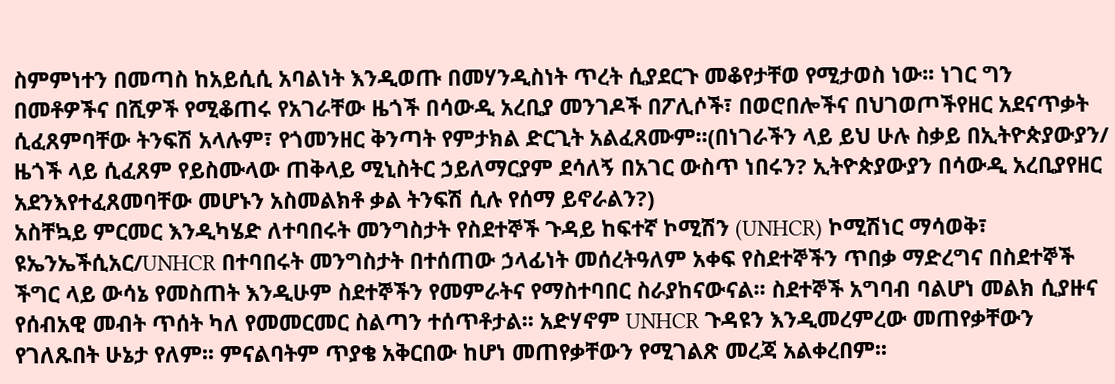ስምምነተን በመጣስ ከአይሲሲ አባልነት እንዲወጡ በመሃንዲስነት ጥረት ሲያደርጉ መቆየታቸወ የሚታወስ ነው፡፡ ነገር ግን በመቶዎችና በሺዎች የሚቆጠሩ የአገራቸው ዜጎች በሳውዲ አረቢያ መንገዶች በፖሊሶች፣ በወሮበሎችና በህገወጦችየዘር አደናጥቃት ሲፈጸምባቸው ትንፍሽ አላሉም፣ የጎመንዘር ቅንጣት የምታክል ድርጊት አልፈጸሙም፡፡(በነገራችን ላይ ይህ ሁሉ ስቃይ በኢትዮጵያውያን/ ዜጎች ላይ ሲፈጸም የይስሙላው ጠቅላይ ሚኒስትር ኃይለማርያም ደሳለኝ በአገር ውስጥ ነበሩን? ኢትዮጵያውያን በሳውዲ አረቢያየዘር አደንእየተፈጸመባቸው መሆኑን አስመልክቶ ቃል ትንፍሽ ሲሉ የሰማ ይኖራልን?)
አስቸኳይ ምርመር እንዲካሄድ ለተባበሩት መንግስታት የስደተኞች ጉዳይ ከፍተኛ ኮሚሽን (UNHCR) ኮሚሽነር ማሳወቅ፣ ዩኤንኤችሲአር/UNHCR በተባበሩት መንግስታት በተሰጠው ኃላፊነት መሰረትዓለም አቀፍ የስደተኞችን ጥበቃ ማድረግና በስደተኞች ችግር ላይ ውሳኔ የመስጠት እንዲሁም ስደተኞችን የመምራትና የማስተባበር ስራያከናውናል፡፡ ስደተኞች አግባብ ባልሆነ መልክ ሲያዙና የሰብአዊ መብት ጥሰት ካለ የመመርመር ስልጣን ተሰጥቶታል፡፡ አድሃኖም UNHCR ጉዳዩን እንዲመረምረው መጠየቃቸውን የገለጹበት ሁኔታ የለም፡፡ ምናልባትም ጥያቄ አቅርበው ከሆነ መጠየቃቸውን የሚገልጽ መረጃ አልቀረበም፡፡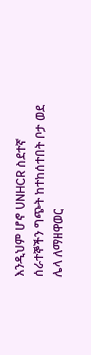እንዲህም ሆኖ UNHCR ስደተኛ ሰራተኞችን ግጭት ከተከሰተበት ቦታ ወደ ሌላ ለማዘዋወር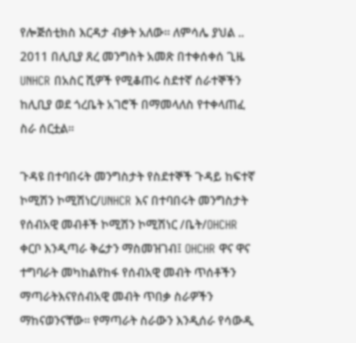የሎጅሰቲክስ እርዳታ ብቃት አለው፡፡ ለምሳሌ ያህል .. 2011 በሊቢያ ጸረ መንግስት አመጽ በተቀሰቀሰ ጊዜ UNHCR በአስር ሺዎች የሚቆጠሩ ስደተኛ ሰራተኞችን ከሊቢያ ወደ ጎረቤት አገሮች በማመላለስ የተቀላጠፈ ስራ ሰርቷል፡፡

ጉዳዩ በተባበሩት መንግስታት የስደተኞች ጉዳይ ከፍተኛ ኮሚሽን ኮሚሽነር/UNHCR እና በተባበሩት መንግስታት የሰብአዊ መብቶች ኮሚሽን ኮሚሽነር /ቤት/OHCHR ቀርቦ እንዲጣራ ቅሬታን ማስመዝገብ፤ OHCHR ዋና ዋና ተግባራት መካከልየከፋ የሰብአዊ መብት ጥሰቶችን ማጣራትእናየሰብአዊ መብት ጥበቃ ስራዎችን ማከናወንናቸው፡፡ የማጣራት ስራውን እንዲሰራ የሳውዲ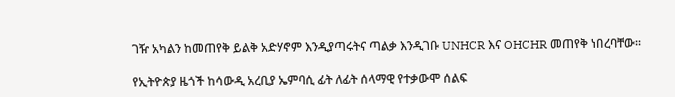ገዥ አካልን ከመጠየቅ ይልቅ አድሃኖም እንዲያጣሩትና ጣልቃ እንዲገቡ UNHCR እና OHCHR መጠየቅ ነበረባቸው፡፡

የኢትዮጵያ ዜጎች ከሳውዲ አረቢያ ኤምባሲ ፊት ለፊት ሰላማዊ የተቃውሞ ሰልፍ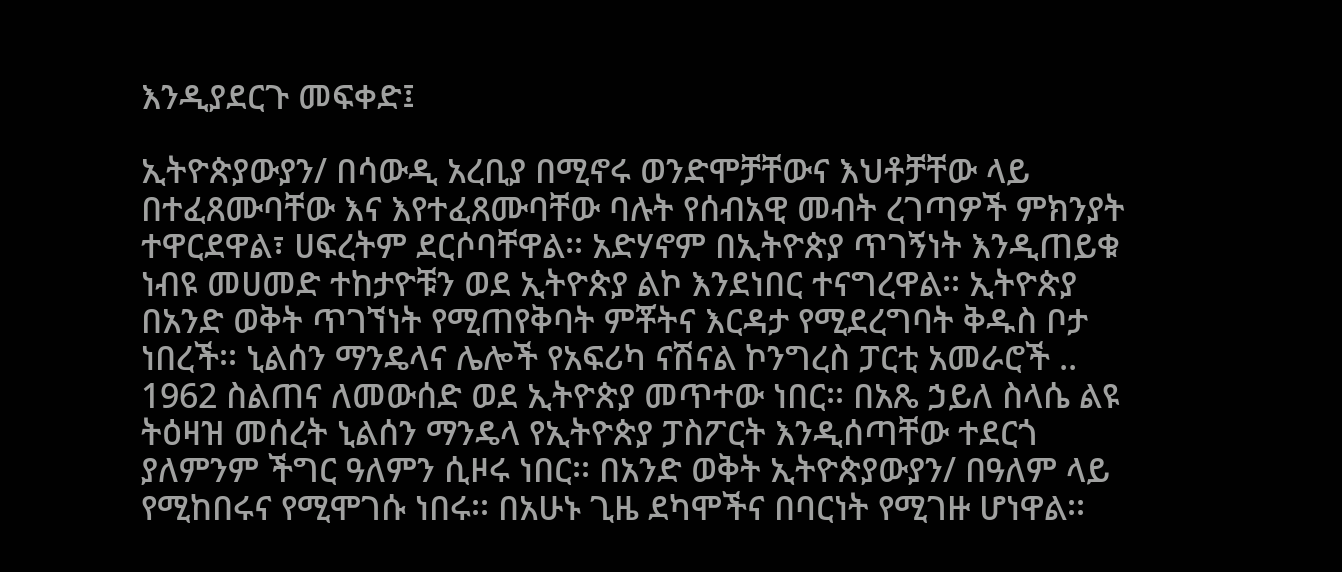እንዲያደርጉ መፍቀድ፤

ኢትዮጵያውያን/ በሳውዲ አረቢያ በሚኖሩ ወንድሞቻቸውና እህቶቻቸው ላይ በተፈጸሙባቸው እና እየተፈጸሙባቸው ባሉት የሰብአዊ መብት ረገጣዎች ምክንያት ተዋርደዋል፣ ሀፍረትም ደርሶባቸዋል፡፡ አድሃኖም በኢትዮጵያ ጥገኝነት እንዲጠይቁ ነብዩ መሀመድ ተከታዮቹን ወደ ኢትዮጵያ ልኮ እንደነበር ተናግረዋል፡፡ ኢትዮጵያ በአንድ ወቅት ጥገኘነት የሚጠየቅባት ምቾትና እርዳታ የሚደረግባት ቅዱስ ቦታ ነበረች፡፡ ኒልሰን ማንዴላና ሌሎች የአፍሪካ ናሽናል ኮንግረስ ፓርቲ አመራሮች .. 1962 ስልጠና ለመውሰድ ወደ ኢትዮጵያ መጥተው ነበር፡፡ በአጼ ኃይለ ስላሴ ልዩ ትዕዛዝ መሰረት ኒልሰን ማንዴላ የኢትዮጵያ ፓስፖርት እንዲሰጣቸው ተደርጎ ያለምንም ችግር ዓለምን ሲዞሩ ነበር፡፡ በአንድ ወቅት ኢትዮጵያውያን/ በዓለም ላይ የሚከበሩና የሚሞገሱ ነበሩ፡፡ በአሁኑ ጊዜ ደካሞችና በባርነት የሚገዙ ሆነዋል፡፡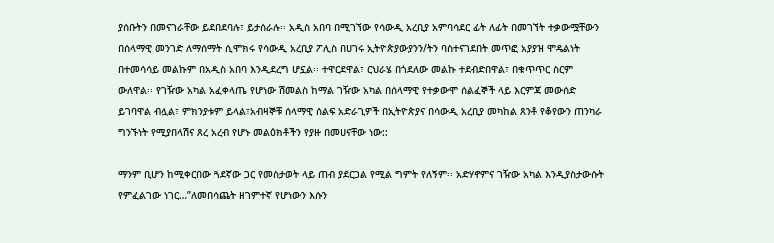ያሰቡትን በመናገራቸው ይደበደባሉ፣ ይታሰራሉ፡፡ አዲስ አበባ በሚገኘው የሳውዲ አረቢያ አምባሳደር ፊት ለፊት በመገኘት ተቃውሟቸውን በሰላማዊ መንገድ ለማሰማት ሲሞክሩ የሳውዲ አረቢያ ፖሊስ በሀገሩ ኢትዮጵያውያንን/ትን ባስተናገደበት መጥፎ አያያዝ ሞዴልነት በተመሳሳይ መልኩም በአዲስ አበባ እንዲደረግ ሆኗል፡፡ ተዋርደዋል፣ ርህራሄ በጎደለው መልኩ ተደብድበዋል፣ በቁጥጥር ስርም ውለዋል፡፡ የገዥው አካል አፈቀላጤ የሆነው ሽመልስ ከማል ገዥው አካል በሰላማዊ የተቃውሞ ሰልፈኞች ላይ እርምጃ መውሰድ ይገባዋል ብሏል፣ ምክንያቱም ይላል፣አብዛኞቹ ሰላማዊ ሰልፍ አድራጊዎች በኢትዮጵያና በሳውዲ አረቢያ መካከል ጸንቶ የቆየውን ጠንካራ ግንኙነት የሚያበላሽና ጸረ አረብ የሆኑ መልዕክቶችን የያዙ በመሀናቸው ነው::

ማንም ቢሆን ከሚቀርበው ጓደኛው ጋር የመስታወት ላይ ጠብ ያደርጋል የሚል ግምት የለኝም፡፡ አድሃኖምና ገዥው አካል እንዲያስታውሱት የምፈልገው ነገር…”ለመበሳጨት ዘገምተኛ የሆነውን እሱን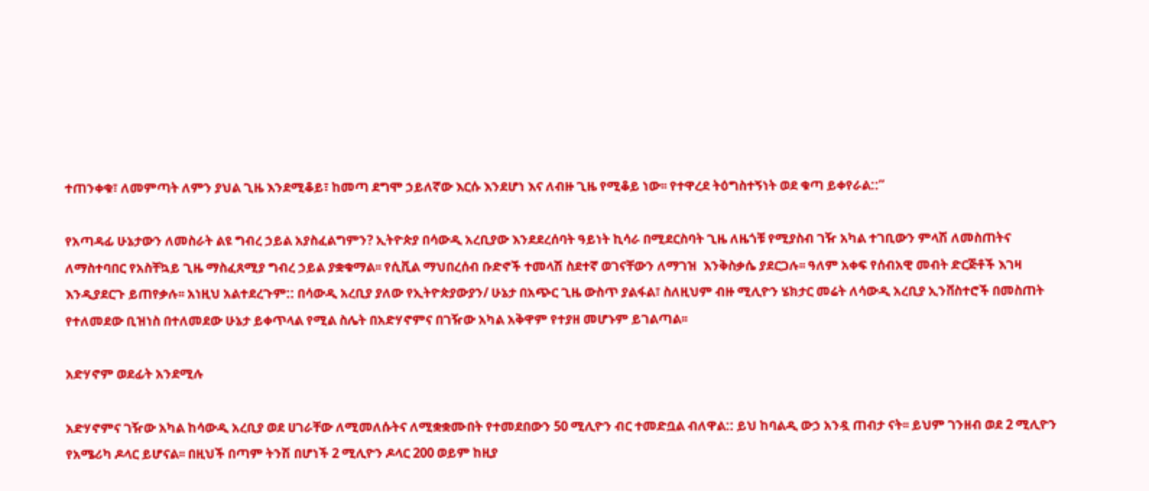ተጠንቀቁ፣ ለመምጣት ለምን ያህል ጊዜ እንደሚቆይ፣ ከመጣ ደግሞ ኃይለኛው እርሱ እንደሆነ እና ለብዙ ጊዜ የሚቆይ ነው፡፡ የተዋረደ ትዕግስተኝነት ወደ ቁጣ ይቀየራል::”

የአጣዳፊ ሁኔታውን ለመስራት ልዩ ግብረ ኃይል አያስፈልግምን? ኢትዮጵያ በሳውዲ አረቢያው እንደደረሰባት ዓይነት ኪሳራ በሚደርስባት ጊዜ ለዜጎቹ የሚያስብ ገዥ አካል ተገቢውን ምላሽ ለመስጠትና ለማስተባበር የአስቸኳይ ጊዜ ማስፈጸሚያ ግብረ ኃይል ያቋቁማል፡፡ የሲቪል ማህበረሰብ ቡድኖች ተመላሽ ስደተኛ ወገናቸውን ለማገዝ  እንቅስቃሴ ያደርጋሉ፡፡ ዓለም አቀፍ የሰብአዊ መብት ድርጅቶች እገዛ እንዲያደርጉ ይጠየቃሉ፡፡ አነዚህ አልተደረጉም:: በሳውዲ አረቢያ ያለው የኢትዮጵያውያን/ ሁኔታ በአጭር ጊዜ ውስጥ ያልፋል፣ ስለዚህም ብዙ ሚሊዮን ሄክታር መሬት ለሳውዲ አረቢያ ኢንቨስተሮች በመስጠት የተለመደው ቢዝነስ በተለመደው ሁኔታ ይቀጥላል የሚል ስሌት በአድሃኖምና በገዥው አካል አቅዋም የተያዘ መሆኑም ይገልጣል፡፡

አድሃኖም ወደፊት አንደሚሉ

አድሃኖምና ገዥው አካል ከሳውዲ አረቢያ ወደ ሀገራቸው ለሚመለሱትና ለሚቋቋሙበት የተመደበውን 50 ሚሊዮን ብር ተመድቧል ብለዋል:: ይህ ከባልዲ ውኃ አንዷ ጠብታ ናት፡፡ ይህም ገንዘብ ወደ 2 ሚሊዮን የአሜሪካ ዶላር ይሆናል፡፡ በዚህች በጣም ትንሽ በሆነች 2 ሚሊዮን ዶላር 200 ወይም ከዚያ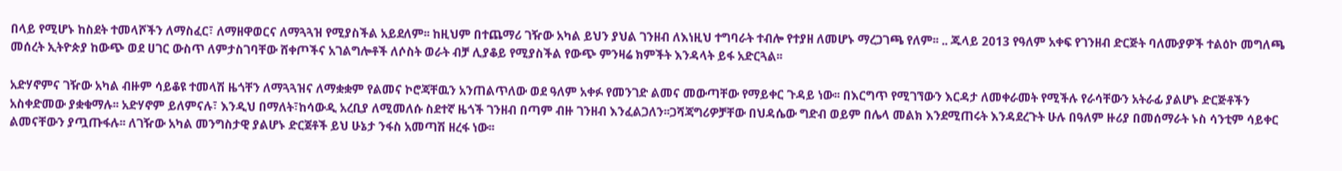በላይ የሚሆኑ ከስደት ተመላሾችን ለማስፈር፣ ለማዘዋወርና ለማጓጓዝ የሚያስችል አይደለም፡፡ ከዚህም በተጨማሪ ገዥው አካል ይህን ያህል ገንዘብ ለእነዚህ ተግባራት ተብሎ የተያዘ ለመሆኑ ማረጋገጫ የለም፡፡ .. ጁላይ 2013 የዓለም አቀፍ የገንዘብ ድርጅት ባለሙያዎች ተልዕኮ መግለጫ መሰረት ኢትዮጵያ ከውጭ ወደ ሀገር ውስጥ ለምታስገባቸው ሸቀጦችና አገልግሎቶች ለሶስት ወራት ብቻ ሊያቆይ የሚያስችል የውጭ ምንዛሬ ክምችት እንዳላት ይፋ አድርጓል፡፡

አድሃኖምና ገዥው አካል ብዙም ሳይቆዩ ተመላሽ ዜጎቸን ለማጓጓዝና ለማቋቋም የልመና ኮሮጃቸዉን አንጠልጥለው ወደ ዓለም አቀፉ የመንገድ ልመና መውጣቸው የማይቀር ጉዳይ ነው፡፡ በእርግጥ የሚገኘውን እርዳታ ለመቀራመት የሚችሉ የራሳቸውን አትራፊ ያልሆኑ ድርጅቶችን አስቀድመው ያቋቁማሉ፡፡ አድሃኖም ይለምናሉ፣ እንዲህ በማለት፣ከሳውዲ አረቢያ ለሚመለሱ ስደተኛ ዜጎች ገንዘብ በጣም ብዙ ገንዘብ እንፈልጋለን፡፡ጋሻጃግሪዎቻቸው በህዳሴው ግድብ ወይም በሌላ መልክ እንደሚጠሩት እንዳደረጉት ሁሉ በዓለም ዙሪያ በመሰማራት ኑስ ሳንቲም ሳይቀር ልመናቸውን ያጧጡፋሉ፡፡ ለገዥው አካል መንግስታዊ ያልሆኑ ድርጀቶች ይህ ሁኔታ ንፋስ አመጣሽ ዘረፋ ነው፡፡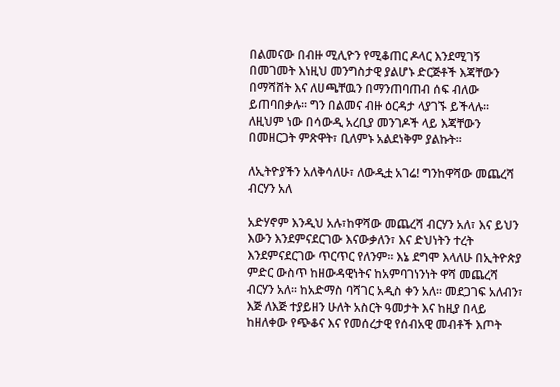በልመናው በብዙ ሚሊዮን የሚቆጠር ዶላር እንደሚገኝ በመገመት እነዚህ መንግስታዊ ያልሆኑ ድርጅቶች እጃቸውን በማሻሸት እና ለሀጫቸዉን በማንጠባጠብ ሰፍ ብለው ይጠባበቃሉ፡፡ ግን በልመና ብዙ ዕርዳታ ላያገኙ ይችላሉ፡፡ ለዚህም ነው በሳውዲ አረቢያ መንገዶች ላይ እጃቸውን በመዘርጋት ምጽዋት፣ ቢለምኑ አልደነቅም ያልኩት፡፡

ለኢትዮያችን አለቅሳለሁ፣ ለውዲቷ አገሬ! ግንከዋሻው መጨረሻ ብርሃን አለ

አድሃኖም እንዲህ አሉ፣ከዋሻው መጨረሻ ብርሃን አለ፣ እና ይህን እውን እንደምናደርገው እናውቃለን፣ እና ድህነትን ተረት እንደምናደርገው ጥርጥር የለንም፡፡ እኔ ደግሞ እላለሁ በኢትዮጵያ ምድር ውስጥ ከዘውዳዊነትና ከአምባገነንነት ዋሻ መጨረሻ ብርሃን አለ፡፡ ከአድማስ ባሻገር አዲስ ቀን አለ፡፡ መደጋገፍ አለብን፣ እጅ ለእጅ ተያይዘን ሁለት አስርት ዓመታት እና ከዚያ በላይ ከዘለቀው የጭቆና እና የመሰረታዊ የሰብአዊ መብቶች እጦት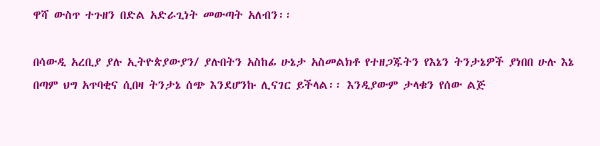ዋሻ ውስጥ ተጉዘን በድል አድራጊነት መውጣት አለብን፡፡

በሳውዲ አረቢያ ያሉ ኢትዮጵያውያን/ ያሉበትን አስከፊ ሁኔታ አስመልክቶ የተዘጋጁትን የእኔን ትንታኔዎች ያነበበ ሁሉ እኔ በጣም ህግ አጥባቂና ሲበዛ ትንታኔ ሰጭ እንደሆንኩ ሊናገር ይችላል፡፡ እንዲያውም ታላቁን የሰው ልጅ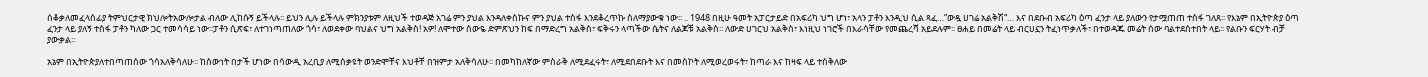ሰቆቃለመፈላሰፊያ ትምህርታዊ ክህሎትአውሎታል ብለው ሊከሱኝ ይችላሉ፡፡ ይህን ሊሉ ይችላሉ ምክንያቱም ለዚህች ተወዳጅ አገሬ ምን ያህል እንዳለቀስኩና ምን ያህል ተስፋ እንደቆረጥኩ ስለማያውቁ ነው፡፡ .. 1948 በዚሁ ዓመት አፓርታይድ በአፍሪካ ህግ ሆነ፣ አላን ፓቶን እንዲህ ሲል ጻፈ…”ውዷ ሀገሬ አልቅሽ“… እና በደቡብ አፍሪካ ዕጣ ፈንታ ላይ ያለውን የታሟጠጠ ተስፋ ገለጸ፡፡ የእኔም በኢትዮጵያ ዕጣ ፈንታ ላይ ያለኝ ተስፋ ፓቶን ካለው ጋር ተመሳሳይ ነው፡፡ፓቶን ሲጽፍ፣ ለተገነጣጠለው ጎሳ፣ ለወደቀው ባህልና ህግ አልቅስ! አዎ! ለሞተው ሰውዬ ድምጽህን ከፍ በማድረግ አልቅስ፣ ፍቅሩን ላጣችው ሴትና ለልጆቹ አልቅስ፡፡ ለውድ ሀገርህ አልቅስ፣ እነዚህ ነገሮች በእራሳቸው የመጨረሻ አይደሉም፡፡ ፀሐይ በመሬት ላይ ብርሀኗን ትፈነጥቃለች፣ በተወዳጁ መሬት ሰው ባልተደሰተበት ላይ፡፡ የልቡን ፍርሃት ብቻ ያውቃል፡፡

አኔም በኢትዮጵያለተበጣጠሰው ጎሳአለቅሳለሁ፡፡ ከሰውነት በታች ሆነው በሳውዲ አረቢያ ለሚሰቃዩት ወንድሞቸና እህቶቸ በዝምታ አለቅሳለሁ፡፡ በመካከለኛው ምስራቅ ለሚደፈሩት፣ ለሚደበደቡት እና በመስኮት ለሚወረወሩት፣ ከጣራ እና ከዛፍ ላይ ተሰቅለው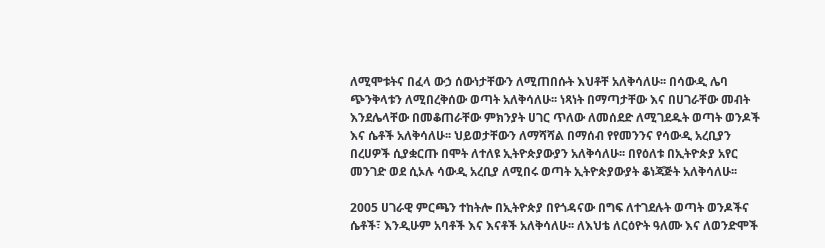ለሚሞቱትና በፈላ ውኃ ሰውነታቸውን ለሚጠበሱት እህቶቸ አለቅሳለሁ፡፡ በሳውዲ ሌባ ጭንቅላቱን ለሚበረቅሰው ወጣት አለቅሳለሁ፡፡ ነጻነት በማጣታቸው እና በሀገራቸው መብት እንደሌላቸው በመቆጠራቸው ምክንያት ሀገር ጥለው ለመሰደድ ለሚገደዱት ወጣት ወንዶች እና ሴቶች አለቅሳለሁ፡፡ ህይወታቸውን ለማሻሻል በማሰብ የየመንንና የሳውዲ አረቢያን በረሀዎች ሲያቋርጡ በሞት ለተለዩ ኢትዮጵያውያን አለቅሳለሁ፡፡ በየዕለቱ በኢትዮጵያ አየር መንገድ ወደ ሲኦሉ ሳውዲ አረቢያ ለሚበሩ ወጣት ኢትዮጵያውያት ቆነጃጅት አለቅሳለሁ፡፡

2005 ሀገራዊ ምርጫን ተከትሎ በኢትዮጵያ በየጎዳናው በግፍ ለተገደሉት ወጣት ወንዶችና ሴቶች፣ እንዲሁም አባቶች እና እናቶች አለቅሳለሁ፡፡ ለእህቴ ለርዕዮት ዓለሙ እና ለወንድሞች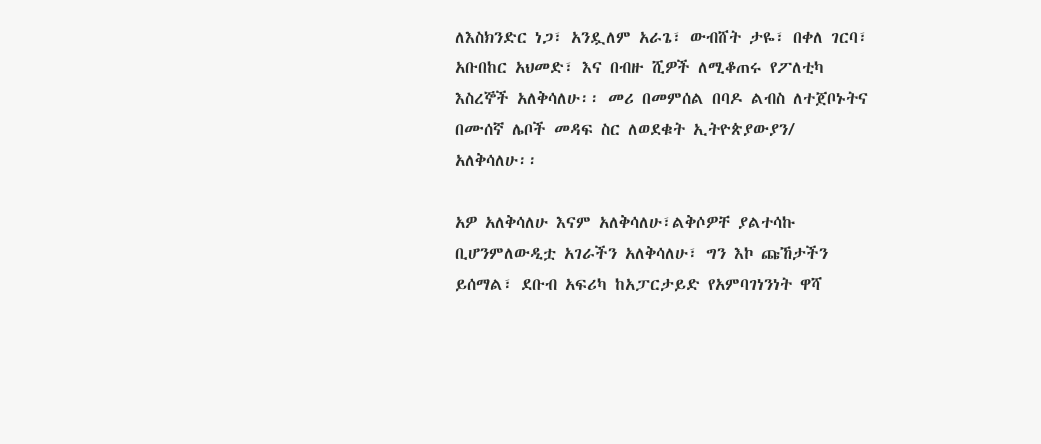ለእስክንድር ነጋ፣ አንዷለም አራጌ፣ ውብሸት ታዬ፣ በቀለ ገርባ፣ አቡበከር አህመድ፣ እና በብዙ ሺዎች ለሚቆጠሩ የፖለቲካ እስረኞች አለቅሳለሁ፡፡ መሪ በመምሰል በባዶ ልብስ ለተጀቦኑትና በሙሰኛ ሌቦች መዳፍ ስር ለወደቁት ኢትዮጵያውያን/ አለቅሳለሁ፡፡

አዎ አለቅሳለሁ እናም አለቅሳለሁ፣ልቅሶዎቸ ያልተሳኩ ቢሆንምለውዲቷ አገራችን አለቅሳለሁ፣ ግን እኮ ጩኸታችን ይሰማል፣ ደቡብ አፍሪካ ከአፓርታይድ የአምባገነንነት ዋሻ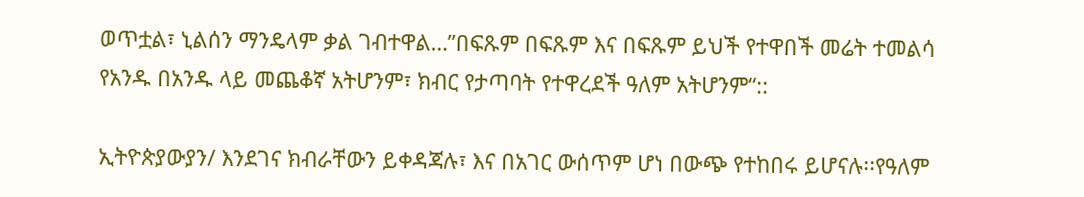ወጥቷል፣ ኒልሰን ማንዴላም ቃል ገብተዋል…”በፍጹም በፍጹም እና በፍጹም ይህች የተዋበች መሬት ተመልሳ የአንዱ በአንዱ ላይ መጨቆኛ አትሆንም፣ ክብር የታጣባት የተዋረደች ዓለም አትሆንም“::

ኢትዮጵያውያን/ እንደገና ክብራቸውን ይቀዳጃሉ፣ እና በአገር ውሰጥም ሆነ በውጭ የተከበሩ ይሆናሉ፡፡የዓለም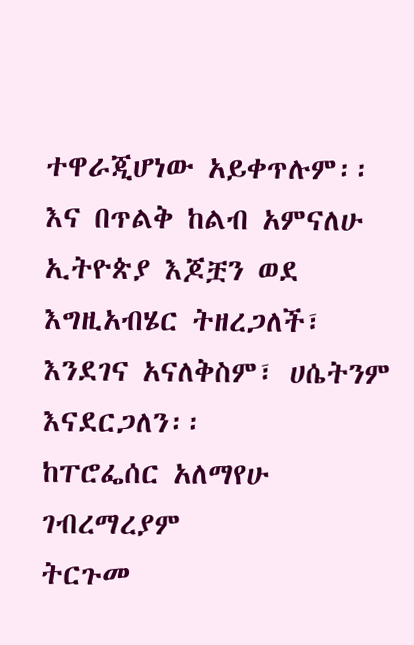ተዋራጂሆነው አይቀጥሉም፡፡ እና በጥልቅ ከልብ አምናለሁ ኢትዮጵያ እጆቿን ወደ እግዚአብሄር ትዘረጋለች፣ እንደገና አናለቅስም፣ ሀሴትንም እናደርጋለን፡፡                                                                                                                                                                                                                                          ከፐሮፌሰር አለማየሁ ገብረማረያም                                                                                             ትርጉመ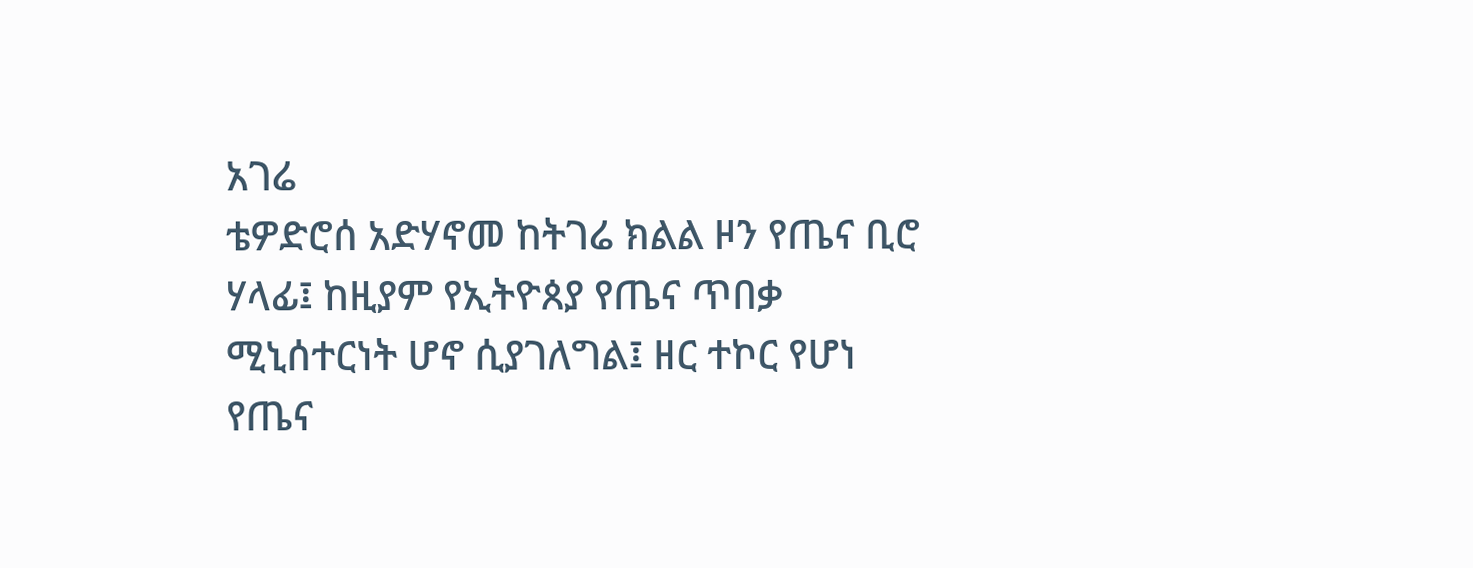አገሬ                                                                                                                                                                                                                               ቴዎድሮሰ አድሃኖመ ከትገሬ ክልል ዞን የጤና ቢሮ ሃላፊ፤ ከዚያም የኢትዮጰያ የጤና ጥበቃ ሚኒሰተርነት ሆኖ ሲያገለግል፤ ዘር ተኮር የሆነ የጤና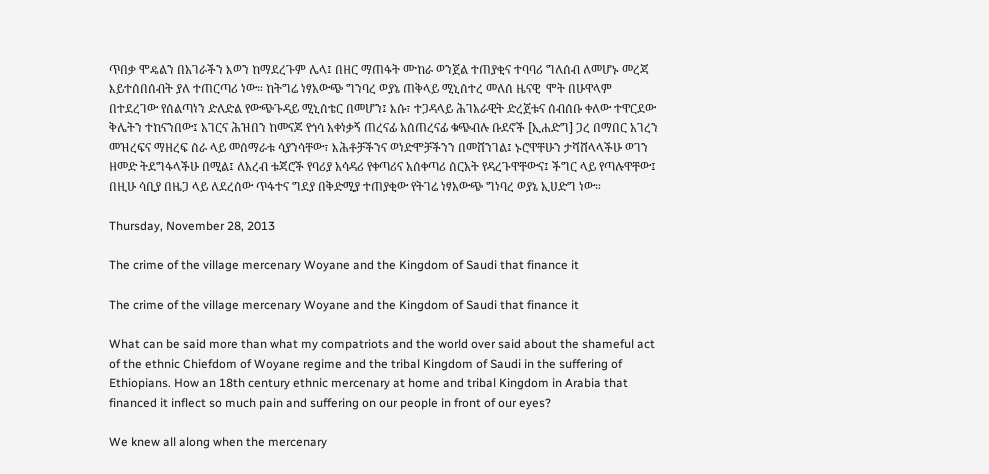ጥበቃ ሞዴልን በአገራችን እወን ከማደረጉም ሌላ፤ በዘር ማጠፋት ሙከራ ወንጀል ተጠያቂና ተባባሪ ግለሰብ ለመሆኑ መረጃ እይተሰበሰብት ያለ ተጠርጣሪ ነው። ከትግሬ ነፃአውጭ ግንባረ ወያኔ ጠቅላይ ሚኒሰተረ መለሰ ዜናዊ  ሞት በሁዋላም በተደረገው የሰልጣነን ድለድል የውጭጉዳይ ሚኒሰቴር በመሆን፤ እሱ፣ ተጋዳላይ ሕገአራዊት ድረጀቱና ሰብሰቡ ቀለው ተዋርደው ቅሌትን ተከናንበው፤ አገርና ሕዝበን ከመናጆ የጎሳ አቀነቃኝ ጠረናፊ አሰጠረናፊ ቁጭብሉ ቡደኖች [ኢሐድግ] ጋረ በማበር አገረን መዝረፍና ማዘረፍ ሰራ ላይ መሰማራቱ ሳያንሳቸው፣ እሕቶቻችንና ወነድሞቻችንን በመሸንገል፤ ኑሮዋቸሁን ታሻሸላላችሁ ወገን ዘመድ ትደግፋላችሁ በሚል፤ ለአረብ ቱጃሮች የባሪያ አሳዳሪ የቀጣሪና አሰቀጣሪ ሰርአት የዳረጉዋቸውና፤ ችግር ላይ የጣሉዋቸው፤ በዚሁ ሳቢያ በዜጋ ላይ ለደረሰው ጥፋተና ግደያ በቅድሚያ ተጠያቂው የትገሬ ነፃአውጭ ግነባረ ወያኔ ኢሀድግ ነው።

Thursday, November 28, 2013

The crime of the village mercenary Woyane and the Kingdom of Saudi that finance it

The crime of the village mercenary Woyane and the Kingdom of Saudi that finance it

What can be said more than what my compatriots and the world over said about the shameful act of the ethnic Chiefdom of Woyane regime and the tribal Kingdom of Saudi in the suffering of Ethiopians. How an 18th century ethnic mercenary at home and tribal Kingdom in Arabia that financed it inflect so much pain and suffering on our people in front of our eyes?

We knew all along when the mercenary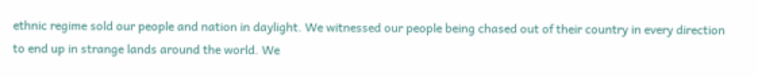ethnic regime sold our people and nation in daylight. We witnessed our people being chased out of their country in every direction to end up in strange lands around the world. We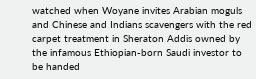watched when Woyane invites Arabian moguls and Chinese and Indians scavengers with the red carpet treatment in Sheraton Addis owned by the infamous Ethiopian-born Saudi investor to be handed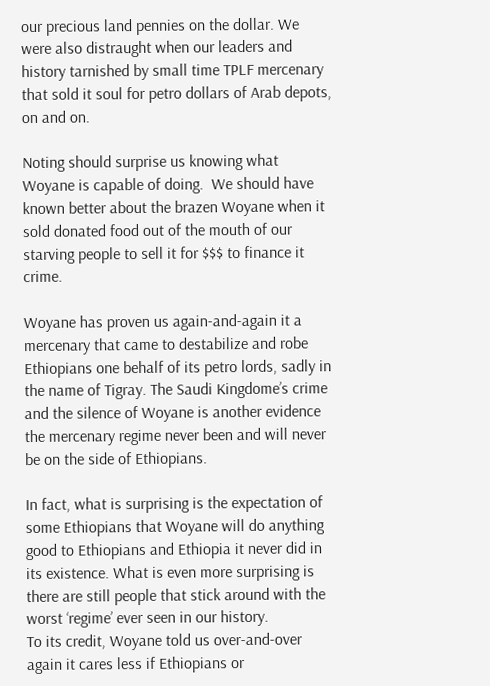our precious land pennies on the dollar. We were also distraught when our leaders and history tarnished by small time TPLF mercenary that sold it soul for petro dollars of Arab depots, on and on.

Noting should surprise us knowing what Woyane is capable of doing.  We should have known better about the brazen Woyane when it sold donated food out of the mouth of our starving people to sell it for $$$ to finance it crime.

Woyane has proven us again-and-again it a mercenary that came to destabilize and robe Ethiopians one behalf of its petro lords, sadly in the name of Tigray. The Saudi Kingdome’s crime and the silence of Woyane is another evidence the mercenary regime never been and will never be on the side of Ethiopians.

In fact, what is surprising is the expectation of some Ethiopians that Woyane will do anything good to Ethiopians and Ethiopia it never did in its existence. What is even more surprising is there are still people that stick around with the worst ‘regime’ ever seen in our history.
To its credit, Woyane told us over-and-over again it cares less if Ethiopians or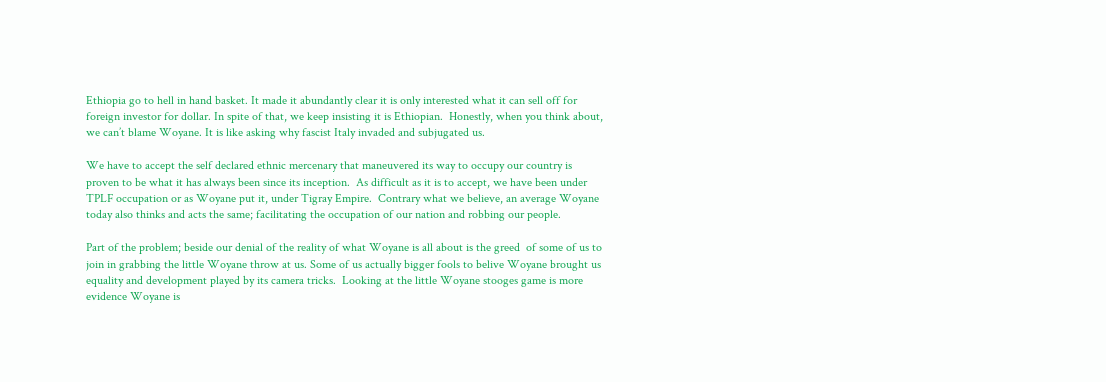Ethiopia go to hell in hand basket. It made it abundantly clear it is only interested what it can sell off for foreign investor for dollar. In spite of that, we keep insisting it is Ethiopian.  Honestly, when you think about, we can’t blame Woyane. It is like asking why fascist Italy invaded and subjugated us.

We have to accept the self declared ethnic mercenary that maneuvered its way to occupy our country is proven to be what it has always been since its inception.  As difficult as it is to accept, we have been under TPLF occupation or as Woyane put it, under Tigray Empire.  Contrary what we believe, an average Woyane today also thinks and acts the same; facilitating the occupation of our nation and robbing our people.

Part of the problem; beside our denial of the reality of what Woyane is all about is the greed  of some of us to join in grabbing the little Woyane throw at us. Some of us actually bigger fools to belive Woyane brought us equality and development played by its camera tricks.  Looking at the little Woyane stooges game is more evidence Woyane is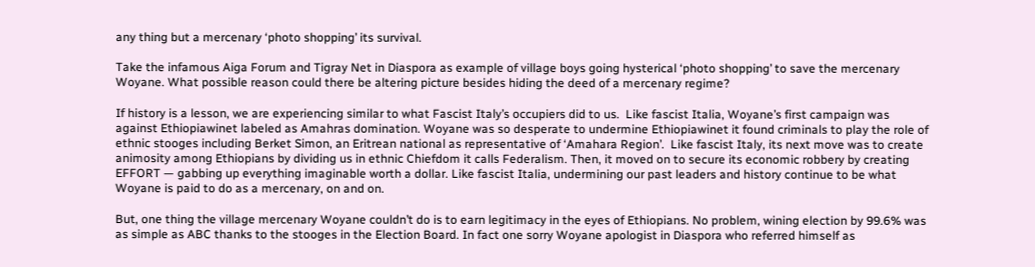any thing but a mercenary ‘photo shopping’ its survival.

Take the infamous Aiga Forum and Tigray Net in Diaspora as example of village boys going hysterical ‘photo shopping’ to save the mercenary Woyane. What possible reason could there be altering picture besides hiding the deed of a mercenary regime?

If history is a lesson, we are experiencing similar to what Fascist Italy’s occupiers did to us.  Like fascist Italia, Woyane’s first campaign was against Ethiopiawinet labeled as Amahras domination. Woyane was so desperate to undermine Ethiopiawinet it found criminals to play the role of ethnic stooges including Berket Simon, an Eritrean national as representative of ‘Amahara Region’.  Like fascist Italy, its next move was to create animosity among Ethiopians by dividing us in ethnic Chiefdom it calls Federalism. Then, it moved on to secure its economic robbery by creating EFFORT — gabbing up everything imaginable worth a dollar. Like fascist Italia, undermining our past leaders and history continue to be what Woyane is paid to do as a mercenary, on and on.

But, one thing the village mercenary Woyane couldn’t do is to earn legitimacy in the eyes of Ethiopians. No problem, wining election by 99.6% was as simple as ABC thanks to the stooges in the Election Board. In fact one sorry Woyane apologist in Diaspora who referred himself as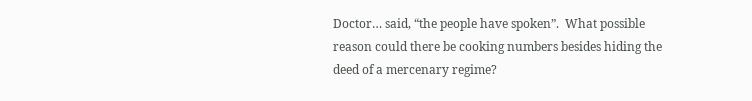Doctor… said, “the people have spoken”.  What possible reason could there be cooking numbers besides hiding the deed of a mercenary regime?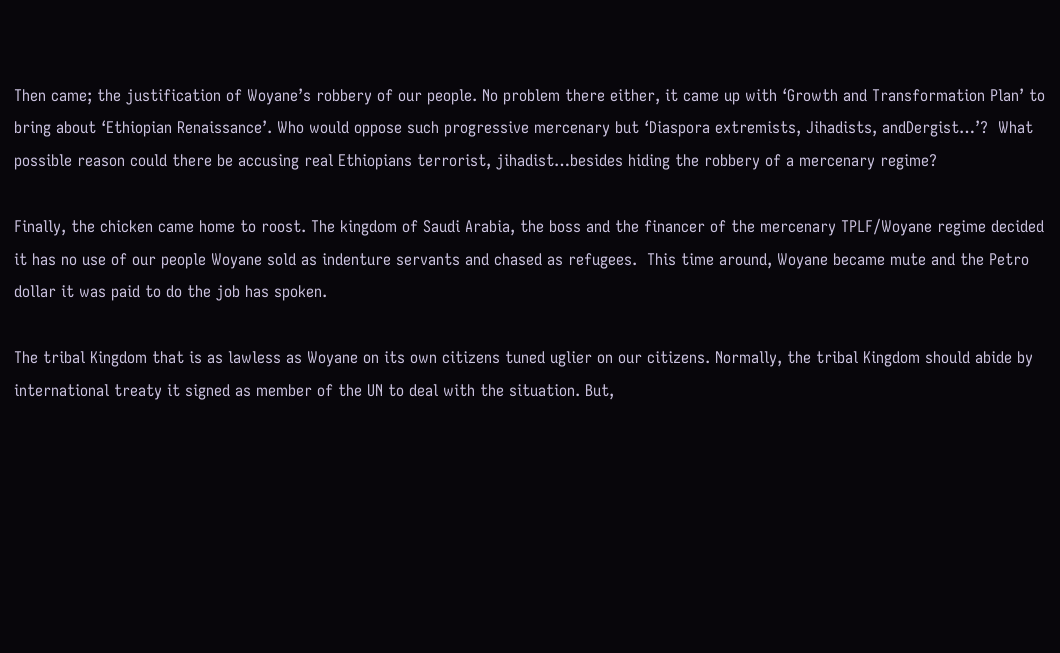Then came; the justification of Woyane’s robbery of our people. No problem there either, it came up with ‘Growth and Transformation Plan’ to bring about ‘Ethiopian Renaissance’. Who would oppose such progressive mercenary but ‘Diaspora extremists, Jihadists, andDergist…’?  What possible reason could there be accusing real Ethiopians terrorist, jihadist…besides hiding the robbery of a mercenary regime?

Finally, the chicken came home to roost. The kingdom of Saudi Arabia, the boss and the financer of the mercenary TPLF/Woyane regime decided it has no use of our people Woyane sold as indenture servants and chased as refugees.  This time around, Woyane became mute and the Petro dollar it was paid to do the job has spoken.

The tribal Kingdom that is as lawless as Woyane on its own citizens tuned uglier on our citizens. Normally, the tribal Kingdom should abide by international treaty it signed as member of the UN to deal with the situation. But,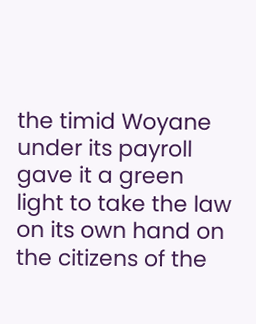the timid Woyane under its payroll gave it a green light to take the law on its own hand on the citizens of the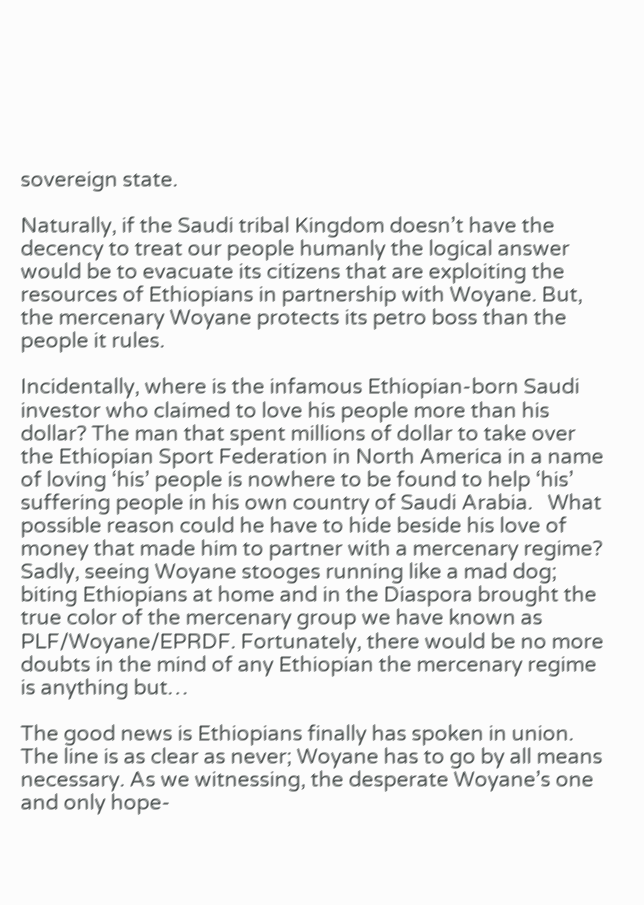sovereign state.

Naturally, if the Saudi tribal Kingdom doesn’t have the decency to treat our people humanly the logical answer would be to evacuate its citizens that are exploiting the resources of Ethiopians in partnership with Woyane. But, the mercenary Woyane protects its petro boss than the people it rules.

Incidentally, where is the infamous Ethiopian-born Saudi investor who claimed to love his people more than his dollar? The man that spent millions of dollar to take over the Ethiopian Sport Federation in North America in a name of loving ‘his’ people is nowhere to be found to help ‘his’ suffering people in his own country of Saudi Arabia.   What possible reason could he have to hide beside his love of money that made him to partner with a mercenary regime?
Sadly, seeing Woyane stooges running like a mad dog; biting Ethiopians at home and in the Diaspora brought the true color of the mercenary group we have known as     PLF/Woyane/EPRDF. Fortunately, there would be no more doubts in the mind of any Ethiopian the mercenary regime is anything but…

The good news is Ethiopians finally has spoken in union. The line is as clear as never; Woyane has to go by all means necessary. As we witnessing, the desperate Woyane’s one and only hope-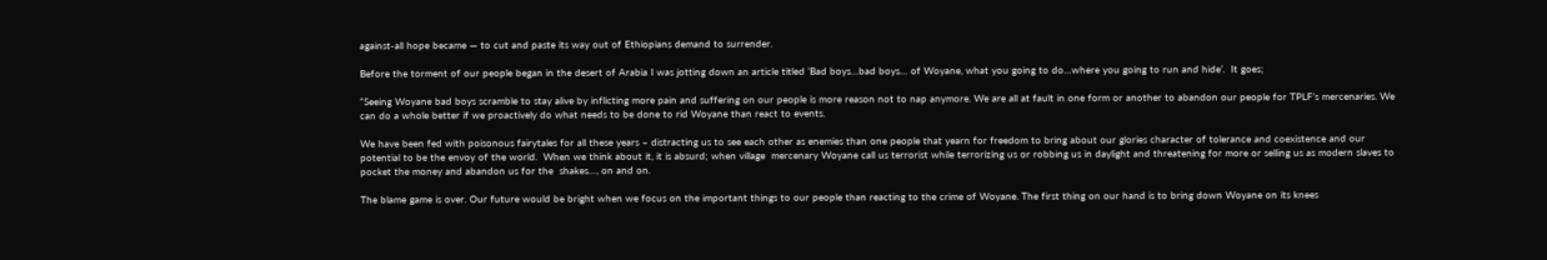against-all hope became — to cut and paste its way out of Ethiopians demand to surrender.

Before the torment of our people began in the desert of Arabia I was jotting down an article titled ‘Bad boys…bad boys… of Woyane, what you going to do…where you going to run and hide’.  It goes;

“Seeing Woyane bad boys scramble to stay alive by inflicting more pain and suffering on our people is more reason not to nap anymore. We are all at fault in one form or another to abandon our people for TPLF’s mercenaries. We   can do a whole better if we proactively do what needs to be done to rid Woyane than react to events.

We have been fed with poisonous fairytales for all these years – distracting us to see each other as enemies than one people that yearn for freedom to bring about our glories character of tolerance and coexistence and our potential to be the envoy of the world.  When we think about it, it is absurd; when village  mercenary Woyane call us terrorist while terrorizing us or robbing us in daylight and threatening for more or selling us as modern slaves to pocket the money and abandon us for the  shakes…, on and on.

The blame game is over. Our future would be bright when we focus on the important things to our people than reacting to the crime of Woyane. The first thing on our hand is to bring down Woyane on its knees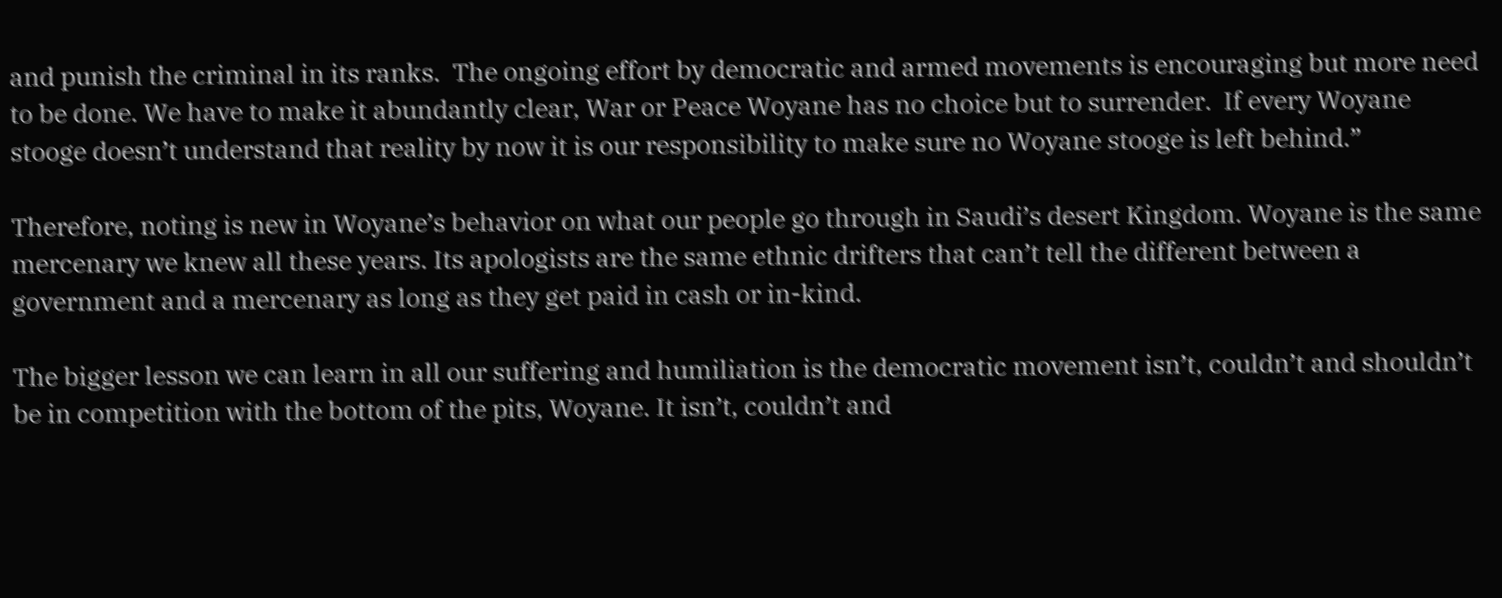and punish the criminal in its ranks.  The ongoing effort by democratic and armed movements is encouraging but more need to be done. We have to make it abundantly clear, War or Peace Woyane has no choice but to surrender.  If every Woyane stooge doesn’t understand that reality by now it is our responsibility to make sure no Woyane stooge is left behind.”

Therefore, noting is new in Woyane’s behavior on what our people go through in Saudi’s desert Kingdom. Woyane is the same mercenary we knew all these years. Its apologists are the same ethnic drifters that can’t tell the different between a government and a mercenary as long as they get paid in cash or in-kind.

The bigger lesson we can learn in all our suffering and humiliation is the democratic movement isn’t, couldn’t and shouldn’t be in competition with the bottom of the pits, Woyane. It isn’t, couldn’t and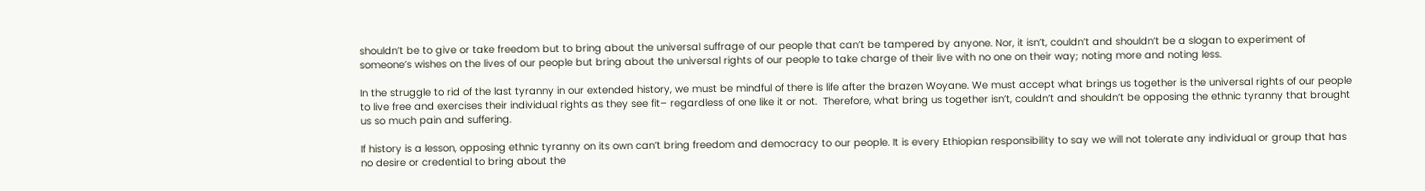shouldn’t be to give or take freedom but to bring about the universal suffrage of our people that can’t be tampered by anyone. Nor, it isn’t, couldn’t and shouldn’t be a slogan to experiment of someone’s wishes on the lives of our people but bring about the universal rights of our people to take charge of their live with no one on their way; noting more and noting less.

In the struggle to rid of the last tyranny in our extended history, we must be mindful of there is life after the brazen Woyane. We must accept what brings us together is the universal rights of our people to live free and exercises their individual rights as they see fit– regardless of one like it or not.  Therefore, what bring us together isn’t, couldn’t and shouldn’t be opposing the ethnic tyranny that brought us so much pain and suffering.

If history is a lesson, opposing ethnic tyranny on its own can’t bring freedom and democracy to our people. It is every Ethiopian responsibility to say we will not tolerate any individual or group that has no desire or credential to bring about the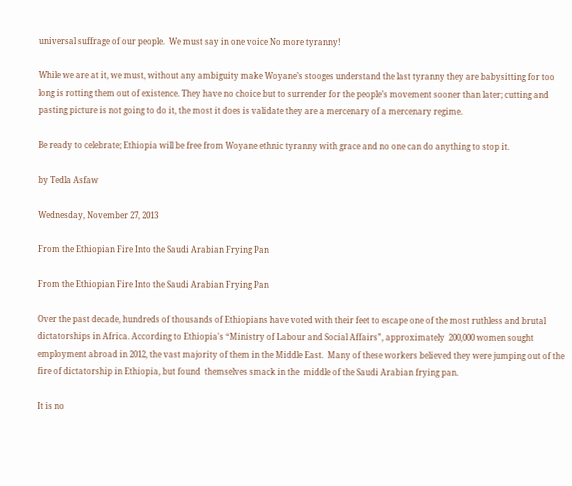universal suffrage of our people.  We must say in one voice No more tyranny!

While we are at it, we must, without any ambiguity make Woyane’s stooges understand the last tyranny they are babysitting for too long is rotting them out of existence. They have no choice but to surrender for the people’s movement sooner than later; cutting and pasting picture is not going to do it, the most it does is validate they are a mercenary of a mercenary regime.

Be ready to celebrate; Ethiopia will be free from Woyane ethnic tyranny with grace and no one can do anything to stop it.

by Tedla Asfaw

Wednesday, November 27, 2013

From the Ethiopian Fire Into the Saudi Arabian Frying Pan

From the Ethiopian Fire Into the Saudi Arabian Frying Pan

Over the past decade, hundreds of thousands of Ethiopians have voted with their feet to escape one of the most ruthless and brutal dictatorships in Africa. According to Ethiopia's “Ministry of Labour and Social Affairs”, approximately  200,000 women sought employment abroad in 2012, the vast majority of them in the Middle East.  Many of these workers believed they were jumping out of the fire of dictatorship in Ethiopia, but found  themselves smack in the  middle of the Saudi Arabian frying pan.

It is no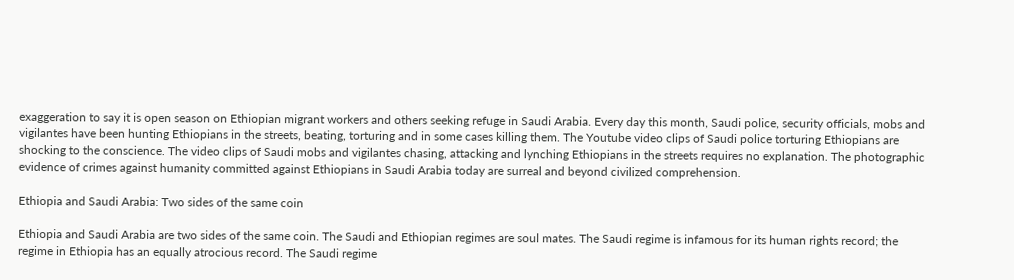exaggeration to say it is open season on Ethiopian migrant workers and others seeking refuge in Saudi Arabia. Every day this month, Saudi police, security officials, mobs and vigilantes have been hunting Ethiopians in the streets, beating, torturing and in some cases killing them. The Youtube video clips of Saudi police torturing Ethiopians are shocking to the conscience. The video clips of Saudi mobs and vigilantes chasing, attacking and lynching Ethiopians in the streets requires no explanation. The photographic evidence of crimes against humanity committed against Ethiopians in Saudi Arabia today are surreal and beyond civilized comprehension.

Ethiopia and Saudi Arabia: Two sides of the same coin

Ethiopia and Saudi Arabia are two sides of the same coin. The Saudi and Ethiopian regimes are soul mates. The Saudi regime is infamous for its human rights record; the regime in Ethiopia has an equally atrocious record. The Saudi regime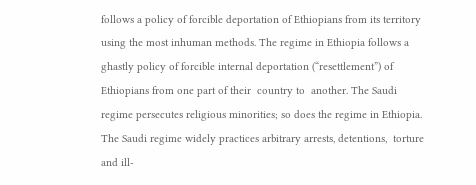follows a policy of forcible deportation of Ethiopians from its territory using the most inhuman methods. The regime in Ethiopia follows a ghastly policy of forcible internal deportation (“resettlement”) of  Ethiopians from one part of their  country to  another. The Saudi regime persecutes religious minorities; so does the regime in Ethiopia. The Saudi regime widely practices arbitrary arrests, detentions,  torture and ill-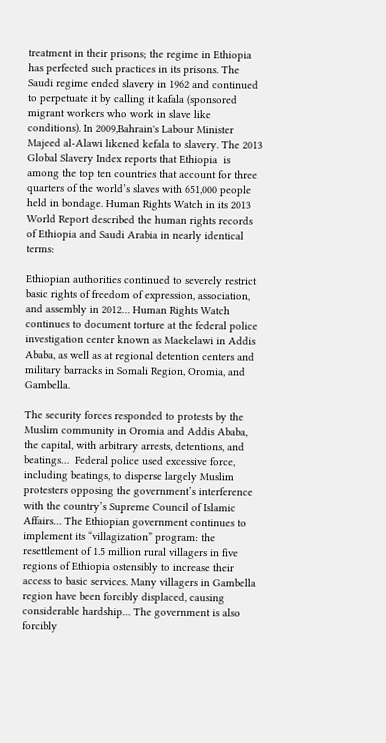treatment in their prisons; the regime in Ethiopia has perfected such practices in its prisons. The Saudi regime ended slavery in 1962 and continued to perpetuate it by calling it kafala (sponsored migrant workers who work in slave like conditions). In 2009,Bahrain's Labour Minister Majeed al-Alawi likened kefala to slavery. The 2013 Global Slavery Index reports that Ethiopia  is among the top ten countries that account for three quarters of the world’s slaves with 651,000 people held in bondage. Human Rights Watch in its 2013 World Report described the human rights records of Ethiopia and Saudi Arabia in nearly identical terms:

Ethiopian authorities continued to severely restrict basic rights of freedom of expression, association, and assembly in 2012… Human Rights Watch continues to document torture at the federal police investigation center known as Maekelawi in Addis Ababa, as well as at regional detention centers and military barracks in Somali Region, Oromia, and Gambella.

The security forces responded to protests by the Muslim community in Oromia and Addis Ababa, the capital, with arbitrary arrests, detentions, and beatings…  Federal police used excessive force, including beatings, to disperse largely Muslim protesters opposing the government’s interference with the country’s Supreme Council of Islamic Affairs… The Ethiopian government continues to implement its “villagization” program: the resettlement of 1.5 million rural villagers in five regions of Ethiopia ostensibly to increase their access to basic services. Many villagers in Gambella region have been forcibly displaced, causing considerable hardship… The government is also forcibly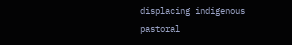displacing indigenous pastoral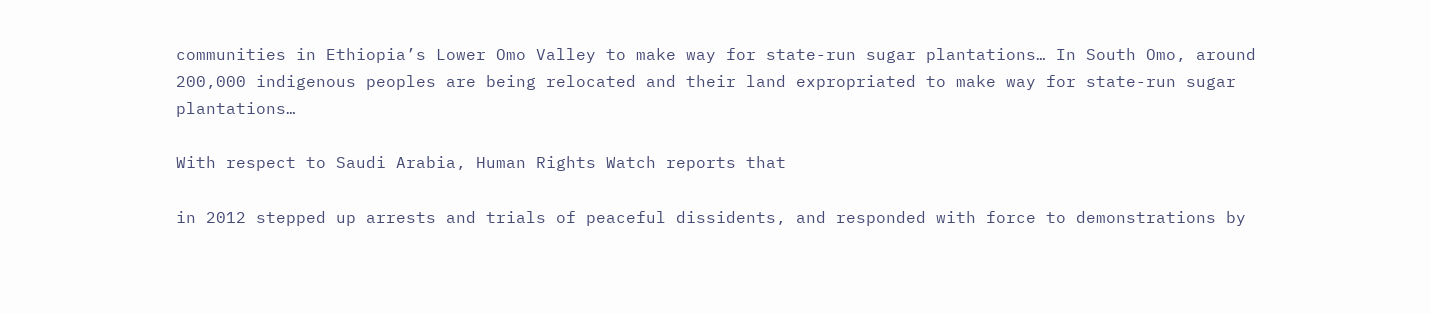communities in Ethiopia’s Lower Omo Valley to make way for state-run sugar plantations… In South Omo, around 200,000 indigenous peoples are being relocated and their land expropriated to make way for state-run sugar plantations…

With respect to Saudi Arabia, Human Rights Watch reports that

in 2012 stepped up arrests and trials of peaceful dissidents, and responded with force to demonstrations by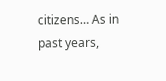citizens… As in past years,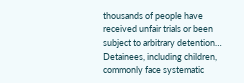thousands of people have received unfair trials or been subject to arbitrary detention… Detainees, including children, commonly face systematic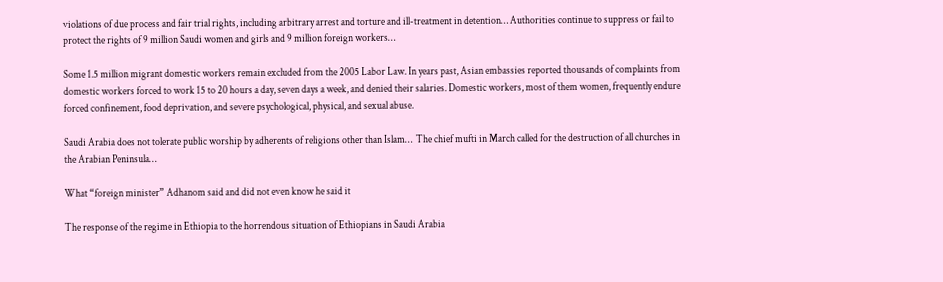violations of due process and fair trial rights, including arbitrary arrest and torture and ill-treatment in detention… Authorities continue to suppress or fail to protect the rights of 9 million Saudi women and girls and 9 million foreign workers…

Some 1.5 million migrant domestic workers remain excluded from the 2005 Labor Law. In years past, Asian embassies reported thousands of complaints from domestic workers forced to work 15 to 20 hours a day, seven days a week, and denied their salaries. Domestic workers, most of them women, frequently endure forced confinement, food deprivation, and severe psychological, physical, and sexual abuse.

Saudi Arabia does not tolerate public worship by adherents of religions other than Islam…  The chief mufti in March called for the destruction of all churches in the Arabian Peninsula…

What “foreign minister” Adhanom said and did not even know he said it

The response of the regime in Ethiopia to the horrendous situation of Ethiopians in Saudi Arabia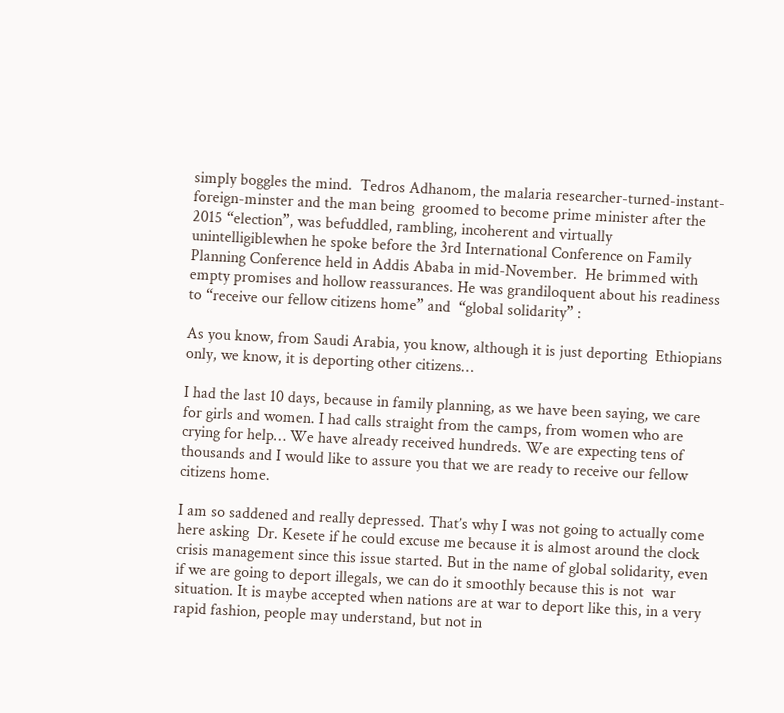simply boggles the mind.  Tedros Adhanom, the malaria researcher-turned-instant-foreign-minster and the man being  groomed to become prime minister after the 2015 “election”, was befuddled, rambling, incoherent and virtually unintelligiblewhen he spoke before the 3rd International Conference on Family Planning Conference held in Addis Ababa in mid-November.  He brimmed with empty promises and hollow reassurances. He was grandiloquent about his readiness to “receive our fellow citizens home” and  “global solidarity” :

As you know, from Saudi Arabia, you know, although it is just deporting  Ethiopians only, we know, it is deporting other citizens…

I had the last 10 days, because in family planning, as we have been saying, we care for girls and women. I had calls straight from the camps, from women who are crying for help… We have already received hundreds. We are expecting tens of thousands and I would like to assure you that we are ready to receive our fellow citizens home.

I am so saddened and really depressed. That’s why I was not going to actually come here asking  Dr. Kesete if he could excuse me because it is almost around the clock crisis management since this issue started. But in the name of global solidarity, even if we are going to deport illegals, we can do it smoothly because this is not  war situation. It is maybe accepted when nations are at war to deport like this, in a very rapid fashion, people may understand, but not in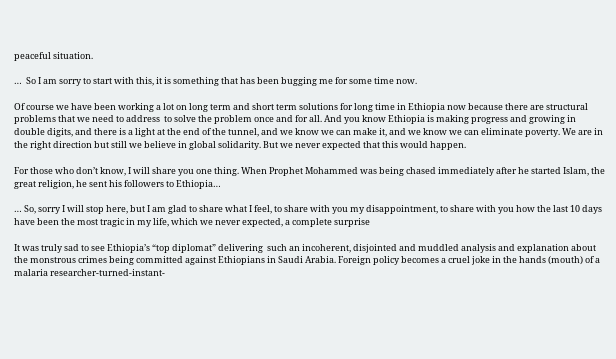peaceful situation.

…  So I am sorry to start with this, it is something that has been bugging me for some time now.

Of course we have been working a lot on long term and short term solutions for long time in Ethiopia now because there are structural problems that we need to address  to solve the problem once and for all. And you know Ethiopia is making progress and growing in double digits, and there is a light at the end of the tunnel, and we know we can make it, and we know we can eliminate poverty. We are in the right direction but still we believe in global solidarity. But we never expected that this would happen.

For those who don’t know, I will share you one thing. When Prophet Mohammed was being chased immediately after he started Islam, the great religion, he sent his followers to Ethiopia…

… So, sorry I will stop here, but I am glad to share what I feel, to share with you my disappointment, to share with you how the last 10 days have been the most tragic in my life, which we never expected, a complete surprise

It was truly sad to see Ethiopia’s “top diplomat” delivering  such an incoherent, disjointed and muddled analysis and explanation about the monstrous crimes being committed against Ethiopians in Saudi Arabia. Foreign policy becomes a cruel joke in the hands (mouth) of a malaria researcher-turned-instant-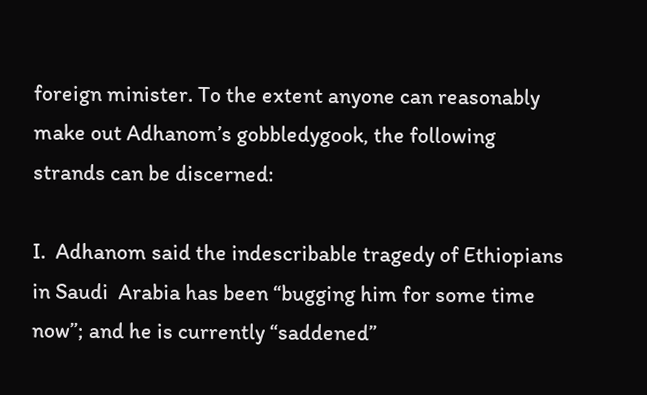foreign minister. To the extent anyone can reasonably make out Adhanom’s gobbledygook, the following strands can be discerned:

I.  Adhanom said the indescribable tragedy of Ethiopians  in Saudi  Arabia has been “bugging him for some time now”; and he is currently “saddened”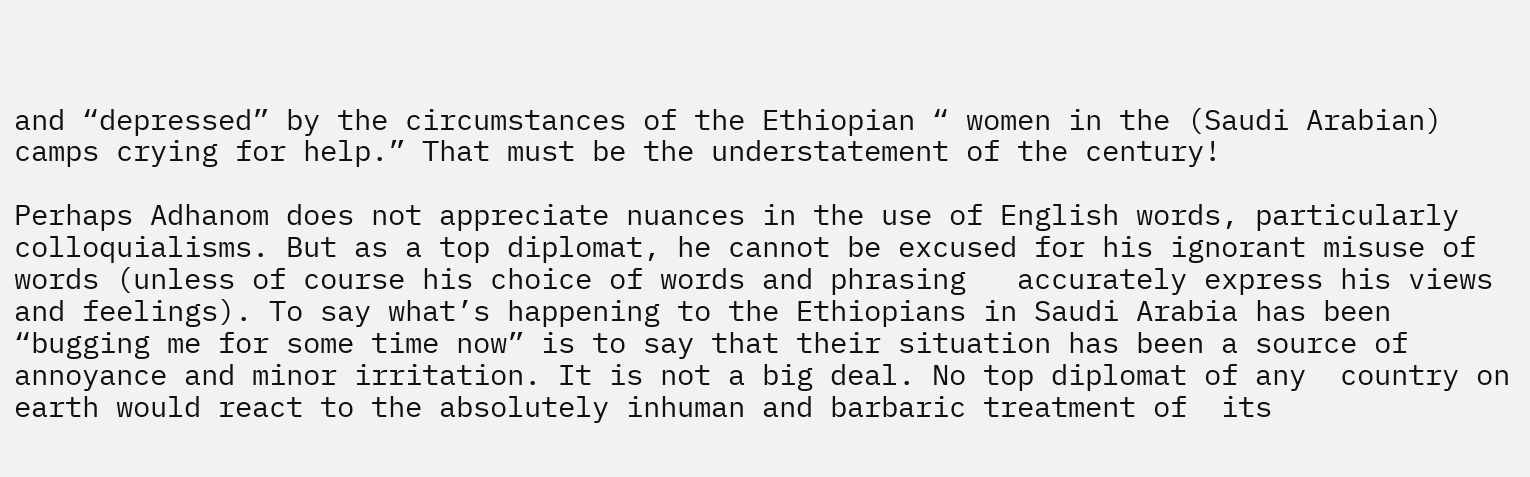and “depressed” by the circumstances of the Ethiopian “ women in the (Saudi Arabian) camps crying for help.” That must be the understatement of the century!

Perhaps Adhanom does not appreciate nuances in the use of English words, particularly colloquialisms. But as a top diplomat, he cannot be excused for his ignorant misuse of words (unless of course his choice of words and phrasing   accurately express his views and feelings). To say what’s happening to the Ethiopians in Saudi Arabia has been “bugging me for some time now” is to say that their situation has been a source of annoyance and minor irritation. It is not a big deal. No top diplomat of any  country on earth would react to the absolutely inhuman and barbaric treatment of  its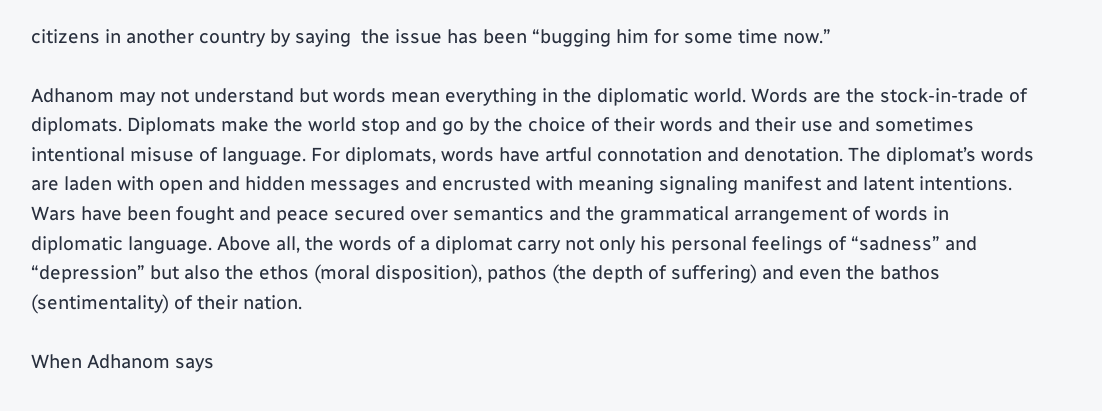citizens in another country by saying  the issue has been “bugging him for some time now.”

Adhanom may not understand but words mean everything in the diplomatic world. Words are the stock-in-trade of diplomats. Diplomats make the world stop and go by the choice of their words and their use and sometimes intentional misuse of language. For diplomats, words have artful connotation and denotation. The diplomat’s words are laden with open and hidden messages and encrusted with meaning signaling manifest and latent intentions.  Wars have been fought and peace secured over semantics and the grammatical arrangement of words in diplomatic language. Above all, the words of a diplomat carry not only his personal feelings of “sadness” and “depression” but also the ethos (moral disposition), pathos (the depth of suffering) and even the bathos (sentimentality) of their nation.

When Adhanom says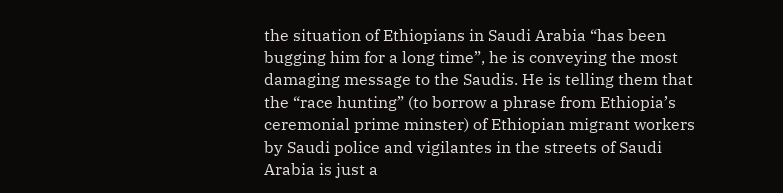the situation of Ethiopians in Saudi Arabia “has been bugging him for a long time”, he is conveying the most damaging message to the Saudis. He is telling them that the “race hunting” (to borrow a phrase from Ethiopia’s ceremonial prime minster) of Ethiopian migrant workers by Saudi police and vigilantes in the streets of Saudi Arabia is just a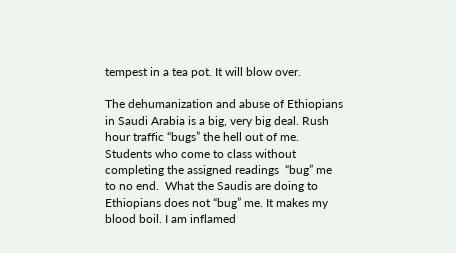tempest in a tea pot. It will blow over.

The dehumanization and abuse of Ethiopians in Saudi Arabia is a big, very big deal. Rush hour traffic “bugs” the hell out of me. Students who come to class without completing the assigned readings  “bug” me to no end.  What the Saudis are doing to Ethiopians does not “bug” me. It makes my blood boil. I am inflamed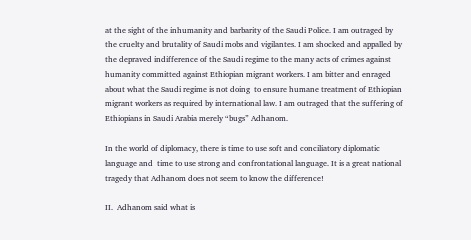at the sight of the inhumanity and barbarity of the Saudi Police. I am outraged by the cruelty and brutality of Saudi mobs and vigilantes. I am shocked and appalled by the depraved indifference of the Saudi regime to the many acts of crimes against humanity committed against Ethiopian migrant workers. I am bitter and enraged about what the Saudi regime is not doing  to ensure humane treatment of Ethiopian migrant workers as required by international law. I am outraged that the suffering of Ethiopians in Saudi Arabia merely “bugs” Adhanom.

In the world of diplomacy, there is time to use soft and conciliatory diplomatic language and  time to use strong and confrontational language. It is a great national tragedy that Adhanom does not seem to know the difference!

II.  Adhanom said what is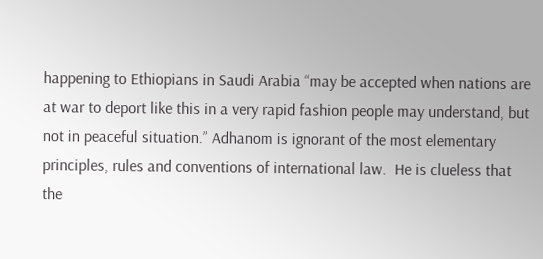happening to Ethiopians in Saudi Arabia “may be accepted when nations are at war to deport like this in a very rapid fashion people may understand, but not in peaceful situation.” Adhanom is ignorant of the most elementary principles, rules and conventions of international law.  He is clueless that the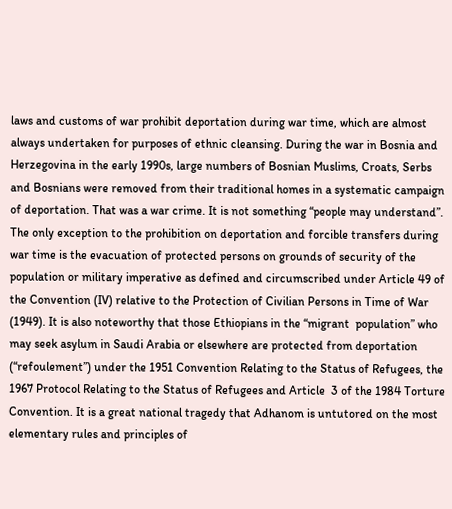laws and customs of war prohibit deportation during war time, which are almost always undertaken for purposes of ethnic cleansing. During the war in Bosnia and Herzegovina in the early 1990s, large numbers of Bosnian Muslims, Croats, Serbs and Bosnians were removed from their traditional homes in a systematic campaign of deportation. That was a war crime. It is not something “people may understand”.  The only exception to the prohibition on deportation and forcible transfers during war time is the evacuation of protected persons on grounds of security of the population or military imperative as defined and circumscribed under Article 49 of the Convention (IV) relative to the Protection of Civilian Persons in Time of War (1949). It is also noteworthy that those Ethiopians in the “migrant  population” who may seek asylum in Saudi Arabia or elsewhere are protected from deportation (“refoulement”) under the 1951 Convention Relating to the Status of Refugees, the 1967 Protocol Relating to the Status of Refugees and Article  3 of the 1984 Torture Convention. It is a great national tragedy that Adhanom is untutored on the most elementary rules and principles of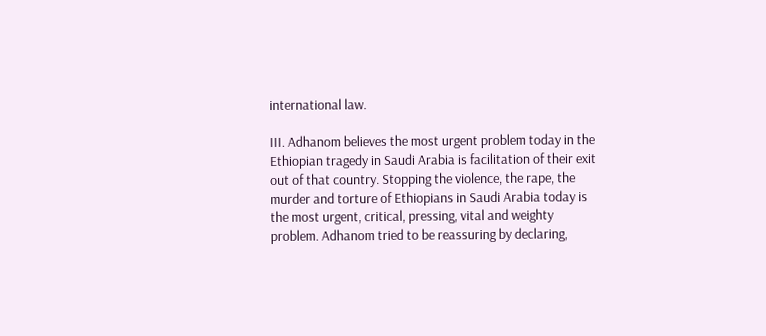international law.

III. Adhanom believes the most urgent problem today in the Ethiopian tragedy in Saudi Arabia is facilitation of their exit out of that country. Stopping the violence, the rape, the murder and torture of Ethiopians in Saudi Arabia today is the most urgent, critical, pressing, vital and weighty problem. Adhanom tried to be reassuring by declaring,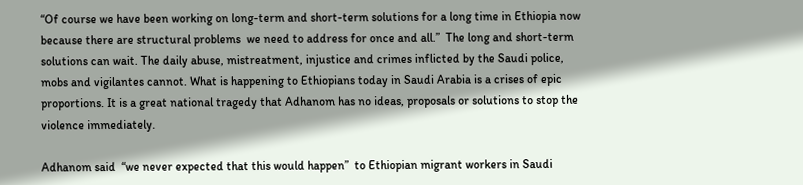“Of course we have been working on long-term and short-term solutions for a long time in Ethiopia now because there are structural problems  we need to address for once and all.”  The long and short-term solutions can wait. The daily abuse, mistreatment, injustice and crimes inflicted by the Saudi police, mobs and vigilantes cannot. What is happening to Ethiopians today in Saudi Arabia is a crises of epic proportions. It is a great national tragedy that Adhanom has no ideas, proposals or solutions to stop the violence immediately.

Adhanom said  “we never expected that this would happen”  to Ethiopian migrant workers in Saudi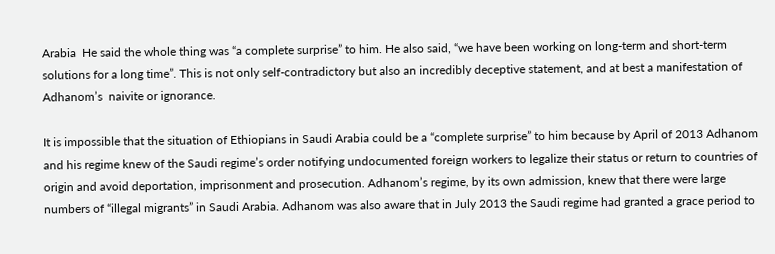Arabia  He said the whole thing was “a complete surprise” to him. He also said, “we have been working on long-term and short-term solutions for a long time”. This is not only self-contradictory but also an incredibly deceptive statement, and at best a manifestation of Adhanom’s  naivite or ignorance.

It is impossible that the situation of Ethiopians in Saudi Arabia could be a “complete surprise” to him because by April of 2013 Adhanom and his regime knew of the Saudi regime’s order notifying undocumented foreign workers to legalize their status or return to countries of origin and avoid deportation, imprisonment and prosecution. Adhanom’s regime, by its own admission, knew that there were large numbers of “illegal migrants” in Saudi Arabia. Adhanom was also aware that in July 2013 the Saudi regime had granted a grace period to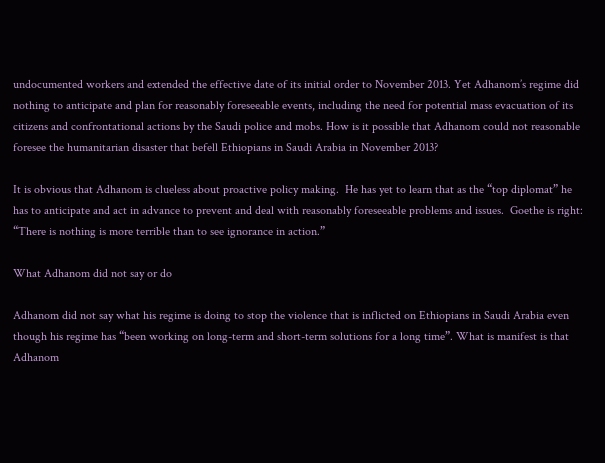undocumented workers and extended the effective date of its initial order to November 2013. Yet Adhanom’s regime did nothing to anticipate and plan for reasonably foreseeable events, including the need for potential mass evacuation of its citizens and confrontational actions by the Saudi police and mobs. How is it possible that Adhanom could not reasonable foresee the humanitarian disaster that befell Ethiopians in Saudi Arabia in November 2013?

It is obvious that Adhanom is clueless about proactive policy making.  He has yet to learn that as the “top diplomat” he has to anticipate and act in advance to prevent and deal with reasonably foreseeable problems and issues.  Goethe is right: “There is nothing is more terrible than to see ignorance in action.”

What Adhanom did not say or do

Adhanom did not say what his regime is doing to stop the violence that is inflicted on Ethiopians in Saudi Arabia even though his regime has “been working on long-term and short-term solutions for a long time”. What is manifest is that Adhanom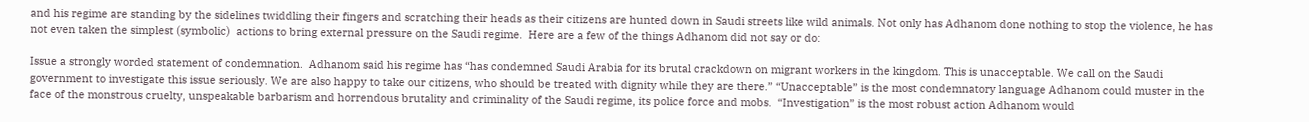and his regime are standing by the sidelines twiddling their fingers and scratching their heads as their citizens are hunted down in Saudi streets like wild animals. Not only has Adhanom done nothing to stop the violence, he has not even taken the simplest (symbolic)  actions to bring external pressure on the Saudi regime.  Here are a few of the things Adhanom did not say or do:

Issue a strongly worded statement of condemnation.  Adhanom said his regime has “has condemned Saudi Arabia for its brutal crackdown on migrant workers in the kingdom. This is unacceptable. We call on the Saudi government to investigate this issue seriously. We are also happy to take our citizens, who should be treated with dignity while they are there.” “Unacceptable” is the most condemnatory language Adhanom could muster in the face of the monstrous cruelty, unspeakable barbarism and horrendous brutality and criminality of the Saudi regime, its police force and mobs.  “Investigation” is the most robust action Adhanom would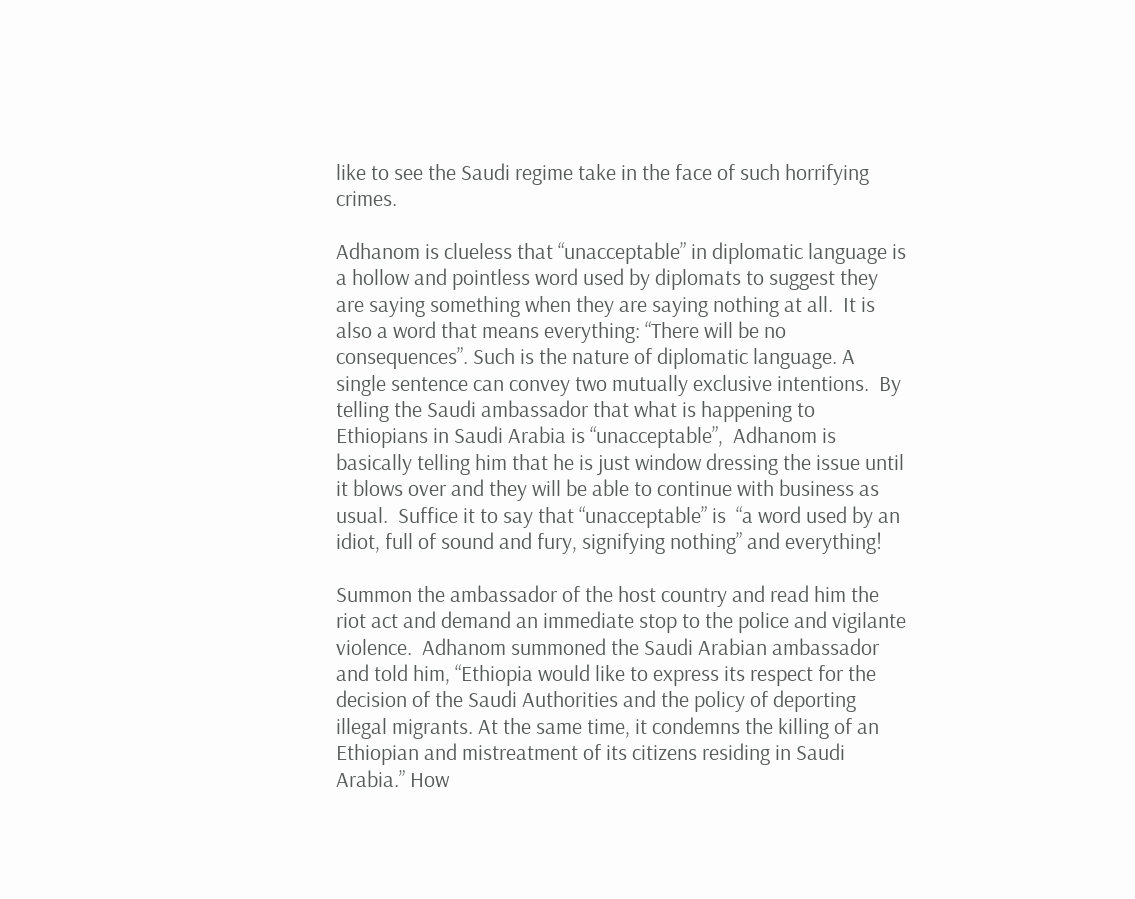like to see the Saudi regime take in the face of such horrifying crimes.

Adhanom is clueless that “unacceptable” in diplomatic language is a hollow and pointless word used by diplomats to suggest they are saying something when they are saying nothing at all.  It is also a word that means everything: “There will be no consequences”. Such is the nature of diplomatic language. A single sentence can convey two mutually exclusive intentions.  By telling the Saudi ambassador that what is happening to Ethiopians in Saudi Arabia is “unacceptable”,  Adhanom is basically telling him that he is just window dressing the issue until it blows over and they will be able to continue with business as usual.  Suffice it to say that “unacceptable” is  “a word used by an idiot, full of sound and fury, signifying nothing” and everything!

Summon the ambassador of the host country and read him the riot act and demand an immediate stop to the police and vigilante violence.  Adhanom summoned the Saudi Arabian ambassador and told him, “Ethiopia would like to express its respect for the decision of the Saudi Authorities and the policy of deporting illegal migrants. At the same time, it condemns the killing of an Ethiopian and mistreatment of its citizens residing in Saudi Arabia.” How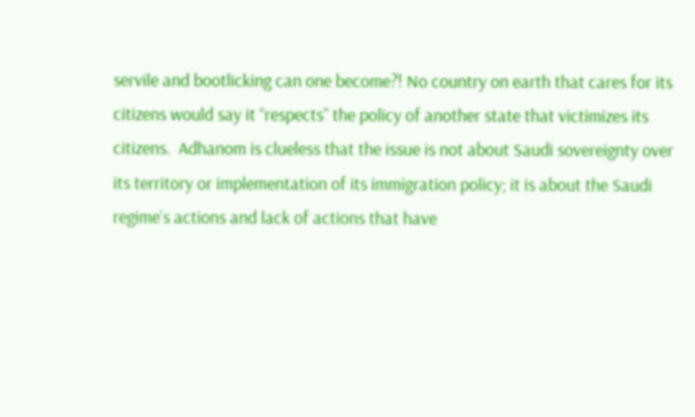servile and bootlicking can one become?! No country on earth that cares for its citizens would say it “respects” the policy of another state that victimizes its citizens.  Adhanom is clueless that the issue is not about Saudi sovereignty over its territory or implementation of its immigration policy; it is about the Saudi regime’s actions and lack of actions that have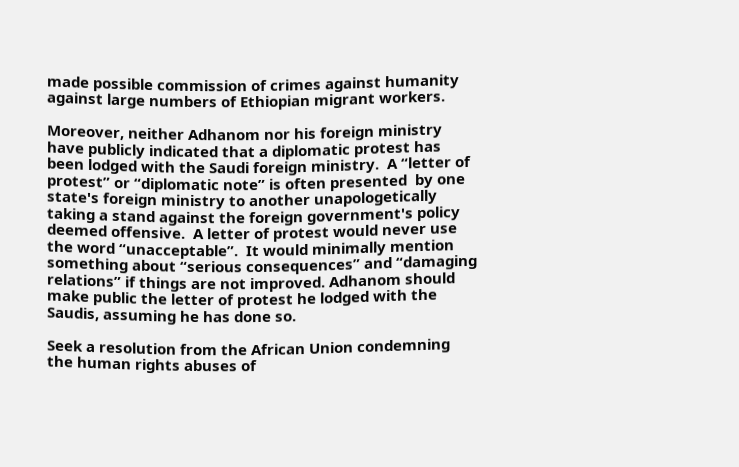made possible commission of crimes against humanity against large numbers of Ethiopian migrant workers.

Moreover, neither Adhanom nor his foreign ministry have publicly indicated that a diplomatic protest has been lodged with the Saudi foreign ministry.  A “letter of protest” or “diplomatic note” is often presented  by one state's foreign ministry to another unapologetically taking a stand against the foreign government's policy deemed offensive.  A letter of protest would never use the word “unacceptable”.  It would minimally mention something about “serious consequences” and “damaging relations” if things are not improved. Adhanom should make public the letter of protest he lodged with the Saudis, assuming he has done so.

Seek a resolution from the African Union condemning the human rights abuses of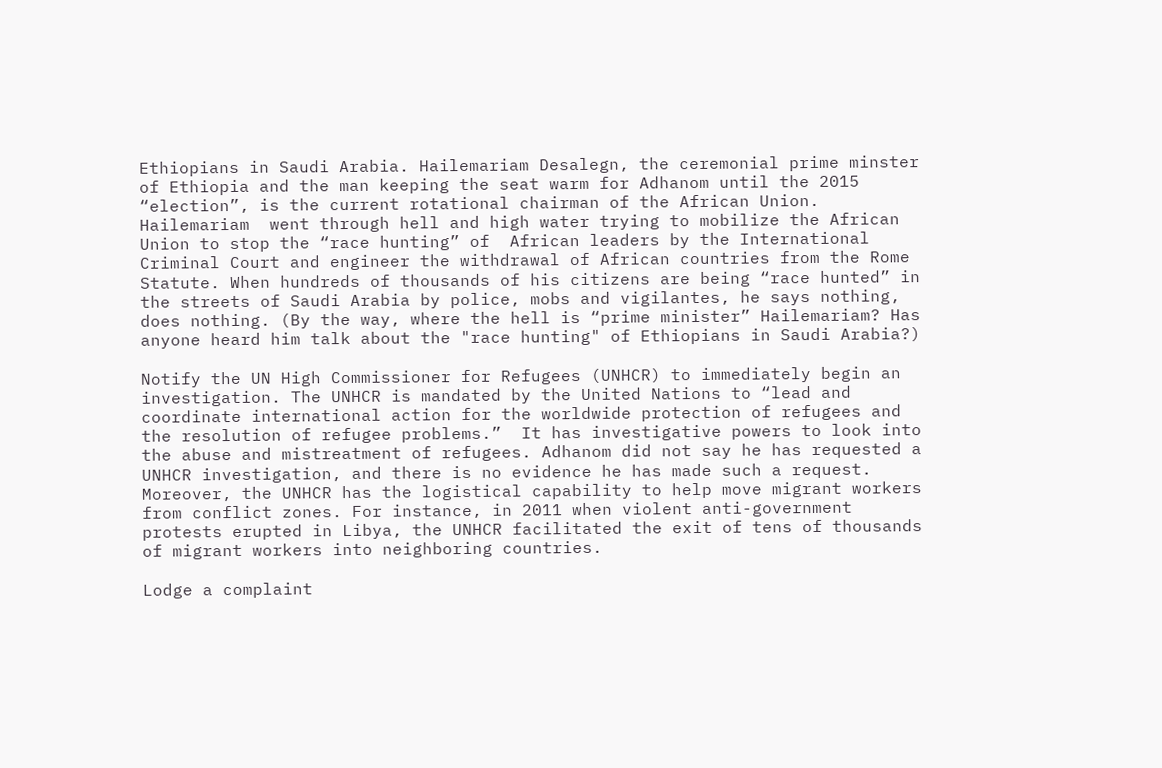Ethiopians in Saudi Arabia. Hailemariam Desalegn, the ceremonial prime minster of Ethiopia and the man keeping the seat warm for Adhanom until the 2015 “election”, is the current rotational chairman of the African Union. Hailemariam  went through hell and high water trying to mobilize the African Union to stop the “race hunting” of  African leaders by the International Criminal Court and engineer the withdrawal of African countries from the Rome Statute. When hundreds of thousands of his citizens are being “race hunted” in the streets of Saudi Arabia by police, mobs and vigilantes, he says nothing, does nothing. (By the way, where the hell is “prime minister” Hailemariam? Has anyone heard him talk about the "race hunting" of Ethiopians in Saudi Arabia?)

Notify the UN High Commissioner for Refugees (UNHCR) to immediately begin an investigation. The UNHCR is mandated by the United Nations to “lead and coordinate international action for the worldwide protection of refugees and the resolution of refugee problems.”  It has investigative powers to look into the abuse and mistreatment of refugees. Adhanom did not say he has requested a UNHCR investigation, and there is no evidence he has made such a request. Moreover, the UNHCR has the logistical capability to help move migrant workers from conflict zones. For instance, in 2011 when violent anti-government protests erupted in Libya, the UNHCR facilitated the exit of tens of thousands of migrant workers into neighboring countries.

Lodge a complaint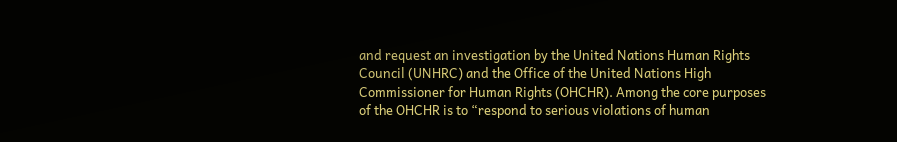and request an investigation by the United Nations Human Rights Council (UNHRC) and the Office of the United Nations High Commissioner for Human Rights (OHCHR). Among the core purposes of the OHCHR is to “respond to serious violations of human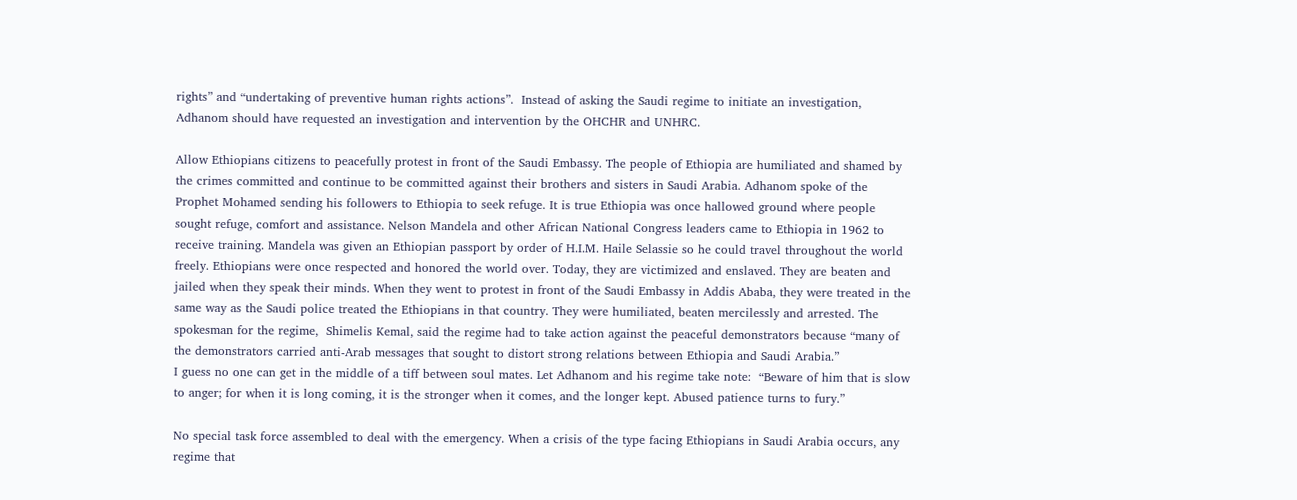rights” and “undertaking of preventive human rights actions”.  Instead of asking the Saudi regime to initiate an investigation, Adhanom should have requested an investigation and intervention by the OHCHR and UNHRC.

Allow Ethiopians citizens to peacefully protest in front of the Saudi Embassy. The people of Ethiopia are humiliated and shamed by the crimes committed and continue to be committed against their brothers and sisters in Saudi Arabia. Adhanom spoke of the Prophet Mohamed sending his followers to Ethiopia to seek refuge. It is true Ethiopia was once hallowed ground where people sought refuge, comfort and assistance. Nelson Mandela and other African National Congress leaders came to Ethiopia in 1962 to receive training. Mandela was given an Ethiopian passport by order of H.I.M. Haile Selassie so he could travel throughout the world freely. Ethiopians were once respected and honored the world over. Today, they are victimized and enslaved. They are beaten and jailed when they speak their minds. When they went to protest in front of the Saudi Embassy in Addis Ababa, they were treated in the same way as the Saudi police treated the Ethiopians in that country. They were humiliated, beaten mercilessly and arrested. The spokesman for the regime,  Shimelis Kemal, said the regime had to take action against the peaceful demonstrators because “many of the demonstrators carried anti-Arab messages that sought to distort strong relations between Ethiopia and Saudi Arabia.”
I guess no one can get in the middle of a tiff between soul mates. Let Adhanom and his regime take note:  “Beware of him that is slow to anger; for when it is long coming, it is the stronger when it comes, and the longer kept. Abused patience turns to fury.”

No special task force assembled to deal with the emergency. When a crisis of the type facing Ethiopians in Saudi Arabia occurs, any regime that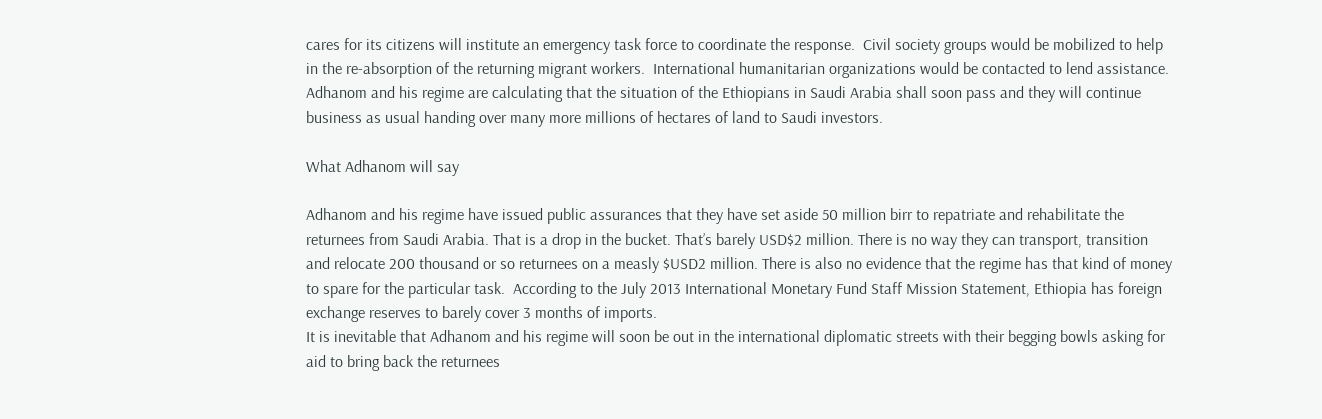cares for its citizens will institute an emergency task force to coordinate the response.  Civil society groups would be mobilized to help in the re-absorption of the returning migrant workers.  International humanitarian organizations would be contacted to lend assistance.  Adhanom and his regime are calculating that the situation of the Ethiopians in Saudi Arabia shall soon pass and they will continue business as usual handing over many more millions of hectares of land to Saudi investors.

What Adhanom will say

Adhanom and his regime have issued public assurances that they have set aside 50 million birr to repatriate and rehabilitate the returnees from Saudi Arabia. That is a drop in the bucket. That’s barely USD$2 million. There is no way they can transport, transition and relocate 200 thousand or so returnees on a measly $USD2 million. There is also no evidence that the regime has that kind of money to spare for the particular task.  According to the July 2013 International Monetary Fund Staff Mission Statement, Ethiopia has foreign exchange reserves to barely cover 3 months of imports.
It is inevitable that Adhanom and his regime will soon be out in the international diplomatic streets with their begging bowls asking for aid to bring back the returnees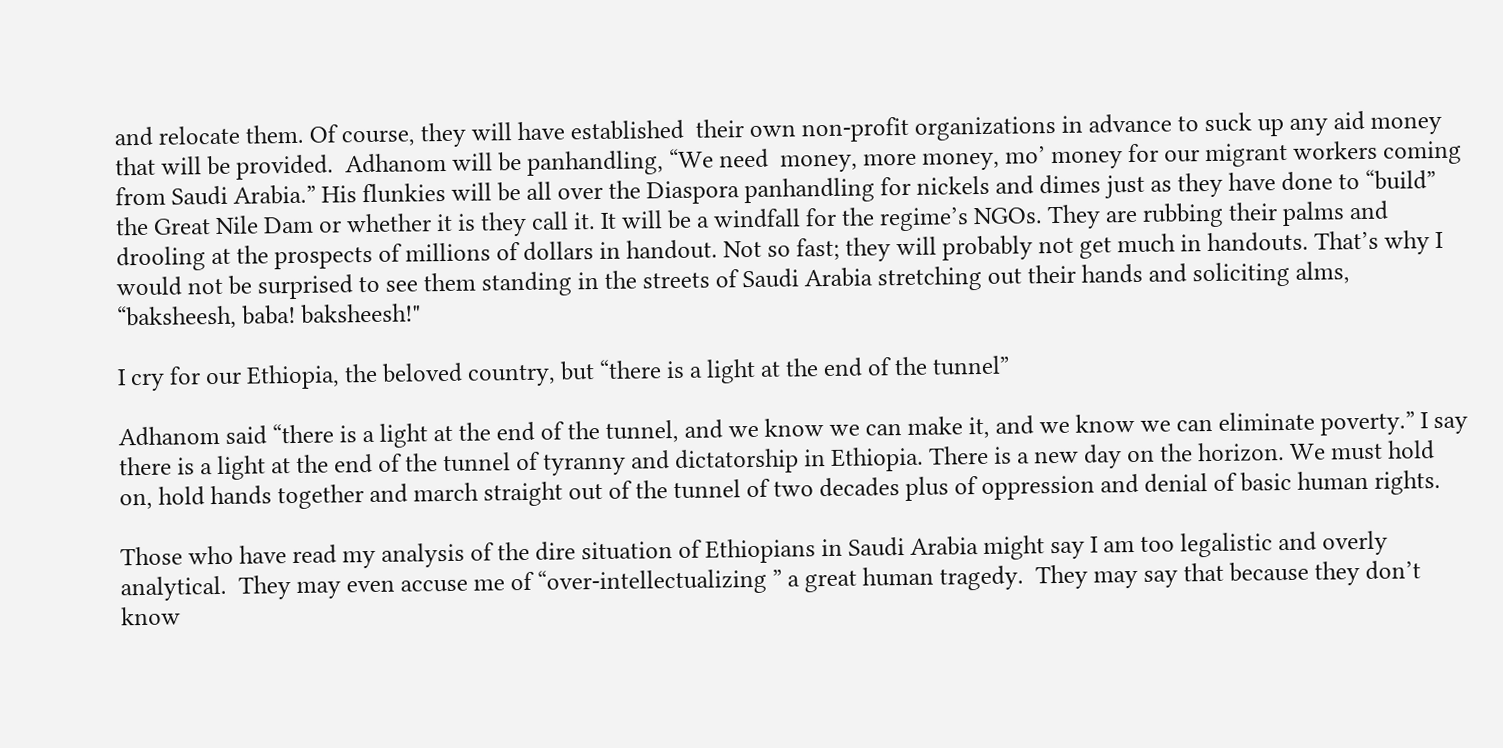and relocate them. Of course, they will have established  their own non-profit organizations in advance to suck up any aid money that will be provided.  Adhanom will be panhandling, “We need  money, more money, mo’ money for our migrant workers coming from Saudi Arabia.” His flunkies will be all over the Diaspora panhandling for nickels and dimes just as they have done to “build” the Great Nile Dam or whether it is they call it. It will be a windfall for the regime’s NGOs. They are rubbing their palms and drooling at the prospects of millions of dollars in handout. Not so fast; they will probably not get much in handouts. That’s why I would not be surprised to see them standing in the streets of Saudi Arabia stretching out their hands and soliciting alms, “baksheesh, baba! baksheesh!"

I cry for our Ethiopia, the beloved country, but “there is a light at the end of the tunnel”

Adhanom said “there is a light at the end of the tunnel, and we know we can make it, and we know we can eliminate poverty.” I say there is a light at the end of the tunnel of tyranny and dictatorship in Ethiopia. There is a new day on the horizon. We must hold on, hold hands together and march straight out of the tunnel of two decades plus of oppression and denial of basic human rights.

Those who have read my analysis of the dire situation of Ethiopians in Saudi Arabia might say I am too legalistic and overly analytical.  They may even accuse me of “over-intellectualizing ” a great human tragedy.  They may say that because they don’t know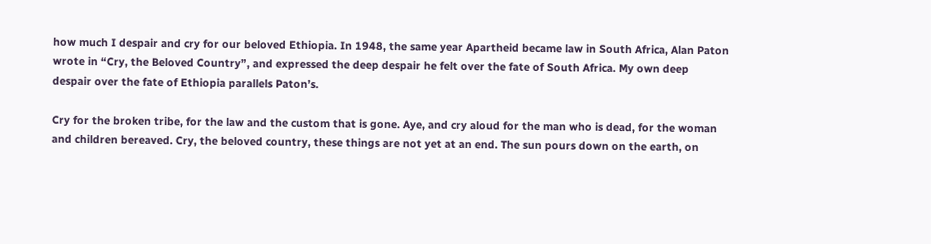how much I despair and cry for our beloved Ethiopia. In 1948, the same year Apartheid became law in South Africa, Alan Paton wrote in “Cry, the Beloved Country”, and expressed the deep despair he felt over the fate of South Africa. My own deep despair over the fate of Ethiopia parallels Paton’s.

Cry for the broken tribe, for the law and the custom that is gone. Aye, and cry aloud for the man who is dead, for the woman and children bereaved. Cry, the beloved country, these things are not yet at an end. The sun pours down on the earth, on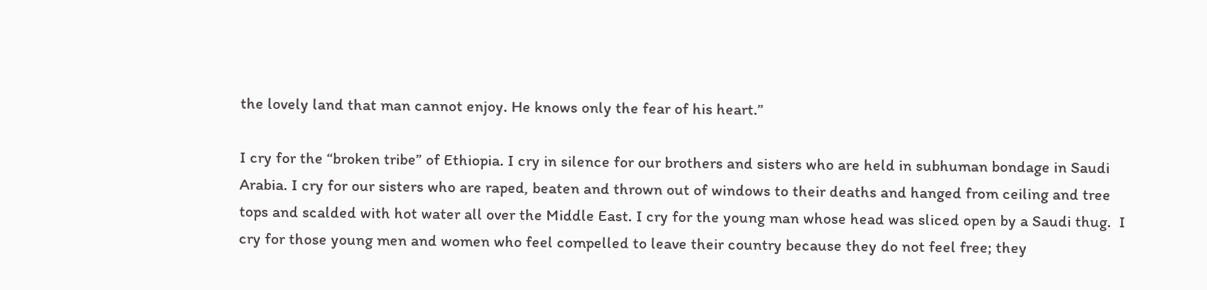the lovely land that man cannot enjoy. He knows only the fear of his heart.”

I cry for the “broken tribe” of Ethiopia. I cry in silence for our brothers and sisters who are held in subhuman bondage in Saudi Arabia. I cry for our sisters who are raped, beaten and thrown out of windows to their deaths and hanged from ceiling and tree tops and scalded with hot water all over the Middle East. I cry for the young man whose head was sliced open by a Saudi thug.  I cry for those young men and women who feel compelled to leave their country because they do not feel free; they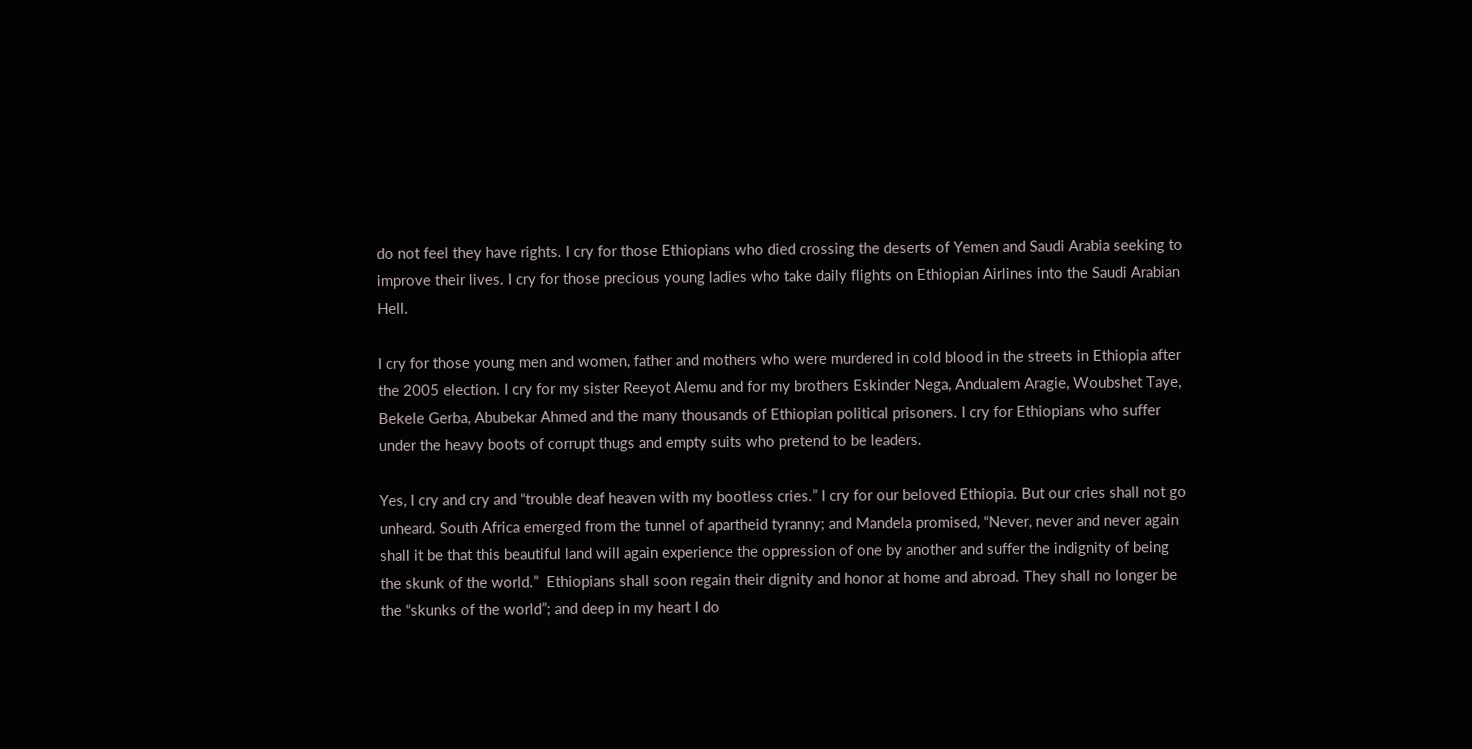do not feel they have rights. I cry for those Ethiopians who died crossing the deserts of Yemen and Saudi Arabia seeking to improve their lives. I cry for those precious young ladies who take daily flights on Ethiopian Airlines into the Saudi Arabian Hell.

I cry for those young men and women, father and mothers who were murdered in cold blood in the streets in Ethiopia after the 2005 election. I cry for my sister Reeyot Alemu and for my brothers Eskinder Nega, Andualem Aragie, Woubshet Taye, Bekele Gerba, Abubekar Ahmed and the many thousands of Ethiopian political prisoners. I cry for Ethiopians who suffer under the heavy boots of corrupt thugs and empty suits who pretend to be leaders.

Yes, I cry and cry and “trouble deaf heaven with my bootless cries.” I cry for our beloved Ethiopia. But our cries shall not go unheard. South Africa emerged from the tunnel of apartheid tyranny; and Mandela promised, “Never, never and never again shall it be that this beautiful land will again experience the oppression of one by another and suffer the indignity of being the skunk of the world.”  Ethiopians shall soon regain their dignity and honor at home and abroad. They shall no longer be the “skunks of the world”; and deep in my heart I do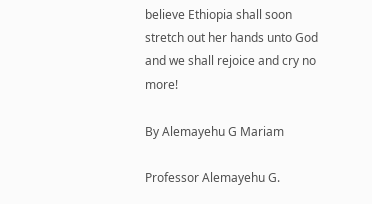believe Ethiopia shall soon stretch out her hands unto God and we shall rejoice and cry no more!

By Alemayehu G Mariam

Professor Alemayehu G.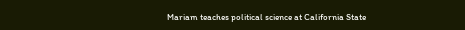Mariam teaches political science at California State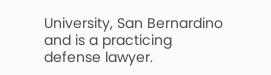University, San Bernardino and is a practicing defense lawyer.